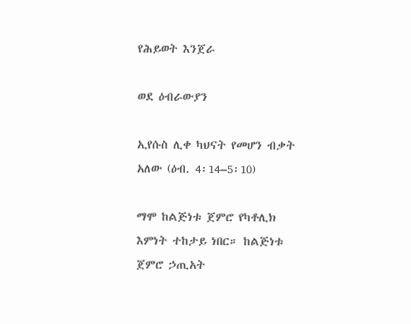የሕይወት እንጀራ

ወደ ዕብራውያን

ኢየሱስ ሊቀ ካህናት የመሆን ብቃት አለው (ዕብ. 4፡14–5፡10)

ማሞ ከልጅነቱ ጀምሮ የካቶሊክ እምነት ተከታይ ነበር። ከልጅነቱ ጀምሮ ኃጢአት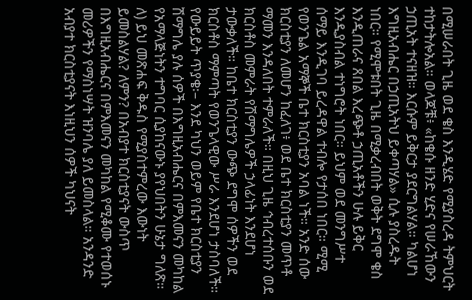በሚሠራበት ጊዜ ወደ ቄስ እንዲሄድ የሚያስረዳ ትምህርት ተከታትሎአል። ወላጆቹ፥ «ከቄሱ ዘንድ ሂድና የሠራኸውን ኃጢአት ተናዘዝ። እርሱም ይቅርታ ያደርግልሃል። ካልሆነ እግዚአብሔር በኃጢአትህ ይቀጣሃል» ሲሉ ያስረዱት ነበር። የሚሞቱበት ጊዜ በሚቃረብበት ወቅት ደግሞ ቄስ እንዲጠራና ጸበል እረጭቶ ኃጢአቶችን ሁሉ ይቅር እንዲያስብል ተነግሮት ነበር። ይህም ወደ መንግሥተ ሰማይ እንዲገባ ይረዳዋል ተብሎ የታሰበ ነበር። ሚሚ የወንጌል አማኞች ቤተ ክርስቲያን አባል ነች። አንድ ሰው ክርስቲያን ለመሆን ከፈለገ፥ ወደ ቤተ ክርስቲያን መጥቶ ማመን እንዳለበት ተምራለች። በዚህ ጊዜ ኅብረተሰቡን ወደ ክርስቶስ መምራት የሽማግሌዎች ኃላፊነት እንደሆነ ታውቃለች። ከቤተ ክርስቲያን ውጭ ደግሞ ሰዎችን ወደ ክርስቶስ ማምጣት የወንጌላዊው ሥራ እንደሆነ ታስባለች። የውይይት ጥያቄ፡– እንደ ካህን ወይም የቤተ ክርስቲያን ሽማግሌ ያሉ ሰዎች በእግዚአብሔርና በምእመናን መካከል የአማላጅነትን ተግባር ሲያከናውኑ ያየህበትን ሁኔታ ግለጽ። ለ) ይህ መጽሐፍ ቅዱስ የሚያስተምረው እውነት ይመስልሃል? ለምን? በአብያተ ክርስቲያናት ውስጥ በእግዚአብሔርና በምእመናን መካከል የሚቆሙ የተወሰኑ መሪዎችን የማስነሣት ዝንባሌ ያለ ይመስላል። አንዳንድ አብያተ ክርስቲያናት እነዚህን ሰዎች ካህናት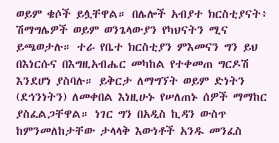ወይም ቄሶች ይሏቸዋል። በሌሎች አብያተ ክርስቲያናት፥ ሽማግሌዎች ወይም ወንጌላውያን የካህናትን ሚና ይጫወታሉ። ተራ የቤተ ክርስቲያን ምእመናን ግን ይህ በእነርሱና በእግዚአብሔር መካከል የተቀመጠ ግርዶሽ እንደሆነ ያስባሉ። ይቅርታ ለማግኘት ወይም ድነትን (ደኅንነትን) ለመቀበል እነዚሁኑ የሠለጠኑ ሰዎች ማማከር ያስፈልጋቸዋል። ነገር ግን በአዲስ ኪዳን ውስጥ ከምንመለከታቸው ታላላቅ እውነቶች አንዱ መንፈስ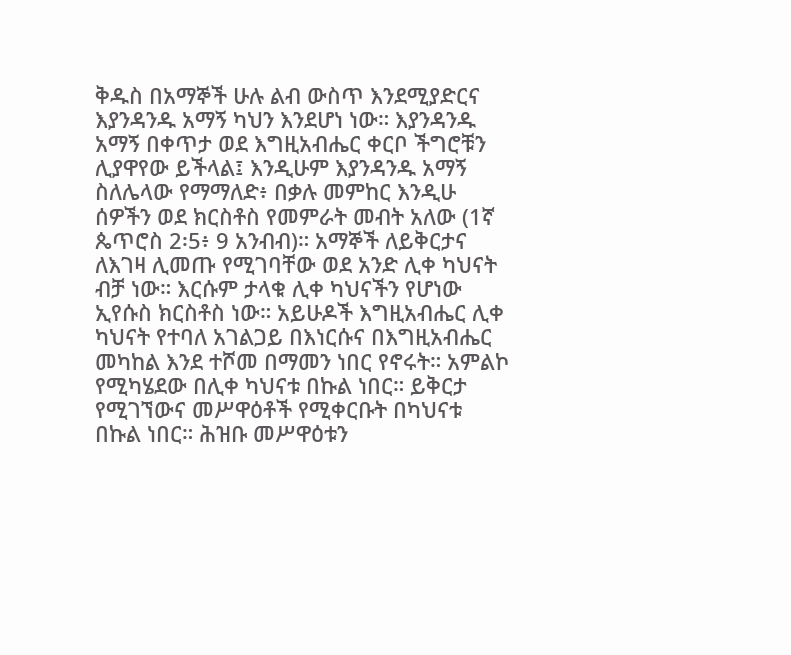ቅዱስ በአማኞች ሁሉ ልብ ውስጥ እንደሚያድርና እያንዳንዱ አማኝ ካህን እንደሆነ ነው። እያንዳንዱ አማኝ በቀጥታ ወደ እግዚአብሔር ቀርቦ ችግሮቹን ሊያዋየው ይችላል፤ እንዲሁም እያንዳንዱ አማኝ ስለሌላው የማማለድ፥ በቃሉ መምከር እንዲሁ ሰዎችን ወደ ክርስቶስ የመምራት መብት አለው (1ኛ ጴጥሮስ 2፡5፥ 9 አንብብ)። አማኞች ለይቅርታና ለእገዛ ሊመጡ የሚገባቸው ወደ አንድ ሊቀ ካህናት ብቻ ነው። እርሱም ታላቁ ሊቀ ካህናችን የሆነው ኢየሱስ ክርስቶስ ነው። አይሁዶች እግዚአብሔር ሊቀ ካህናት የተባለ አገልጋይ በእነርሱና በእግዚአብሔር መካከል እንደ ተሾመ በማመን ነበር የኖሩት። አምልኮ የሚካሄደው በሊቀ ካህናቱ በኩል ነበር። ይቅርታ የሚገኘውና መሥዋዕቶች የሚቀርቡት በካህናቱ በኩል ነበር። ሕዝቡ መሥዋዕቱን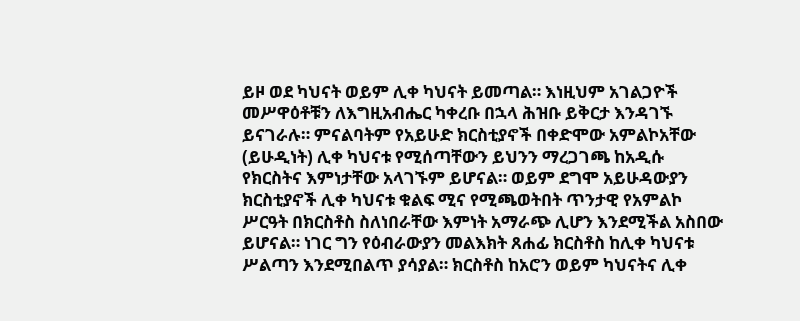ይዞ ወደ ካህናት ወይም ሊቀ ካህናት ይመጣል። እነዚህም አገልጋዮች መሥዋዕቶቹን ለእግዚአብሔር ካቀረቡ በኋላ ሕዝቡ ይቅርታ እንዳገኙ ይናገራሉ። ምናልባትም የአይሁድ ክርስቲያኖች በቀድሞው አምልኮአቸው (ይሁዲነት) ሊቀ ካህናቱ የሚሰጣቸውን ይህንን ማረጋገጫ ከአዲሱ የክርስትና እምነታቸው አላገኙም ይሆናል። ወይም ደግሞ አይሁዳውያን ክርስቲያኖች ሊቀ ካህናቱ ቁልፍ ሚና የሚጫወትበት ጥንታዊ የአምልኮ ሥርዓት በክርስቶስ ስለነበራቸው እምነት አማራጭ ሊሆን እንደሚችል አስበው ይሆናል። ነገር ግን የዕብራውያን መልእክት ጸሐፊ ክርስቶስ ከሊቀ ካህናቱ ሥልጣን እንደሚበልጥ ያሳያል። ክርስቶስ ከአሮን ወይም ካህናትና ሊቀ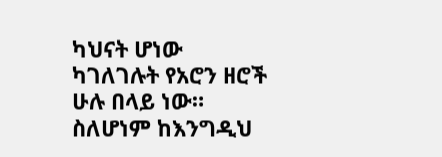ካህናት ሆነው ካገለገሉት የአሮን ዘሮች ሁሉ በላይ ነው። ስለሆነም ከእንግዲህ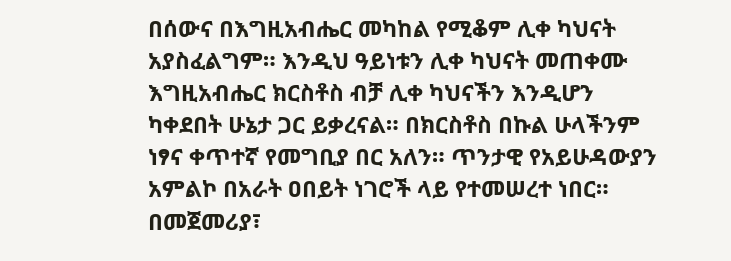በሰውና በእግዚአብሔር መካከል የሚቆም ሊቀ ካህናት አያስፈልግም። እንዲህ ዓይነቱን ሊቀ ካህናት መጠቀሙ እግዚአብሔር ክርስቶስ ብቻ ሊቀ ካህናችን እንዲሆን ካቀደበት ሁኔታ ጋር ይቃረናል። በክርስቶስ በኩል ሁላችንም ነፃና ቀጥተኛ የመግቢያ በር አለን። ጥንታዊ የአይሁዳውያን አምልኮ በአራት ዐበይት ነገሮች ላይ የተመሠረተ ነበር። በመጀመሪያ፣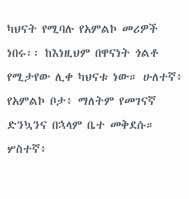ካህናት የሚባሉ የአምልኮ መሪዎች ነበሩ፡፡ ከእነዚህም በዋናነት ጎልቶ የሚታየው ሊቀ ካህናቱ ነው። ሁለተኛ፥ የአምልኮ ቦታ፥ ማለትም የመገናኛ ድንኳንና በኋላም ቤተ መቅደሱ። ሦስተኛ፥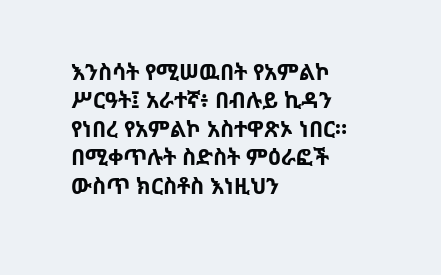እንስሳት የሚሠዉበት የአምልኮ ሥርዓት፤ አራተኛ፥ በብሉይ ኪዳን የነበረ የአምልኮ አስተዋጽኦ ነበር። በሚቀጥሉት ስድስት ምዕራፎች ውስጥ ክርስቶስ እነዚህን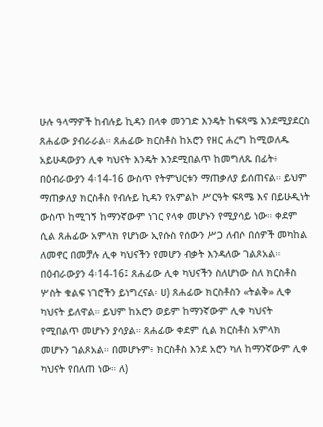ሁሉ ዓላማዎች ከብሉይ ኪዳን በላቀ መንገድ እንዴት ከፍጻሜ እንደሚያደርስ ጸሐፊው ያብራራል። ጸሐፊው ክርስቶስ ከአሮን የዘር ሐረግ ከሚወለዱ አይሁዳውያን ሊቀ ካህናት እንዴት እንደሚበልጥ ከመግለጹ በፊት፥ በዕብራውያን 4፡14-16 ውስጥ የትምህርቱን ማጠቃለያ ይሰጠናል። ይህም ማጠቃለያ ክርስቶስ የብሉይ ኪዳን የአምልኮ ሥርዓት ፍጻሜ እና በይሁዲነት ውስጥ ከሚገኝ ከማንኛውም ነገር የላቀ መሆኑን የሚያሳይ ነው። ቀደም ሲል ጸሐፊው አምላክ የሆነው ኢየሱስ የሰውን ሥጋ ለብሶ በሰዎች መካከል ለመኖር በመቻሉ ሊቀ ካህናችን የመሆን ብቃት እንዳለው ገልጾአል። በዕብራውያን 4፡14-16፤ ጸሐፊው ሊቀ ካህናችን ስለሆነው ስለ ክርስቶስ ሦስት ቁልፍ ነገሮችን ይነግረናል፡ ሀ) ጸሐፊው ክርስቶስን «ትልቅ» ሊቀ ካህናት ይለዋል። ይህም ከአሮን ወይም ከማንኛውም ሊቀ ካህናት የሚበልጥ መሆኑን ያሳያል። ጸሐፊው ቀደም ሲል ክርስቶስ አምላክ መሆኑን ገልጾአል። በመሆኑም፥ ክርስቶስ እንደ አሮን ካለ ከማንኛውም ሊቀ ካህናት የበለጠ ነው። ለ)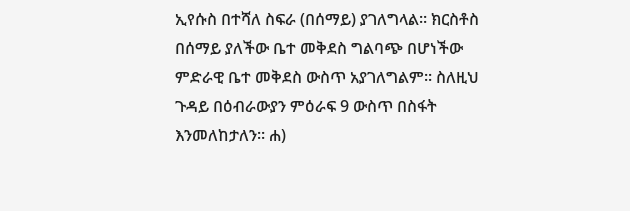ኢየሱስ በተሻለ ስፍራ (በሰማይ) ያገለግላል። ክርስቶስ በሰማይ ያለችው ቤተ መቅደስ ግልባጭ በሆነችው ምድራዊ ቤተ መቅደስ ውስጥ አያገለግልም፡፡ ስለዚህ ጉዳይ በዕብራውያን ምዕራፍ 9 ውስጥ በስፋት እንመለከታለን። ሐ)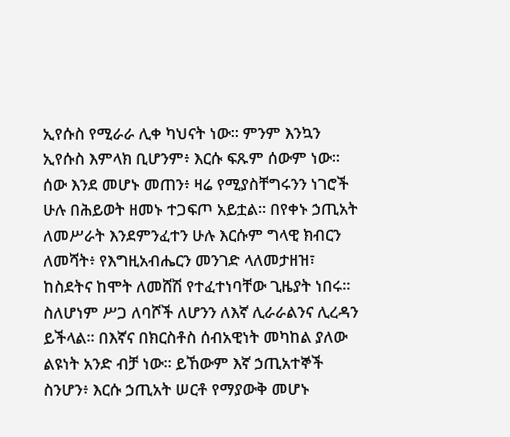ኢየሱስ የሚራራ ሊቀ ካህናት ነው። ምንም እንኳን ኢየሱስ እምላክ ቢሆንም፥ እርሱ ፍጹም ሰውም ነው። ሰው እንደ መሆኑ መጠን፥ ዛሬ የሚያስቸግሩንን ነገሮች ሁሉ በሕይወት ዘመኑ ተጋፍጦ አይቷል። በየቀኑ ኃጢአት ለመሥራት እንደምንፈተን ሁሉ እርሱም ግላዊ ክብርን ለመሻት፥ የእግዚአብሔርን መንገድ ላለመታዘዝ፣ ከስደትና ከሞት ለመሸሽ የተፈተነባቸው ጊዜያት ነበሩ። ስለሆነም ሥጋ ለባሾች ለሆንን ለእኛ ሊራራልንና ሊረዳን ይችላል። በእኛና በክርስቶስ ሰብአዊነት መካከል ያለው ልዩነት አንድ ብቻ ነው። ይኸውም እኛ ኃጢአተኞች ስንሆን፥ እርሱ ኃጢአት ሠርቶ የማያውቅ መሆኑ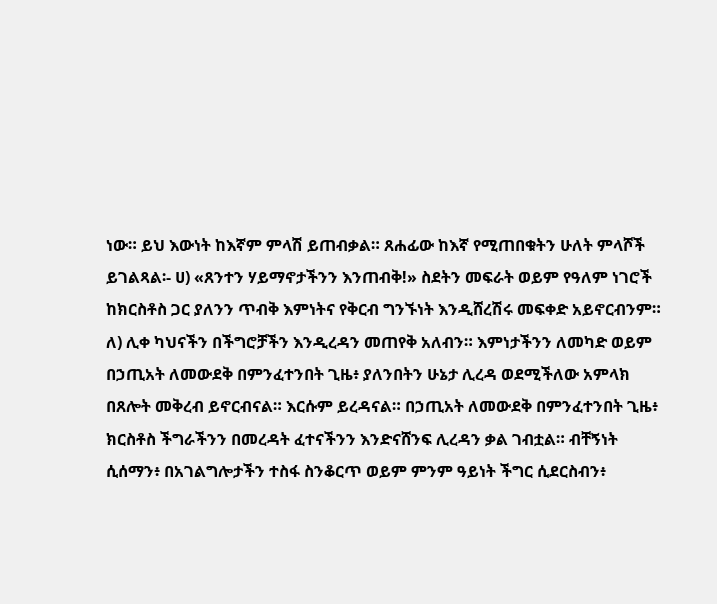ነው። ይህ እውነት ከእኛም ምላሽ ይጠብቃል። ጸሐፊው ከእኛ የሚጠበቁትን ሁለት ምላሾች ይገልጻል፡- ሀ) «ጸንተን ሃይማኖታችንን እንጠብቅ!» ስደትን መፍራት ወይም የዓለም ነገሮች ከክርስቶስ ጋር ያለንን ጥብቅ እምነትና የቅርብ ግንኙነት እንዲሸረሽሩ መፍቀድ አይኖርብንም። ለ) ሊቀ ካህናችን በችግሮቻችን እንዲረዳን መጠየቅ አለብን። እምነታችንን ለመካድ ወይም በኃጢአት ለመውደቅ በምንፈተንበት ጊዜ፥ ያለንበትን ሁኔታ ሊረዳ ወደሚችለው አምላክ በጸሎት መቅረብ ይኖርብናል። እርሱም ይረዳናል። በኃጢአት ለመውደቅ በምንፈተንበት ጊዜ፥ ክርስቶስ ችግራችንን በመረዳት ፈተናችንን እንድናሸንፍ ሊረዳን ቃል ገብቷል። ብቸኝነት ሲሰማን፥ በአገልግሎታችን ተስፋ ስንቆርጥ ወይም ምንም ዓይነት ችግር ሲደርስብን፥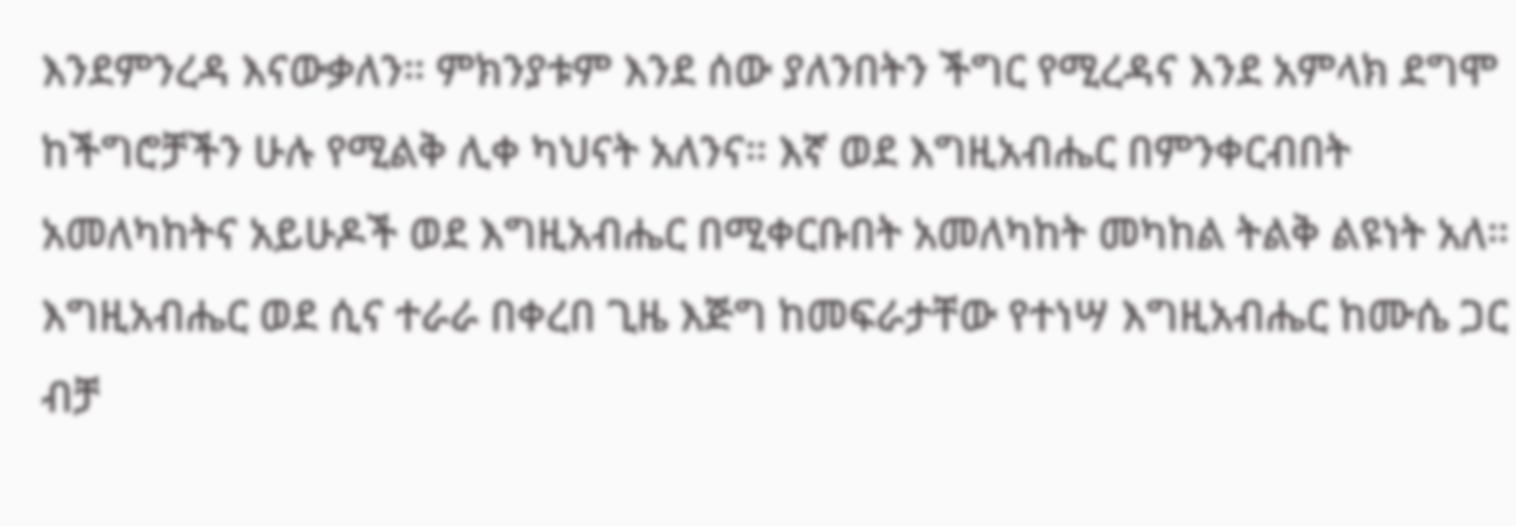እንደምንረዳ እናውቃለን። ምክንያቱም እንደ ሰው ያለንበትን ችግር የሚረዳና እንደ አምላክ ደግሞ ከችግሮቻችን ሁሉ የሚልቅ ሊቀ ካህናት አለንና። እኛ ወደ እግዚአብሔር በምንቀርብበት አመለካከትና አይሁዶች ወደ እግዚአብሔር በሚቀርቡበት አመለካከት መካከል ትልቅ ልዩነት አለ። እግዚአብሔር ወደ ሲና ተራራ በቀረበ ጊዜ እጅግ ከመፍራታቸው የተነሣ እግዚአብሔር ከሙሴ ጋር ብቻ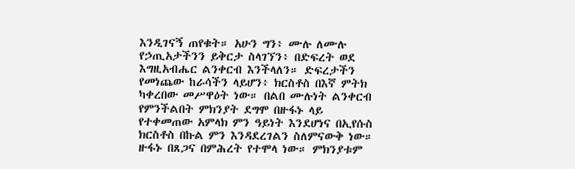እንዲገናኝ ጠየቁት። አሁን ግን፥ ሙሉ ለሙሉ የኃጢአታችንን ይቅርታ ስላገኘን፥ በድፍረት ወደ እግዚአብሔር ልንቀርብ እንችላለን። ድፍረታችን የመነጨው ከራሳችን ላይሆን፥ ክርስቶስ በእኛ ምትክ ካቀረበው መሥዋዕት ነው። በልበ ሙሉነት ልንቀርብ የምንችልበት ምክንያት ደግሞ በዙፋኑ ላይ የተቀመጠው አምላክ ምን ዓይነት እንደሆነና በኢየሱስ ክርስቶስ በኩል ምን እንዳደረገልን ስለምናውቅ ነው። ዙፋኑ በጸጋና በምሕረት የተሞላ ነው። ምክንያቱም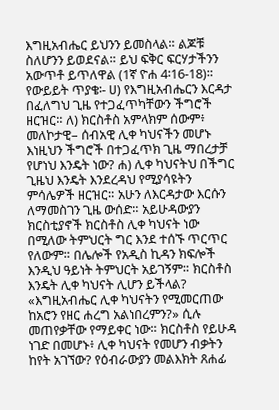እግዚአብሔር ይህንን ይመስላል። ልጆቹ ስለሆንን ይወደናል። ይህ ፍቅር ፍርሃታችንን አውጥቶ ይጥለዋል (1ኛ ዮሐ 4፡16-18)። የውይይት ጥያቄ፡- ሀ) የእግዚአብሔርን እርዳታ በፈለግህ ጊዜ የተጋፈጥካቸውን ችግሮች ዘርዝር። ለ) ክርስቶስ አምላክም ሰውም፥ መለኮታዊ– ሰብአዊ ሊቀ ካህናችን መሆኑ እነዚህን ችግሮች በተጋፈጥክ ጊዜ ማበረታቻ የሆነህ እንዴት ነው? ሐ) ሊቀ ካህናትህ በችግር ጊዜህ እንዴት እንደረዳህ የሚያሳዩትን ምሳሌዎች ዘርዝር። አሁን ለእርዳታው እርሱን ለማመስገን ጊዜ ውሰድ። አይሁዳውያን ክርስቲያኖች ክርስቶስ ሊቀ ካህናት ነው በሚለው ትምህርት ግር እንደ ተሰኙ ጥርጥር የለውም። በሌሎች የአዲስ ኪዳን ክፍሎች እንዲህ ዓይነት ትምህርት አይገኝም። ክርስቶስ እንዴት ሊቀ ካህናት ሊሆን ይችላል? «እግዚአብሔር ሊቀ ካህናትን የሚመርጠው ከአሮን የዘር ሐረግ አልነበረምን?» ሲሉ መጠየቃቸው የማይቀር ነው። ክርስቶስ የይሁዳ ነገድ በመሆኑ፥ ሊቀ ካህናት የመሆን ብቃትን ከየት አገኘው? የዕብራውያን መልእክት ጸሐፊ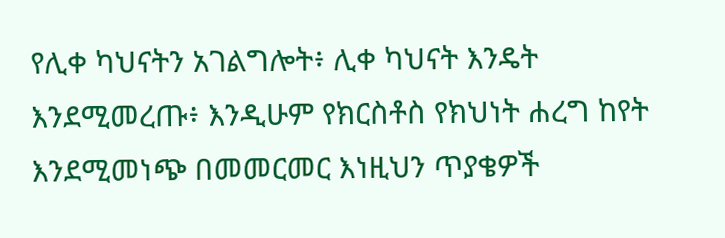የሊቀ ካህናትን አገልግሎት፥ ሊቀ ካህናት እንዴት እንደሚመረጡ፥ እንዲሁም የክርስቶስ የክህነት ሐረግ ከየት እንደሚመነጭ በመመርመር እነዚህን ጥያቄዎች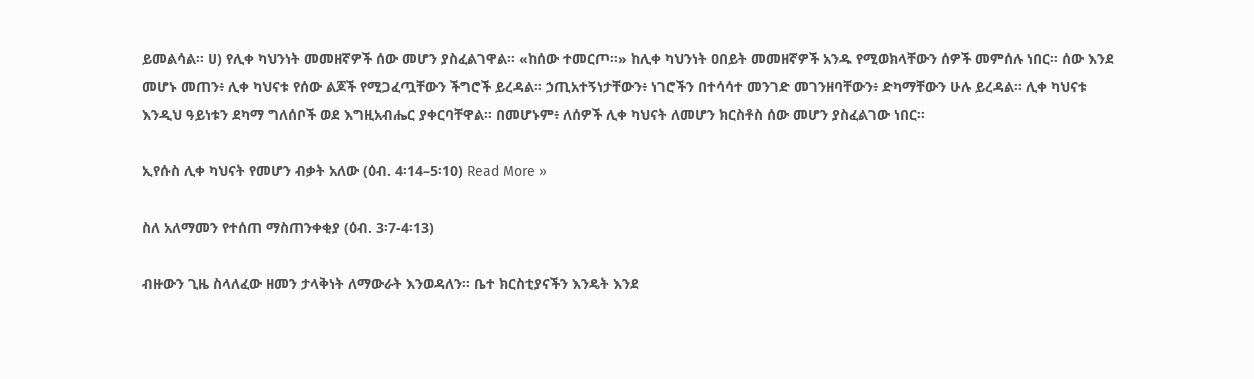ይመልሳል። ሀ) የሊቀ ካህንነት መመዘኛዎች ሰው መሆን ያስፈልገዋል። «ከሰው ተመርጦ።» ከሊቀ ካህንነት ዐበይት መመዘኛዎች አንዱ የሚወክላቸውን ሰዎች መምሰሉ ነበር። ሰው እንደ መሆኑ መጠን፥ ሊቀ ካህናቱ የሰው ልጆች የሚጋፈጧቸውን ችግሮች ይረዳል። ኃጢአተኝነታቸውን፥ ነገሮችን በተሳሳተ መንገድ መገንዘባቸውን፥ ድካማቸውን ሁሉ ይረዳል። ሊቀ ካህናቱ እንዲህ ዓይነቱን ደካማ ግለሰቦች ወደ እግዚአብሔር ያቀርባቸዋል። በመሆኑም፥ ለሰዎች ሊቀ ካህናት ለመሆን ክርስቶስ ሰው መሆን ያስፈልገው ነበር።

ኢየሱስ ሊቀ ካህናት የመሆን ብቃት አለው (ዕብ. 4፡14–5፡10) Read More »

ስለ አለማመን የተሰጠ ማስጠንቀቂያ (ዕብ. 3፡7-4፡13)

ብዙውን ጊዜ ስላለፈው ዘመን ታላቅነት ለማውራት እንወዳለን። ቤተ ክርስቲያናችን እንዴት እንደ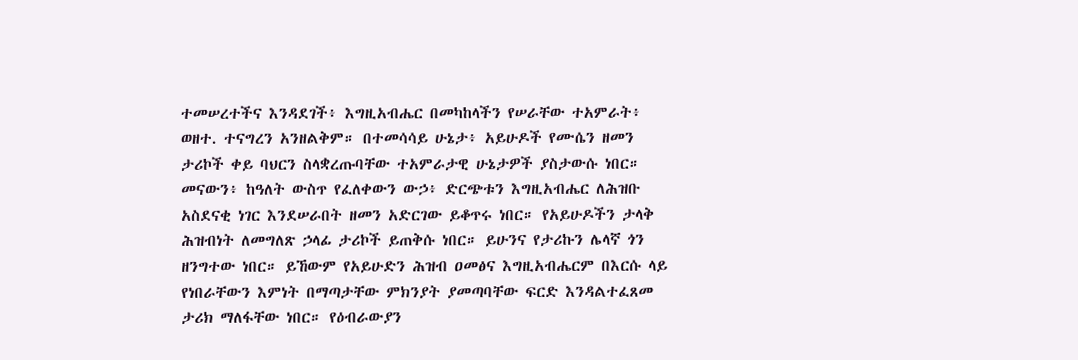ተመሠረተችና እንዳደገች፥ እግዚአብሔር በመካከላችን የሠራቸው ተአምራት፥ ወዘተ. ተናግረን አንዘልቅም። በተመሳሳይ ሁኔታ፥ አይሁዶች የሙሴን ዘመን ታሪኮች ቀይ ባህርን ስላቋረጡባቸው ተአምራታዊ ሁኔታዎች ያስታውሱ ነበር። መናውን፥ ከዓለት ውስጥ የፈለቀውን ውኃ፥ ድርጭቱን እግዚአብሔር ለሕዝቡ አስደናቂ ነገር እንደሠራበት ዘመን አድርገው ይቆጥሩ ነበር። የአይሁዶችን ታላቅ ሕዝብነት ለመግለጽ ኃላፊ ታሪኮች ይጠቅሱ ነበር። ይሁንና የታሪኩን ሌላኛ ጎን ዘንግተው ነበር። ይኸውም የአይሁድን ሕዝብ ዐመፅና እግዚአብሔርም በእርሱ ላይ የነበራቸውን እምነት በማጣታቸው ምክንያት ያመጣባቸው ፍርድ እንዳልተፈጸመ ታሪክ ማለፋቸው ነበር። የዕብራውያን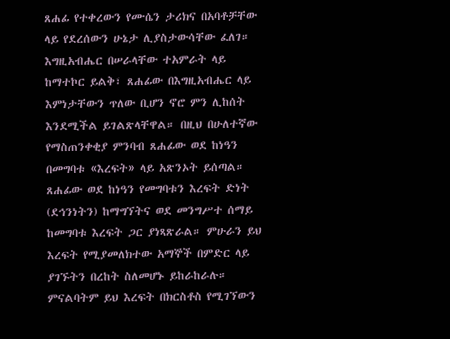ጸሐፊ የተቀረውን የሙሴን ታሪክና በአባቶቻቸው ላይ የደረሰውን ሁኔታ ሊያስታውሳቸው ፈለገ። እግዚአብሔር በሠራላቸው ተአምራት ላይ ከማተኮር ይልቅ፣ ጸሐፊው በእግዚአብሔር ላይ እምነታቸውን ጥለው ቢሆን ኖሮ ምን ሊከሰት እንደሚችል ይገልጽላቸዋል። በዚህ በሁለተኛው የማስጠንቀቂያ ምንባብ ጸሐፊው ወደ ከነዓን በመግባቱ «እረፍት» ላይ አጽንኦት ይሰጣል። ጸሐፊው ወደ ከነዓን የመግባቱን እረፍት ድነት (ደኅንነትን) ከማግኘትና ወደ መንግሥተ ሰማይ ከመግባቱ እረፍት ጋር ያነጻጽራል። ምሁራን ይህ እረፍት የሚያመለክተው አማኞች በምድር ላይ ያገኙትን በረከት ስለመሆኑ ይከራከራሉ። ምናልባትም ይህ እረፍት በክርስቶስ የሚገኘውን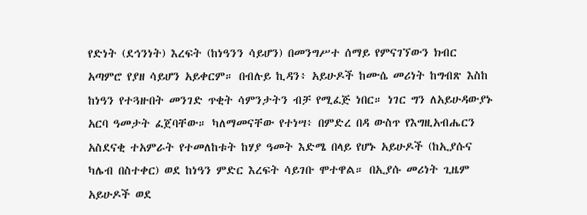የድነት (ደኅንነት) እረፍት (ከነዓንን ሳይሆን) በመንግሥተ ሰማይ የምናገኘውን ክብር አጣምሮ የያዘ ሳይሆን አይቀርም። በብሉይ ኪዳን፥ አይሁዶች ከሙሴ መሪነት ከግብጽ እስከ ከነዓን የተጓዙበት መንገድ ጥቂት ሳምንታትን ብቻ የሚፈጅ ነበር። ነገር ግን ለአይሁዳውያኑ አርባ ዓመታት ፈጀባቸው። ካለማመናቸው የተነሣ፥ በምድረ በዳ ውስጥ የእግዚአብሔርን አስደናቂ ተአምራት የተመለከቱት ከሃያ ዓመት እድሜ በላይ የሆኑ አይሁዶች (ከኢያሱና ካሌብ በስተቀር) ወደ ከነዓን ምድር እረፍት ሳይገቡ ሞተዋል። በኢያሱ መሪነት ጊዜም አይሁዶች ወደ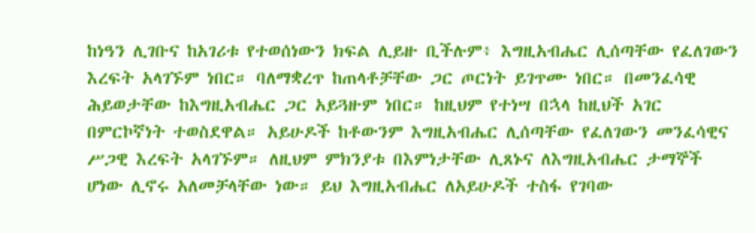ከነዓን ሊገቡና ከአገሪቱ የተወሰነውን ክፍል ሊይዙ ቢችሉም፥ እግዚአብሔር ሊሰጣቸው የፈለገውን እረፍት አላገኙም ነበር። ባለማቋረጥ ከጠላቶቻቸው ጋር ጦርነት ይገጥሙ ነበር። በመንፈሳዊ ሕይወታቸው ከእግዚአብሔር ጋር አይጓዙም ነበር። ከዚህም የተነሣ በኋላ ከዚህች አገር በምርኮኛነት ተወስደዋል። አይሁዶች ከቶውንም እግዚአብሔር ሊሰጣቸው የፈለገውን መንፈሳዊና ሥጋዊ እረፍት አላገኙም። ለዚህም ምክንያቱ በእምነታቸው ሊጸኑና ለእግዚአብሔር ታማኞች ሆነው ሊኖሩ አለመቻላቸው ነው። ይህ እግዚአብሔር ለአይሁዶች ተስፋ የገባው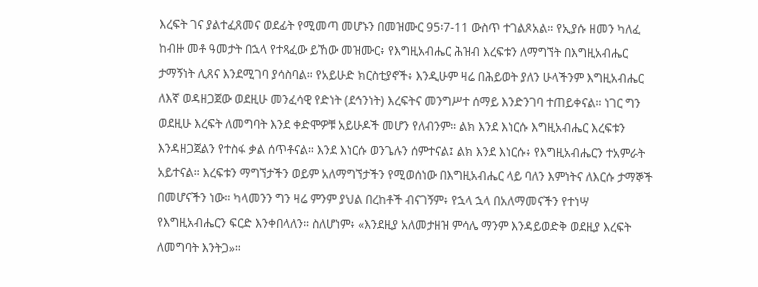እረፍት ገና ያልተፈጸመና ወደፊት የሚመጣ መሆኑን በመዝሙር 95፡7-11 ውስጥ ተገልጾአል። የኢያሱ ዘመን ካለፈ ከብዙ መቶ ዓመታት በኋላ የተጻፈው ይኸው መዝሙር፥ የእግዚአብሔር ሕዝብ እረፍቱን ለማግኘት በእግዚአብሔር ታማኝነት ሊጸና እንደሚገባ ያሳስባል። የአይሁድ ክርስቲያኖች፥ እንዲሁም ዛሬ በሕይወት ያለን ሁላችንም እግዚአብሔር ለእኛ ወዳዘጋጀው ወደዚሁ መንፈሳዊ የድነት (ደኅንነት) እረፍትና መንግሥተ ሰማይ እንድንገባ ተጠይቀናል። ነገር ግን ወደዚሁ እረፍት ለመግባት እንደ ቀድሞዎቹ አይሁዶች መሆን የለብንም። ልክ እንደ እነርሱ እግዚአብሔር እረፍቱን እንዳዘጋጀልን የተስፋ ቃል ሰጥቶናል። እንደ እነርሱ ወንጌሉን ሰምተናል፤ ልክ እንደ እነርሱ፥ የእግዚአብሔርን ተአምራት አይተናል። እረፍቱን ማግኘታችን ወይም አለማግኘታችን የሚወሰነው በእግዚአብሔር ላይ ባለን እምነትና ለእርሱ ታማኞች በመሆናችን ነው። ካላመንን ግን ዛሬ ምንም ያህል በረከቶች ብናገኝም፥ የኋላ ኋላ በአለማመናችን የተነሣ የእግዚአብሔርን ፍርድ እንቀበላለን። ስለሆነም፥ «እንደዚያ አለመታዘዝ ምሳሌ ማንም እንዳይወድቅ ወደዚያ እረፍት ለመግባት እንትጋ»።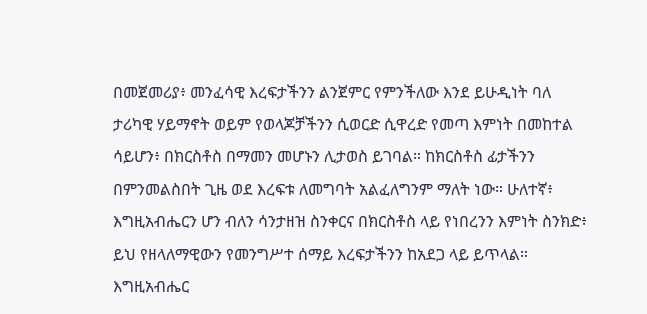በመጀመሪያ፥ መንፈሳዊ እረፍታችንን ልንጀምር የምንችለው እንደ ይሁዲነት ባለ ታሪካዊ ሃይማኖት ወይም የወላጆቻችንን ሲወርድ ሲዋረድ የመጣ እምነት በመከተል ሳይሆን፥ በክርስቶስ በማመን መሆኑን ሊታወስ ይገባል። ከክርስቶስ ፊታችንን በምንመልስበት ጊዜ ወደ እረፍቱ ለመግባት አልፈለግንም ማለት ነው። ሁለተኛ፥ እግዚአብሔርን ሆን ብለን ሳንታዘዝ ስንቀርና በክርስቶስ ላይ የነበረንን እምነት ስንክድ፥ ይህ የዘላለማዊውን የመንግሥተ ሰማይ እረፍታችንን ከአደጋ ላይ ይጥላል። እግዚአብሔር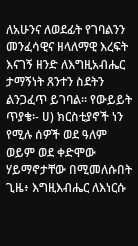ለአሁንና ለወደፊት የገባልንን መንፈሳዊና ዘላለማዊ እረፍት እናገኝ ዘንድ ለእግዚአብሔር ታማኝነት ጸንተን ስደትን ልንጋፈጥ ይገባል። የውይይት ጥያቄ፡- ሀ) ክርስቲያኖች ነን የሚሉ ሰዎች ወደ ዓለም ወይም ወደ ቀድሞው ሃይማኖታቸው በሚመለሱበት ጊዜ፥ እግዚእብሔር ለእነርሱ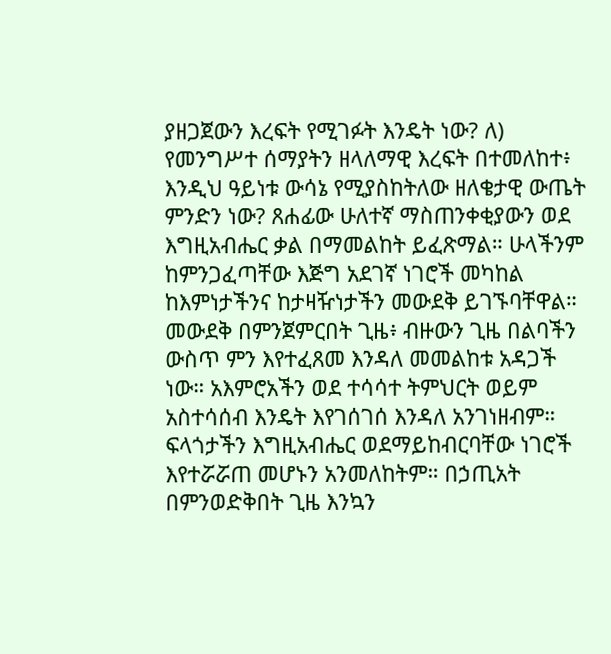ያዘጋጀውን እረፍት የሚገፉት እንዴት ነው? ለ) የመንግሥተ ሰማያትን ዘላለማዊ እረፍት በተመለከተ፥ እንዲህ ዓይነቱ ውሳኔ የሚያስከትለው ዘለቄታዊ ውጤት ምንድን ነው? ጸሐፊው ሁለተኛ ማስጠንቀቂያውን ወደ እግዚአብሔር ቃል በማመልከት ይፈጽማል። ሁላችንም ከምንጋፈጣቸው እጅግ አደገኛ ነገሮች መካከል ከእምነታችንና ከታዛዥነታችን መውደቅ ይገኙባቸዋል። መውደቅ በምንጀምርበት ጊዜ፥ ብዙውን ጊዜ በልባችን ውስጥ ምን እየተፈጸመ እንዳለ መመልከቱ አዳጋች ነው። አእምሮአችን ወደ ተሳሳተ ትምህርት ወይም አስተሳሰብ እንዴት እየገሰገሰ እንዳለ አንገነዘብም። ፍላጎታችን እግዚአብሔር ወደማይከብርባቸው ነገሮች እየተሯሯጠ መሆኑን አንመለከትም። በኃጢአት በምንወድቅበት ጊዜ እንኳን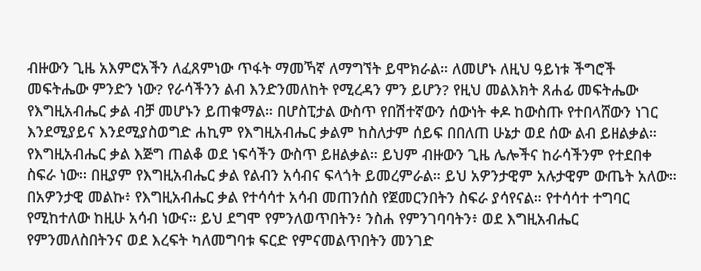ብዙውን ጊዜ አእምሮአችን ለፈጸምነው ጥፋት ማመኻኛ ለማግኘት ይሞክራል። ለመሆኑ ለዚህ ዓይነቱ ችግሮች መፍትሔው ምንድን ነው? የራሳችንን ልብ እንድንመለከት የሚረዳን ምን ይሆን? የዚህ መልእክት ጸሐፊ መፍትሔው የእግዚአብሔር ቃል ብቻ መሆኑን ይጠቁማል። በሆስፒታል ውስጥ የበሽተኛውን ሰውነት ቀዶ ከውስጡ የተበላሸውን ነገር እንደሚያይና እንደሚያስወግድ ሐኪም የእግዚአብሔር ቃልም ከስለታም ሰይፍ በበለጠ ሁኔታ ወደ ሰው ልብ ይዘልቃል። የእግዚአብሔር ቃል እጅግ ጠልቆ ወደ ነፍሳችን ውስጥ ይዘልቃል። ይህም ብዙውን ጊዜ ሌሎችና ከራሳችንም የተደበቀ ስፍራ ነው፡፡ በዚያም የእግዚአብሔር ቃል የልብን አሳብና ፍላጎት ይመረምራል። ይህ አዎንታዊም አሉታዊም ውጤት አለው። በአዎንታዊ መልኩ፥ የእግዚአብሔር ቃል የተሳሳተ አሳብ መጠንሰስ የጀመርንበትን ስፍራ ያሳየናል። የተሳሳተ ተግባር የሚከተለው ከዚሁ አሳብ ነውና። ይህ ደግሞ የምንለወጥበትን፥ ንስሐ የምንገባባትን፥ ወደ እግዚአብሔር የምንመለስበትንና ወደ እረፍት ካለመግባቱ ፍርድ የምናመልጥበትን መንገድ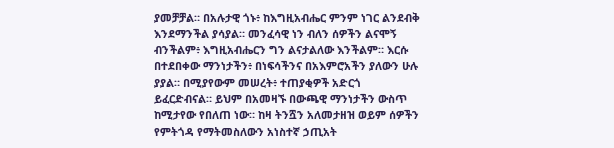ያመቻቻል። በአሉታዊ ጎኑ፥ ከእግዚአብሔር ምንም ነገር ልንደብቅ እንደማንችል ያሳያል። መንፈሳዊ ነን ብለን ሰዎችን ልናሞኝ ብንችልም፥ እግዚአብሔርን ግን ልናታልለው እንችልም። እርሱ በተደበቀው ማንነታችን፥ በነፍሳችንና በአእምሮአችን ያለውን ሁሉ ያያል። በሚያየውም መሠረት፥ ተጠያቂዎች አድርጎ ይፈርድብናል። ይህም በአመዛኙ በውጫዊ ማንነታችን ውስጥ ከሚታየው የበለጠ ነው። ከዛ ትንሿን አለመታዘዝ ወይም ሰዎችን የምትጎዳ የማትመስለውን አነስተኛ ኃጢአት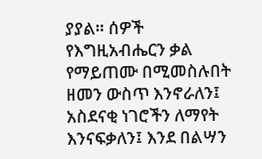ያያል። ሰዎች የእግዚአብሔርን ቃል የማይጠሙ በሚመስሉበት ዘመን ውስጥ እንኖራለን፤ አስደናቂ ነገሮችን ለማየት እንናፍቃለን፤ እንደ በልሣን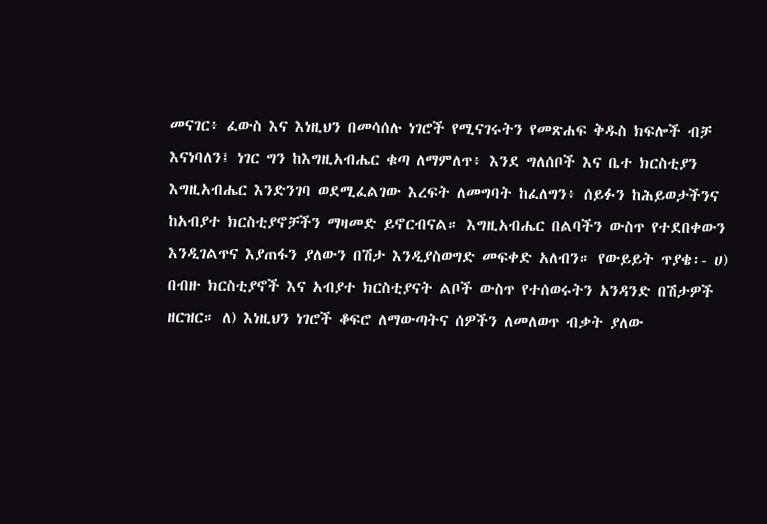መናገር፥ ፈውስ እና እነዚህን በመሳሰሉ ነገሮች የሚናገሩትን የመጽሐፍ ቅዱስ ክፍሎች ብቻ እናነባለን፤ ነገር ግን ከእግዚአብሔር ቁጣ ለማምለጥ፥ እንደ ግለሰቦች እና ቤተ ክርስቲያን እግዚአብሔር እንድንገባ ወደሚፈልገው እረፍት ለመግባት ከፈለግን፥ ሰይፉን ከሕይወታችንና ከአብያተ ክርስቲያኖቻችን ማዛመድ ይኖርብናል። እግዚአብሔር በልባችን ውስጥ የተደበቀውን እንዲገልጥና እያጠፋን ያለውን በሽታ እንዲያስወግድ መፍቀድ አለብን። የውይይት ጥያቄ፡- ሀ) በብዙ ክርስቲያኖች እና አብያተ ክርስቲያናት ልቦች ውስጥ የተሰወሩትን አንዳንድ በሽታዎች ዘርዝር። ለ) እነዚህን ነገሮች ቆፍሮ ለማውጣትና ሰዎችን ለመለወጥ ብቃት ያለው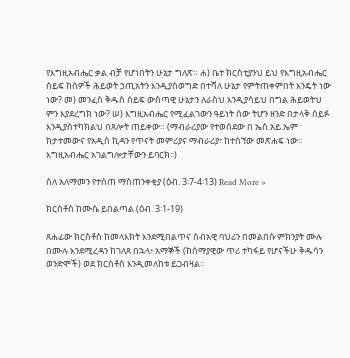የእግዚአብሔር ቃል ብቻ የሆነበትን ሁኔታ ግለጽ። ሐ) ቤተ ክርስቲያንህ ይህ የእግዚአብሔር ሰይፍ ከሰዎች ሕይወት ኃጢአትን እንዲያስወግድ በተሻለ ሁኔታ የምትጠቀምበት እንዴት ነው ነው? መ) መንፈስ ቅዱስ ሰይፍ ውስጣዊ ሁኔታን ለራስህ እንዲያሳይህ በግል ሕይወትህ ምን እያደረግክ ነው? ሠ) እግዚአብሔር የሚፈልገውን ዓይነት ሰው ትሆን ዘንድ በታላቅ ሰይፉ እንዲያስተካክልህ በጸሎት ጠይቀው። (ማብራሪያው የተወሰደው በ ኤስ.አይ.ኤም ከታተመውና የአዲስ ኪዳን የጥናት መምሪያና ማብራሪያ፣ ከተሰኘው መጽሐፍ ነው፡፡ እግዚአብሔር አገልግሎታቸውን ይባርክ፡፡)

ስለ አለማመን የተሰጠ ማስጠንቀቂያ (ዕብ. 3፡7-4፡13) Read More »

ክርስቶስ ከሙሴ ይበልጣል (ዕብ. 3፡1-19)

ጸሐፊው ክርስቶስ ከመላእክት እንደሚበልጥና ሰብአዊ ባህሪን በመልበሱ ምክንያት ሙሉ በሙሉ እንደሚረዳን ከገለጸ በኋላ፥ አማኞች (ከሰማያዊው ጥሪ ተካፋይ የሆናችሁ ቅዱሳን ወንድሞች) ወደ ክርስቶስ እንዲመለከቱ ይጋብዛል።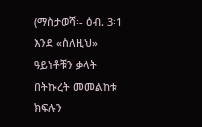(ማስታወሻ፡- ዕብ. 3፡1 እንደ «ስለዚህ» ዓይነቶቹን ቃላት በትኩረት መመልከቱ ክፍሉን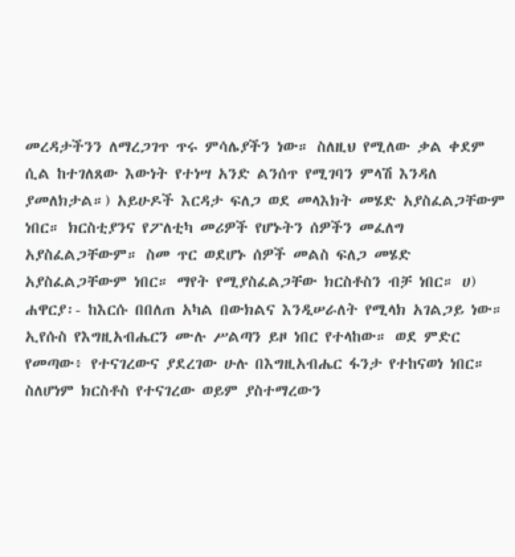መረዳታችንን ለማረጋገጥ ጥሩ ምሳሌያችን ነው። ስለዚህ የሚለው ቃል ቀደም ሲል ከተገለጸው እውነት የተነሣ አንድ ልንሰጥ የሚገባን ምላሽ እንዳለ ያመለክታል።) አይሁዶች እርዳታ ፍለጋ ወደ መላእክት መሄድ አያስፈልጋቸውም ነበር። ክርስቲያንና የፖለቲካ መሪዎች የሆኑትን ሰዎችን መፈለግ አያስፈልጋቸውም። ስመ ጥር ወደሆኑ ሰዎች መልስ ፍለጋ መሄድ አያስፈልጋቸውም ነበር። ማየት የሚያስፈልጋቸው ክርስቶስን ብቻ ነበር። ሀ) ሐዋርያ፡- ከእርሱ በበለጠ አካል በውክልና እንዲሠራለት የሚላክ አገልጋይ ነው። ኢየሱስ የእግዚአብሔርን ሙሉ ሥልጣን ይዞ ነበር የተላከው። ወደ ምድር የመጣው፥ የተናገረውና ያደረገው ሁሉ በእግዚአብሔር ፋንታ የተከናወነ ነበር። ስለሆነም ክርስቶስ የተናገረው ወይም ያስተማረውን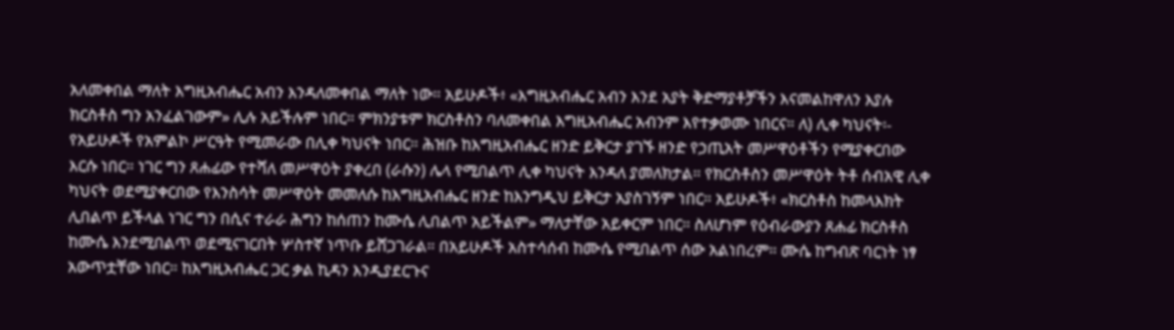አለመቀበል ማለት እግዚአብሔር አብን እንዳለመቀበል ማለት ነው። አይሁዶች፥ «እግዚአብሔር አብን እንደ አያት ቅድማያቶቻችን እናመልከዋለን እያሉ ክርስቶስ ግን አንፈልገውም» ሊሉ አይችሉም ነበር። ምክንያቱም ክርስቶስን ባለመቀበል እግዚአብሔር አብንም እየተቃወሙ ነበርና። ለ) ሊቀ ካህናት፡- የአይሁዶች የአምልኮ ሥርዓት የሚመራው በሊቀ ካህናት ነበር። ሕዝቡ ከእግዚአብሔር ዘንድ ይቅርታ ያገኙ ዘንድ የኃጢአት መሥዋዕቶችን የሚያቀርበው እርሱ ነበር። ነገር ግን ጸሐፊው የተሻለ መሥዋዕት ያቀረበ (ራሱን) ሌላ የሚበልጥ ሊቀ ካህናት እንዳለ ያመለክታል። የክርስቶስን መሥዋዕት ትቶ ሰብአዊ ሊቀ ካህናት ወደሚያቀርበው የእንስሳት መሥዋዕት መመለሱ ከእግዚአብሔር ዘንድ ከእንግዲህ ይቅርታ አያስገኝም ነበር። አይሁዶች፥ «ክርስቶስ ከመላእክት ሊበልጥ ይችላል ነገር ግን በሲና ተራራ ሕግን ከሰጠን ከሙሴ ሊበልጥ አይችልም» ማለታቸው አይቀርም ነበር። ስለሆነም የዕብራውያን ጸሐፊ ክርስቶስ ከሙሴ እንደሚበልጥ ወደሚናገርበት ሦስተኛ ነጥቡ ይሸጋገራል። በአይሁዶች አስተሳሰብ ከሙሴ የሚበልጥ ሰው አልነበረም። ሙሴ ከግብጽ ባርነት ነፃ አውጥቷቸው ነበር። ከእግዚአብሔር ጋር ቃል ኪዳን እንዲያደርጉና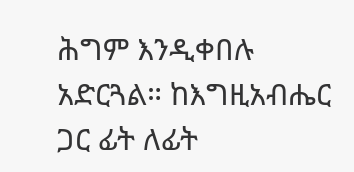ሕግም እንዲቀበሉ አድርጓል። ከእግዚአብሔር ጋር ፊት ለፊት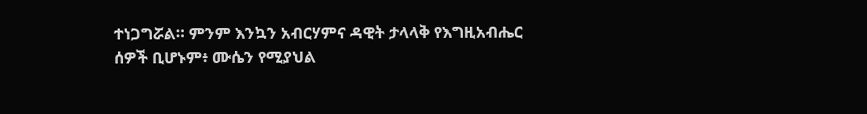ተነጋግሯል። ምንም እንኳን አብርሃምና ዳዊት ታላላቅ የእግዚአብሔር ሰዎች ቢሆኑም፥ ሙሴን የሚያህል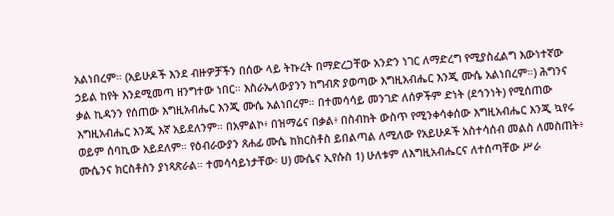አልነበረም። (አይሁዶች እንደ ብዙዎቻችን በሰው ላይ ትኩረት በማድረጋቸው አንድን ነገር ለማድረግ የሚያስፈልግ እውነተኛው ኃይል ከየት እንደሚመጣ ዘንግተው ነበር። እስራኤላውያንን ከግብጽ ያወጣው እግዚአብሔር እንጂ ሙሴ አልነበረም።) ሕግንና ቃል ኪዳንን የሰጠው እግዚአብሔር እንጂ ሙሴ አልነበረም። በተመሳሳይ መንገድ ለሰዎችም ድነት (ደኅንነት) የሚሰጠው እግዚአብሔር እንጂ እኛ አይደለንም። በአምልኮ፥ በዝማሬና በቃል፥ በስብከት ውስጥ የሚንቀሳቀሰው እግዚአብሔር እንጂ ኳየሩ ወይም ሰባኪው አይደለም። የዕብራውያን ጸሐፊ ሙሴ ከክርስቶስ ይበልጣል ለሚለው የአይሁዶች አስተሳሰብ መልስ ለመስጠት፥ ሙሴንና ክርስቶስን ያነጻጽራል። ተመሳሳይነታቸው፡ ሀ) ሙሴና ኢየሱስ 1) ሁለቱም ለእግዚአብሔርና ለተሰጣቸው ሥራ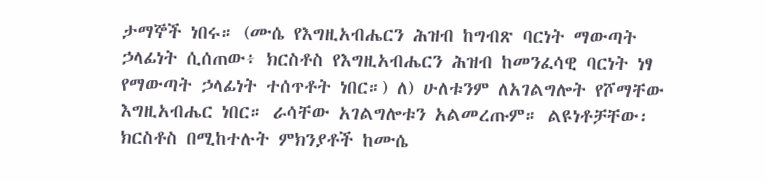ታማኞች ነበሩ። (ሙሴ የእግዚአብሔርን ሕዝብ ከግብጽ ባርነት ማውጣት ኃላፊነት ሲሰጠው፥ ክርስቶስ የእግዚአብሔርን ሕዝብ ከመንፈሳዊ ባርነት ነፃ የማውጣት ኃላፊነት ተሰጥቶት ነበር።) ለ) ሁለቱንም ለአገልግሎት የሾማቸው እግዚአብሔር ነበር። ራሳቸው አገልግሎቱን አልመረጡም። ልዩነቶቻቸው፡ ክርስቶስ በሚከተሉት ምክንያቶች ከሙሴ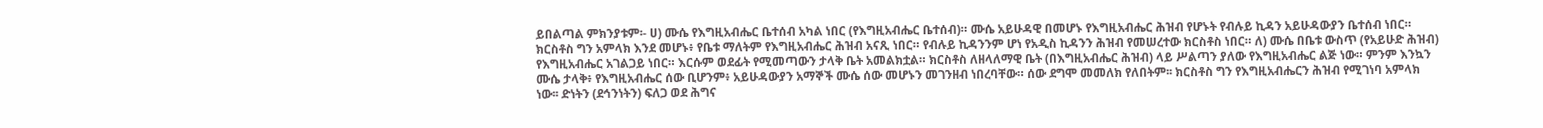ይበልጣል ምክንያቱም፡- ሀ) ሙሴ የእግዚአብሔር ቤተሰብ አካል ነበር (የእግዚአብሔር ቤተሰብ)። ሙሴ አይሁዳዊ በመሆኑ የእግዚአብሔር ሕዝብ የሆኑት የብሉይ ኪዳን አይሁዳውያን ቤተሰብ ነበር። ክርስቶስ ግን አምላክ እንደ መሆኑ፥ የቤቱ ማለትም የእግዚአብሔር ሕዝብ አናጺ ነበር። የብሉይ ኪዳንንም ሆነ የአዲስ ኪዳንን ሕዝብ የመሠረተው ክርስቶስ ነበር። ለ) ሙሴ በቤቱ ውስጥ (የአይሁድ ሕዝብ) የእግዚአብሔር አገልጋይ ነበር። እርሱም ወደፊት የሚመጣውን ታላቅ ቤት አመልክቷል። ክርስቶስ ለዘላለማዊ ቤት (በእግዚአብሔር ሕዝብ) ላይ ሥልጣን ያለው የእግዚአብሔር ልጅ ነው። ምንም እንኳን ሙሴ ታላቅ፥ የእግዚአብሔር ሰው ቢሆንም፥ አይሁዳውያን አማኞች ሙሴ ሰው መሆኑን መገንዘብ ነበረባቸው። ሰው ደግሞ መመለክ የለበትም፡፡ ክርስቶስ ግን የእግዚአብሔርን ሕዝብ የሚገነባ አምላክ ነው፡፡ ድነትን (ደኅንነትን) ፍለጋ ወደ ሕግና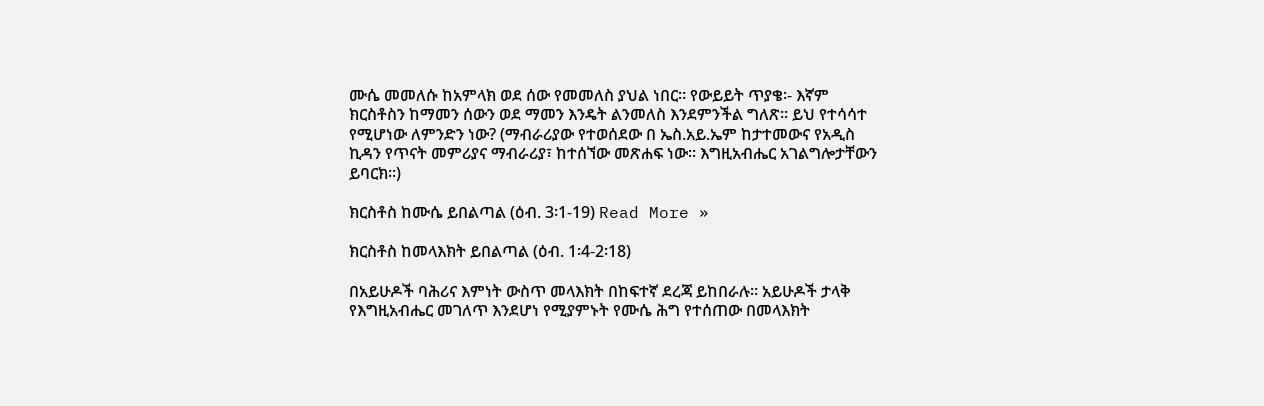ሙሴ መመለሱ ከአምላክ ወደ ሰው የመመለስ ያህል ነበር። የውይይት ጥያቄ፡- እኛም ክርስቶስን ከማመን ሰውን ወደ ማመን እንዴት ልንመለስ እንደምንችል ግለጽ። ይህ የተሳሳተ የሚሆነው ለምንድን ነው? (ማብራሪያው የተወሰደው በ ኤስ.አይ.ኤም ከታተመውና የአዲስ ኪዳን የጥናት መምሪያና ማብራሪያ፣ ከተሰኘው መጽሐፍ ነው፡፡ እግዚአብሔር አገልግሎታቸውን ይባርክ፡፡)

ክርስቶስ ከሙሴ ይበልጣል (ዕብ. 3፡1-19) Read More »

ክርስቶስ ከመላእክት ይበልጣል (ዕብ. 1፡4-2፡18)

በአይሁዶች ባሕሪና እምነት ውስጥ መላእክት በከፍተኛ ደረጃ ይከበራሉ። አይሁዶች ታላቅ የእግዚአብሔር መገለጥ እንደሆነ የሚያምኑት የሙሴ ሕግ የተሰጠው በመላእክት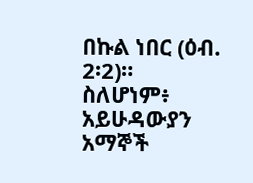በኩል ነበር (ዕብ. 2፡2)። ስለሆነም፥ አይሁዳውያን አማኞች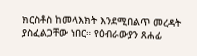ክርስቶስ ከመላእክት እንደሚበልጥ መረዳት ያስፈልጋቸው ነበር። የዕብራውያን ጸሐፊ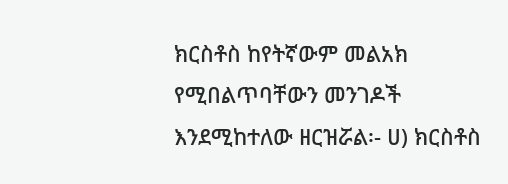ክርስቶስ ከየትኛውም መልአክ የሚበልጥባቸውን መንገዶች እንደሚከተለው ዘርዝሯል፡- ሀ) ክርስቶስ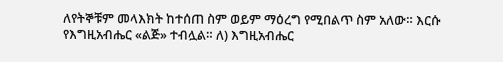ለየትኞቹም መላእክት ከተሰጠ ስም ወይም ማዕረግ የሚበልጥ ስም አለው። እርሱ የእግዚአብሔር «ልጅ» ተብሏል። ለ) እግዚአብሔር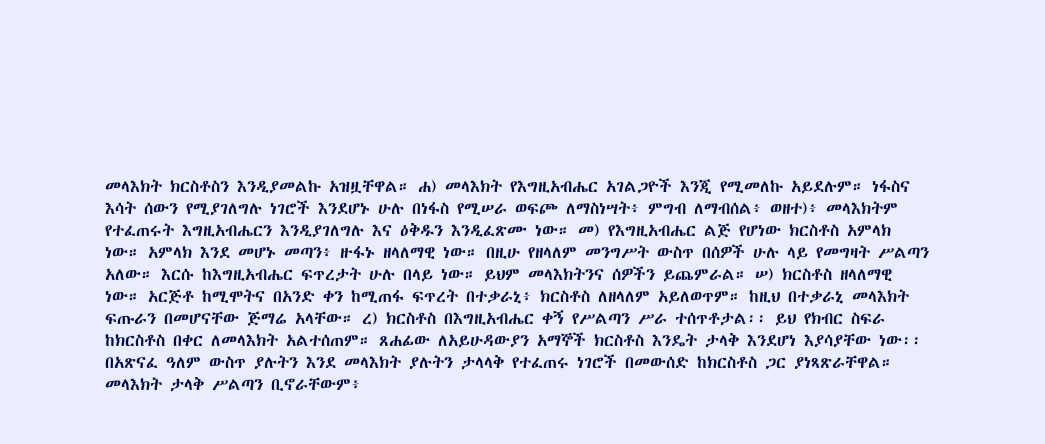መላእክት ክርስቶስን እንዲያመልኩ አዝዟቸዋል። ሐ) መላእክት የእግዚአብሔር አገልጋዮች እንጂ የሚመለኩ አይደሉም። ነፋስና እሳት ሰውን የሚያገለግሉ ነገሮች እንደሆኑ ሁሉ በነፋስ የሚሠራ ወፍጮ ለማስነሣት፥ ምግብ ለማብሰል፥ ወዘተ)፥ መላእክትም የተፈጠሩት እግዚአብሔርን እንዲያገለግሉ እና ዕቅዱን እንዲፈጽሙ ነው። መ) የእግዚአብሔር ልጅ የሆነው ክርስቶስ አምላክ ነው። አምላክ እንደ መሆኑ መጣን፥ ዙፋኑ ዘላለማዊ ነው። በዚሁ የዘላለም መንግሥት ውስጥ በሰዎች ሁሉ ላይ የመግዛት ሥልጣን አለው። እርሱ ከእግዚአብሔር ፍጥረታት ሁሉ በላይ ነው። ይህም መላእክትንና ሰዎችን ይጨምራል። ሠ) ክርስቶስ ዘላለማዊ ነው። አርጅቶ ከሚሞትና በአንድ ቀን ከሚጠፋ ፍጥረት በተቃራኒ፥ ክርስቶስ ለዘላለም አይለወጥም። ከዚህ በተቃራኒ መላእክት ፍጡራን በመሆናቸው ጅማሬ አላቸው። ረ) ክርስቶስ በእግዚአብሔር ቀኝ የሥልጣን ሥራ ተሰጥቶታል፡፡ ይህ የክብር ስፍራ ከክርስቶስ በቀር ለመላእክት አልተሰጠም። ጸሐፊው ለአይሁዳውያን አማኞች ክርስቶስ እንዴት ታላቅ እንደሆነ እያሳያቸው ነው፡፡ በአጽናፈ ዓለም ውስጥ ያሉትን እንደ መላእክት ያሉትን ታላላቅ የተፈጠሩ ነገሮች በመውሰድ ከክርስቶስ ጋር ያነጻጽራቸዋል። መላእክት ታላቅ ሥልጣን ቢኖራቸውም፥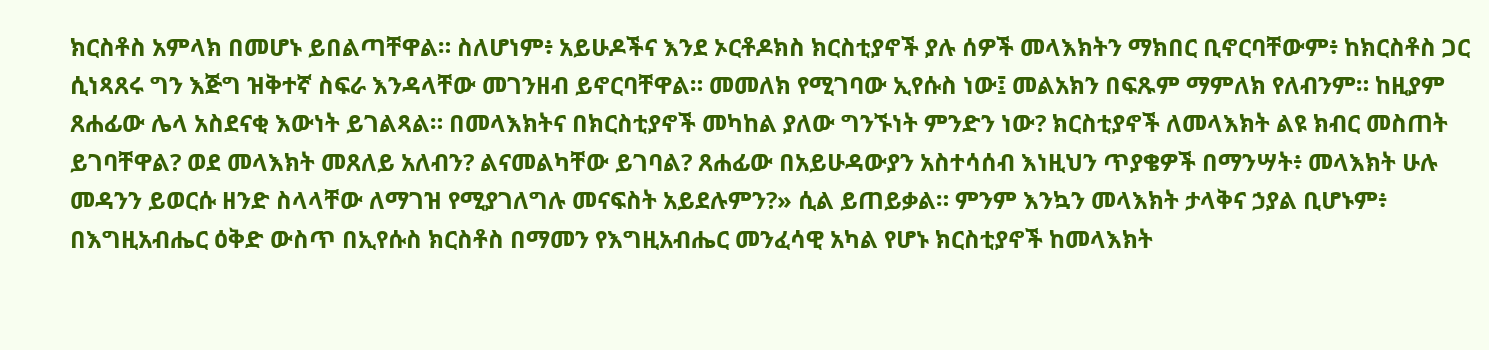ክርስቶስ አምላክ በመሆኑ ይበልጣቸዋል። ስለሆነም፥ አይሁዶችና እንደ ኦርቶዶክስ ክርስቲያኖች ያሉ ሰዎች መላእክትን ማክበር ቢኖርባቸውም፥ ከክርስቶስ ጋር ሲነጻጸሩ ግን እጅግ ዝቅተኛ ስፍራ እንዳላቸው መገንዘብ ይኖርባቸዋል። መመለክ የሚገባው ኢየሱስ ነው፤ መልአክን በፍጹም ማምለክ የለብንም። ከዚያም ጸሐፊው ሌላ አስደናቂ እውነት ይገልጻል። በመላእክትና በክርስቲያኖች መካከል ያለው ግንኙነት ምንድን ነው? ክርስቲያኖች ለመላእክት ልዩ ክብር መስጠት ይገባቸዋል? ወደ መላእክት መጸለይ አለብን? ልናመልካቸው ይገባል? ጸሐፊው በአይሁዳውያን አስተሳሰብ እነዚህን ጥያቄዎች በማንሣት፥ መላእክት ሁሉ መዳንን ይወርሱ ዘንድ ስላላቸው ለማገዝ የሚያገለግሉ መናፍስት አይደሉምን?» ሲል ይጠይቃል። ምንም እንኳን መላእክት ታላቅና ኃያል ቢሆኑም፥ በእግዚአብሔር ዕቅድ ውስጥ በኢየሱስ ክርስቶስ በማመን የእግዚአብሔር መንፈሳዊ አካል የሆኑ ክርስቲያኖች ከመላእክት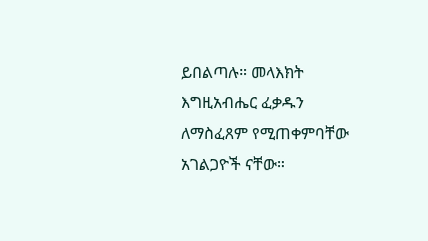ይበልጣሉ። መላእክት እግዚአብሔር ፈቃዱን ለማስፈጸም የሚጠቀምባቸው አገልጋዮች ናቸው።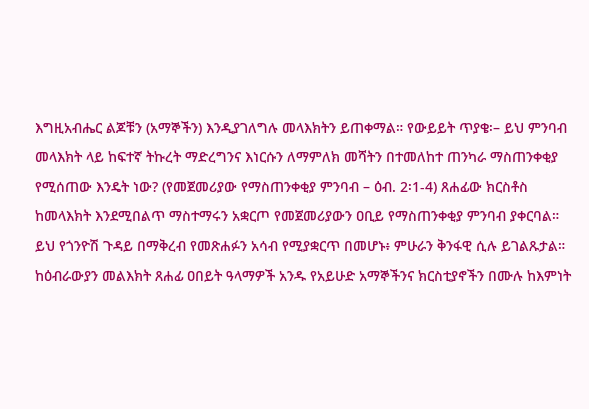እግዚአብሔር ልጆቹን (አማኞችን) እንዲያገለግሉ መላእክትን ይጠቀማል። የውይይት ጥያቄ፡– ይህ ምንባብ መላእክት ላይ ከፍተኛ ትኩረት ማድረግንና እነርሱን ለማምለክ መሻትን በተመለከተ ጠንካራ ማስጠንቀቂያ የሚሰጠው እንዴት ነው? (የመጀመሪያው የማስጠንቀቂያ ምንባብ – ዕብ. 2፡1-4) ጸሐፊው ክርስቶስ ከመላእክት እንደሚበልጥ ማስተማሩን አቋርጦ የመጀመሪያውን ዐቢይ የማስጠንቀቂያ ምንባብ ያቀርባል። ይህ የጎንዮሽ ጉዳይ በማቅረብ የመጽሐፉን አሳብ የሚያቋርጥ በመሆኑ፥ ምሁራን ቅንፋዊ ሲሉ ይገልጹታል። ከዕብራውያን መልእክት ጸሐፊ ዐበይት ዓላማዎች አንዱ የአይሁድ አማኞችንና ክርስቲያኖችን በሙሉ ከእምነት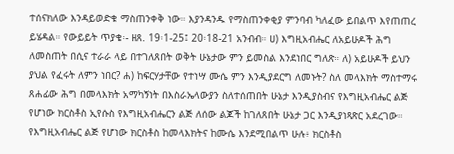ተሰናክለው እንዳይወድቁ ማስጠንቀቅ ነው። እያንዳንዱ የማስጠንቀቂያ ምንባብ ካለፈው ይበልጥ እየጠጠረ ይሄዳል። የውይይት ጥያቄ፡- ዘጸ. 19፡1-25፤ 20፡18-21 አንብብ። ሀ) እግዚአብሔር ለአይሁዶች ሕግ ለመስጠት በሲና ተራራ ላይ በተገለጸበት ወቅት ሁኔታው ምን ይመስል እንደነበር ግለጽ። ለ) አይሁዶች ይህን ያህል የፈሩት ለምን ነበር? ሐ) ከፍርሃታቸው የተነሣ ሙሴ ምን እንዲያደርግ ለመኑት? ስለ መላእክት ማስተማሩ ጸሐፊው ሕግ በመላእክት አማካኝነት በእስራኤላውያን ስለተሰጠበት ሁኔታ እንዲያስብና የእግዚአብሔር ልጅ የሆነው ክርስቶስ ኢየሱስ የእግዚአብሔርን ልጅ ለሰው ልጆች ከገለጸበት ሁኔታ ጋር እንዲያነጻጽር አደረገው። የእግዚአብሔር ልጅ የሆነው ክርስቶስ ከመላእክትና ከሙሴ እንደሚበልጥ ሁሉ፥ ክርስቶስ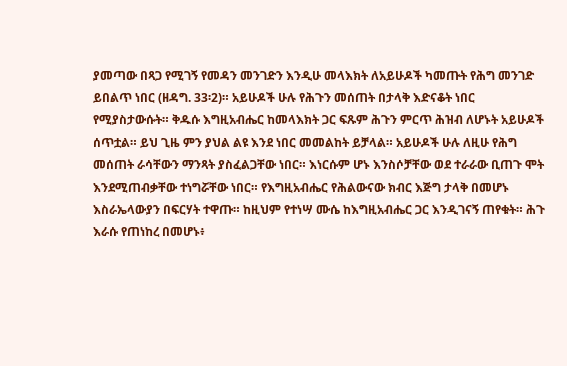ያመጣው በጻጋ የሚገኝ የመዳን መንገድን እንዲሁ መላእክት ለአይሁዶች ካመጡት የሕግ መንገድ ይበልጥ ነበር (ዘዳግ. 33፡2)። አይሁዶች ሁሉ የሕጉን መሰጠት በታላቅ እድናቆት ነበር የሚያስታውሱት። ቅዱሱ እግዚአብሔር ከመላእክት ጋር ፍጹም ሕጉን ምርጥ ሕዝብ ለሆኑት አይሁዶች ሰጥቷል። ይህ ጊዜ ምን ያህል ልዩ እንደ ነበር መመልከት ይቻላል። አይሁዶች ሁሉ ለዚሁ የሕግ መሰጠት ራሳቸውን ማንጻት ያስፈልጋቸው ነበር። እነርሱም ሆኑ እንስሶቻቸው ወደ ተራራው ቢጠጉ ሞት እንደሚጠብቃቸው ተነግሯቸው ነበር። የእግዚአብሔር የሕልውናው ክብር እጅግ ታላቅ በመሆኑ እስራኤላውያን በፍርሃት ተዋጡ። ከዚህም የተነሣ ሙሴ ከእግዚአብሔር ጋር እንዲገናኝ ጠየቁት። ሕጉ እራሱ የጠነከረ በመሆኑ፥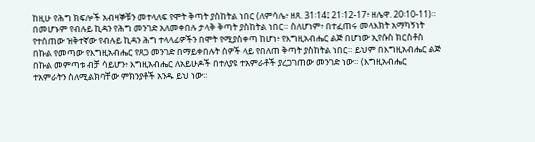ከዚሁ የሕግ ክፍሎች አብዛኞቹን መተላለፍ የሞት ቅጣት ያስከትል ነበር (ለምሳሌ፥ ዘጸ. 31፡14፤ 21፡12-17፥ ዘሌዋ. 20፡10-11)። በመሆኑም የብሉይ ኪዳን የሕግ መንገድ አለመቀበሉ ታላቅ ቅጣት ያስከትል ነበር። ስለሆነም፥ በተፈጠሩ መላእክት አማካኝነት የተሰጠው ዝቅተኛው የብሉይ ኪዳን ሕግ ተላላፊዎችን በሞት የሚያስቀጣ ከሆነ፥ የእግዚአብሔር ልጅ በሆነው ኢየሱስ ክርስቶስ በኩል የመጣው የእግዚአብሔር የጸጋ መንገድ በማይቀበሉት ሰዎች ላይ የበለጠ ቅጣት ያስከትል ነበር። ይህም በእግዚአብሔር ልጅ በኩል መምጣቱ ብቻ ሳይሆን፥ እግዚአብሔር ለአይሁዶች በተለያዩ ተአምራቶች ያረጋገጠው መንገድ ነው። (እግዚአብሔር ተአምራትን ስለሚልክባቸው ምክንያቶች አንዱ ይህ ነው።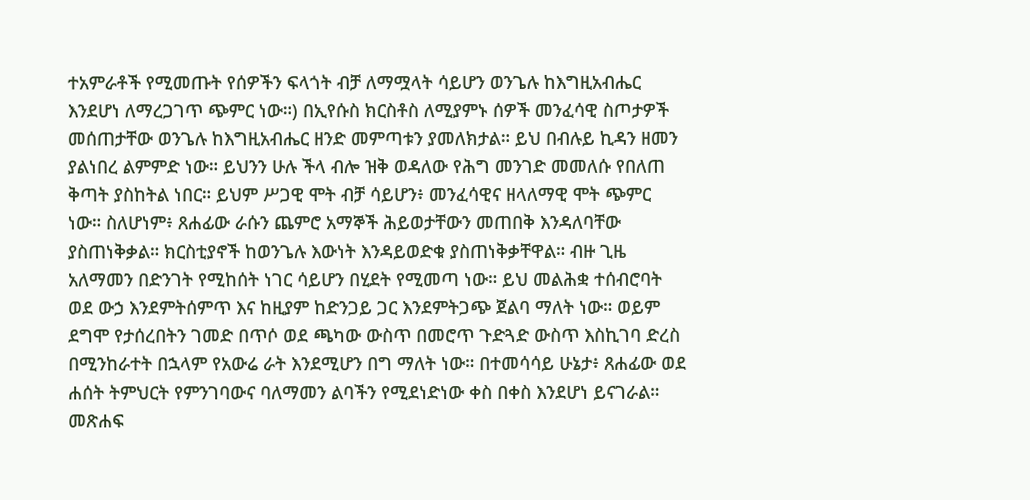ተአምራቶች የሚመጡት የሰዎችን ፍላጎት ብቻ ለማሟላት ሳይሆን ወንጌሉ ከእግዚአብሔር እንደሆነ ለማረጋገጥ ጭምር ነው።) በኢየሱስ ክርስቶስ ለሚያምኑ ሰዎች መንፈሳዊ ስጦታዎች መሰጠታቸው ወንጌሉ ከእግዚአብሔር ዘንድ መምጣቱን ያመለክታል። ይህ በብሉይ ኪዳን ዘመን ያልነበረ ልምምድ ነው። ይህንን ሁሉ ችላ ብሎ ዝቅ ወዳለው የሕግ መንገድ መመለሱ የበለጠ ቅጣት ያስከትል ነበር። ይህም ሥጋዊ ሞት ብቻ ሳይሆን፥ መንፈሳዊና ዘላለማዊ ሞት ጭምር ነው። ስለሆነም፥ ጸሐፊው ራሱን ጨምሮ አማኞች ሕይወታቸውን መጠበቅ እንዳለባቸው ያስጠነቅቃል። ክርስቲያኖች ከወንጌሉ እውነት እንዳይወድቁ ያስጠነቅቃቸዋል። ብዙ ጊዜ አለማመን በድንገት የሚከሰት ነገር ሳይሆን በሂደት የሚመጣ ነው። ይህ መልሕቋ ተሰብሮባት ወደ ውኃ እንደምትሰምጥ እና ከዚያም ከድንጋይ ጋር እንደምትጋጭ ጀልባ ማለት ነው። ወይም ደግሞ የታሰረበትን ገመድ በጥሶ ወደ ጫካው ውስጥ በመሮጥ ጉድጓድ ውስጥ እስኪገባ ድረስ በሚንከራተት በኋላም የአውሬ ራት እንደሚሆን በግ ማለት ነው። በተመሳሳይ ሁኔታ፥ ጸሐፊው ወደ ሐሰት ትምህርት የምንገባውና ባለማመን ልባችን የሚደነድነው ቀስ በቀስ እንደሆነ ይናገራል። መጽሐፍ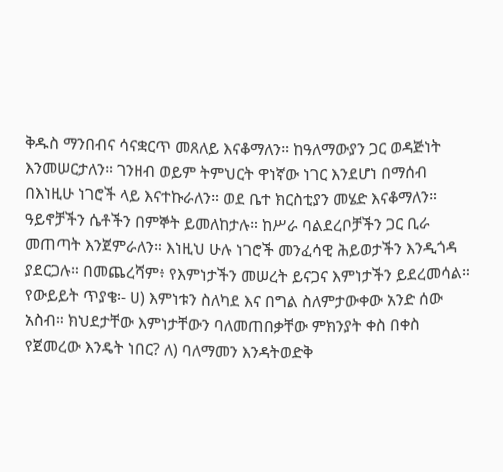ቅዱስ ማንበብና ሳናቋርጥ መጸለይ እናቆማለን። ከዓለማውያን ጋር ወዳጅነት እንመሠርታለን። ገንዘብ ወይም ትምህርት ዋነኛው ነገር እንደሆነ በማሰብ በእነዚሁ ነገሮች ላይ እናተኩራለን። ወደ ቤተ ክርስቲያን መሄድ እናቆማለን። ዓይኖቻችን ሴቶችን በምኞት ይመለከታሉ። ከሥራ ባልደረቦቻችን ጋር ቢራ መጠጣት እንጀምራለን። እነዚህ ሁሉ ነገሮች መንፈሳዊ ሕይወታችን እንዲጎዳ ያደርጋሉ። በመጨረሻም፥ የእምነታችን መሠረት ይናጋና እምነታችን ይደረመሳል። የውይይት ጥያቄ፡- ሀ) እምነቱን ስለካደ እና በግል ስለምታውቀው አንድ ሰው አስብ። ክህደታቸው እምነታቸውን ባለመጠበቃቸው ምክንያት ቀስ በቀስ የጀመረው እንዴት ነበር? ለ) ባለማመን እንዳትወድቅ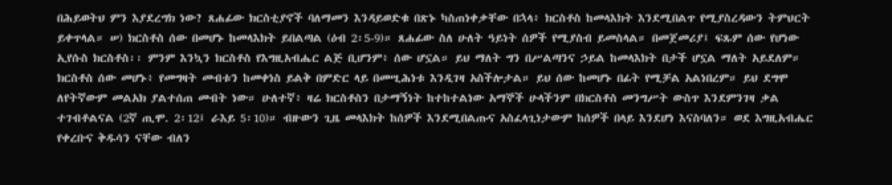በሕይወትህ ምን እያደረግክ ነው? ጸሐፊው ክርስቲያኖች ባለማመን እንዳይወድቁ በጽኑ ካስጠነቀቃቸው በኋላ፥ ክርስቶስ ከመላእክት እንደሚበልጥ የሚያስረዳውን ትምህርት ይቀጥላል። ሠ) ክርስቶስ ሰው በመሆኑ ከመላእክት ይበልጣል (ዕብ 2፡5-9)። ጸሐፊው ስለ ሁለት ዓይነት ሰዎች የሚያስብ ይመስላል። በመጀመሪያ፤ ፍጹም ሰው የሆነው ኢየሱስ ክርስቶስ፡፡ ምንም እንኳን ክርስቶስ የእግዚአብሔር ልጅ ቢሆንም፥ ሰው ሆኗል። ይህ ማለት ግን በሥልጣንና ኃይል ከመላእክት በታች ሆኗል ማለት አይደለም። ክርስቶስ ሰው መሆኑ፥ የመግዛት መብቱን ከመቀነስ ይልቅ በምድር ላይ በመሢሕነቱ እንዲገዛ አስችሎታል። ይህ ሰው ከመሆኑ በፊት የሚቻል አልነበረም። ይህ ደግሞ ለየትኛውም መልአክ ያልተሰጠ መብት ነው። ሁለተኛ፥ ዛሬ ክርስቶስን በታማኝነት ከተከተልነው አማኞች ሁላችንም በክርስቶስ መንግሥት ውስጥ እንደምንገዛ ቃል ተገብቶልናል (2ኛ ጢሞ. 2፡12፤ ራእይ 5፡10)። ብዙውን ጊዜ መላእክት ከሰዎች እንደሚበልጡና አስፈላጊነታውም ከሰዎች በላይ እንደሆነ እናስባለን። ወደ እግዚአብሔር የቀረቡና ቅዱሳን ናቸው ብለን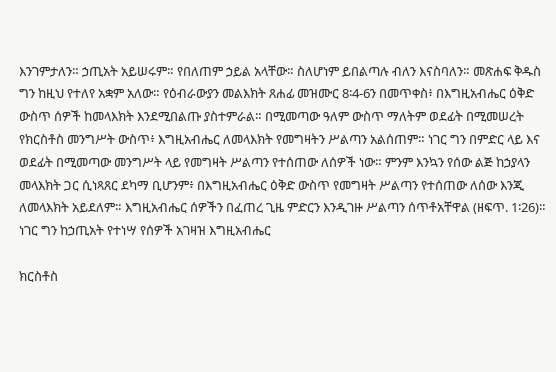እንገምታለን። ኃጢአት አይሠሩም። የበለጠም ኃይል አላቸው። ስለሆነም ይበልጣሉ ብለን እናስባለን። መጽሐፍ ቅዱስ ግን ከዚህ የተለየ አቋም አለው። የዕብራውያን መልእክት ጸሐፊ መዝሙር 8፡4-6ን በመጥቀስ፥ በእግዚአብሔር ዕቅድ ውስጥ ሰዎች ከመላእክት እንደሚበልጡ ያስተምራል። በሚመጣው ዓለም ውስጥ ማለትም ወደፊት በሚመሠረት የክርስቶስ መንግሥት ውስጥ፥ እግዚአብሔር ለመላእክት የመግዛትን ሥልጣን አልሰጠም። ነገር ግን በምድር ላይ እና ወደፊት በሚመጣው መንግሥት ላይ የመግዛት ሥልጣን የተሰጠው ለሰዎች ነው። ምንም እንኳን የሰው ልጅ ከኃያላን መላእክት ጋር ሲነጻጸር ደካማ ቢሆንም፥ በእግዚአብሔር ዕቅድ ውስጥ የመግዛት ሥልጣን የተሰጠው ለሰው እንጂ ለመላእክት አይደለም። እግዚአብሔር ሰዎችን በፈጠረ ጊዜ ምድርን እንዲገዙ ሥልጣን ሰጥቶአቸዋል (ዘፍጥ. 1፡26)። ነገር ግን ከኃጢአት የተነሣ የሰዎች አገዛዝ እግዚአብሔር

ክርስቶስ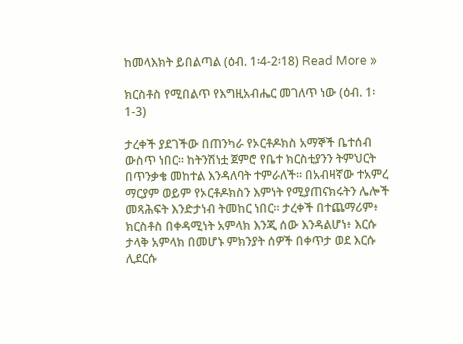ከመላእክት ይበልጣል (ዕብ. 1፡4-2፡18) Read More »

ክርስቶስ የሚበልጥ የእግዚአብሔር መገለጥ ነው (ዕብ. 1፡1-3)

ታረቀች ያደገችው በጠንካራ የኦርቶዶክስ አማኞች ቤተሰብ ውስጥ ነበር። ከትንሽነቷ ጀምሮ የቤተ ክርስቲያንን ትምህርት በጥንቃቄ መከተል እንዳለባት ተምራለች። በአብዛኛው ተአምረ ማርያም ወይም የኦርቶዶክስን እምነት የሚያጠናክሩትን ሌሎች መጻሕፍት እንድታነብ ትመከር ነበር። ታረቀች በተጨማሪም፥ ክርስቶስ በቀዳሚነት አምላክ እንጂ ሰው እንዳልሆነ፥ እርሱ ታላቅ አምላክ በመሆኑ ምክንያት ሰዎች በቀጥታ ወደ እርሱ ሊደርሱ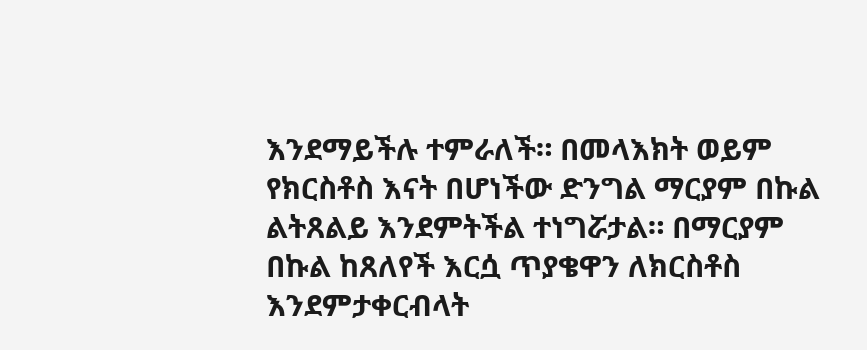እንደማይችሉ ተምራለች። በመላእክት ወይም የክርስቶስ እናት በሆነችው ድንግል ማርያም በኩል ልትጸልይ እንደምትችል ተነግሯታል። በማርያም በኩል ከጸለየች እርሷ ጥያቄዋን ለክርስቶስ እንደምታቀርብላት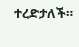ተረድታለች።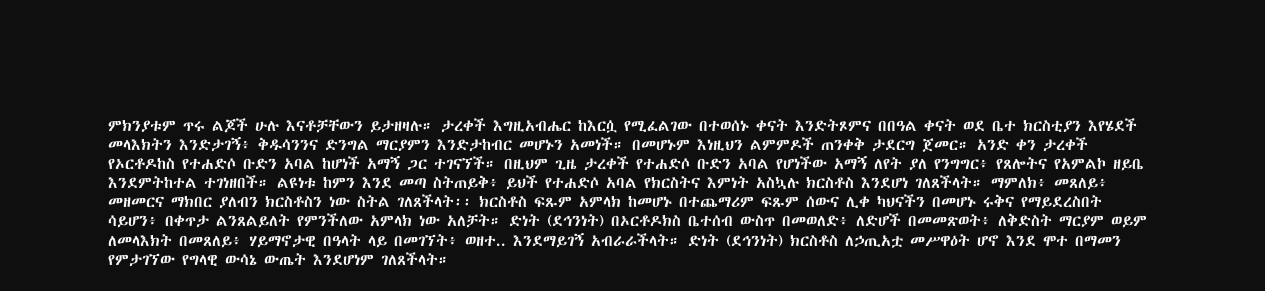ምክንያቱም ጥሩ ልጆች ሁሉ እናቶቻቸውን ይታዘዛሉ። ታረቀች እግዚአብሔር ከእርሷ የሚፈልገው በተወሰኑ ቀናት እንድትጾምና በበዓል ቀናት ወደ ቤተ ክርስቲያን እየሄደች መላእክትን እንድታገኝ፥ ቅዱሳንንና ድንግል ማርያምን እንድታከብር መሆኑን አመነች። በመሆኑም እነዚህን ልምምዶች ጠንቀቅ ታደርግ ጀመር። አንድ ቀን ታረቀች የኦርቶዶከስ የተሐድሶ ቡድን አባል ከሆነች አማኝ ጋር ተገናኘች። በዚህም ጊዜ ታረቀች የተሐድሶ ቡድን አባል የሆነችው አማኝ ለየት ያለ የንግግር፥ የጸሎትና የአምልኮ ዘይቤ እንደምትከተል ተገነዘበች። ልዩነቱ ከምን እንደ መጣ ስትጠይቅ፥ ይህች የተሐድሶ አባል የክርስትና እምነት አስኳሉ ክርስቶስ እንደሆነ ገለጸችላት። ማምለክ፥ መጸለይ፥ መዘመርና ማክበር ያለብን ክርስቶስን ነው ስትል ገለጸችላት፡፡ ክርስቶስ ፍጹም አምላክ ከመሆኑ በተጨማሪም ፍጹም ሰውና ሊቀ ካህናችን በመሆኑ ሩቅና የማይደረስበት ሳይሆን፥ በቀጥታ ልንጸልይለት የምንችለው አምላክ ነው አለቻት። ድነት (ደኅንነት) በኦርቶዶክስ ቤተሰብ ውስጥ በመወለድ፥ ለድሆች በመመጽወት፥ ለቅድስት ማርያም ወይም ለመላእክት በመጸለይ፥ ሃይማኖታዊ በዓላት ላይ በመገኘት፥ ወዘተ.. እንደማይገኝ አብራራችላት። ድነት (ደኅንነት) ክርስቶስ ለኃጢአቷ መሥዋዕት ሆኖ እንደ ሞተ በማመን የምታገኘው የግላዊ ውሳኔ ውጤት እንደሆነም ገለጸችላት።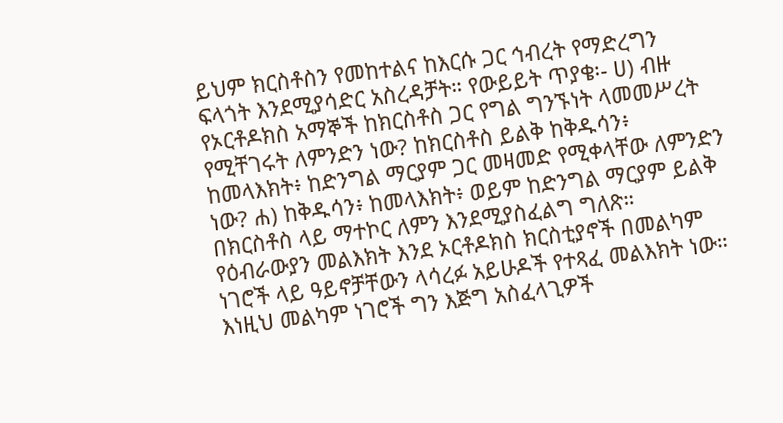ይህም ክርስቶስን የመከተልና ከእርሱ ጋር ኅብረት የማድረግን ፍላጎት እንደሚያሳድር አስረዳቻት። የውይይት ጥያቄ፡- ሀ) ብዙ የኦርቶዶክስ አማኞች ከክርስቶስ ጋር የግል ግንኙነት ላመመሥረት የሚቸገሩት ለምንድን ነው? ከክርስቶስ ይልቅ ከቅዱሳን፥ ከመላእክት፥ ከድንግል ማርያም ጋር መዛመድ የሚቀላቸው ለምንድን ነው? ሐ) ከቅዱሳን፥ ከመላእክት፥ ወይም ከድንግል ማርያም ይልቅ በክርስቶስ ላይ ማተኮር ለምን እንደሚያስፈልግ ግለጽ። የዕብራውያን መልእክት እንደ ኦርቶዶክስ ክርስቲያኖች በመልካም ነገሮች ላይ ዓይኖቻቸውን ላሳረፉ አይሁዶች የተጻፈ መልእክት ነው። እነዚህ መልካም ነገሮች ግን እጅግ አስፈላጊዎች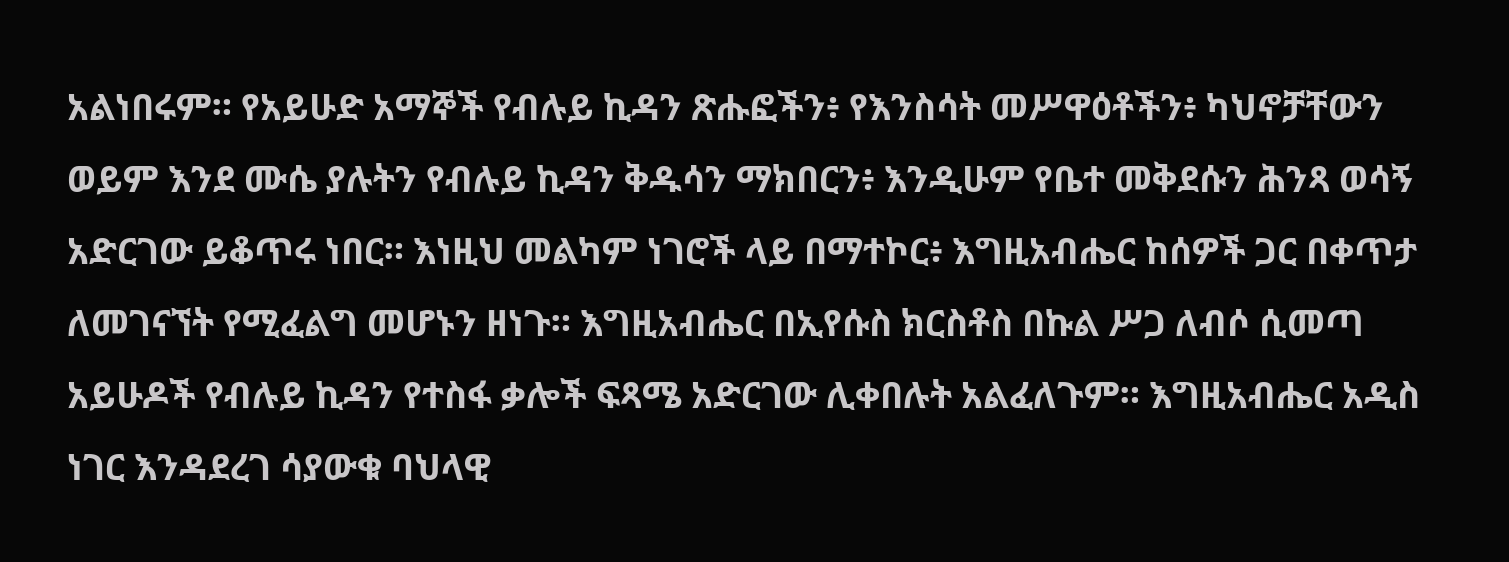አልነበሩም። የአይሁድ አማኞች የብሉይ ኪዳን ጽሑፎችን፥ የእንስሳት መሥዋዕቶችን፥ ካህኖቻቸውን ወይም እንደ ሙሴ ያሉትን የብሉይ ኪዳን ቅዱሳን ማክበርን፥ እንዲሁም የቤተ መቅደሱን ሕንጻ ወሳኝ አድርገው ይቆጥሩ ነበር። እነዚህ መልካም ነገሮች ላይ በማተኮር፥ እግዚአብሔር ከሰዎች ጋር በቀጥታ ለመገናኘት የሚፈልግ መሆኑን ዘነጉ። እግዚአብሔር በኢየሱስ ክርስቶስ በኩል ሥጋ ለብሶ ሲመጣ አይሁዶች የብሉይ ኪዳን የተስፋ ቃሎች ፍጻሜ አድርገው ሊቀበሉት አልፈለጉም። እግዚአብሔር አዲስ ነገር እንዳደረገ ሳያውቁ ባህላዊ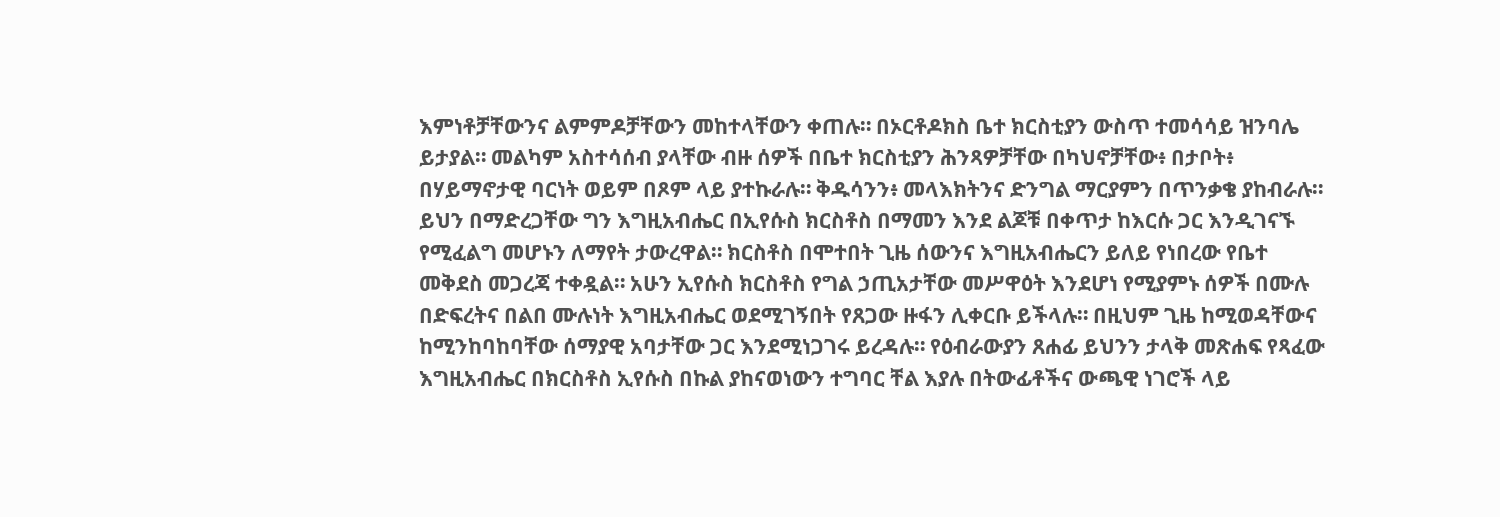እምነቶቻቸውንና ልምምዶቻቸውን መከተላቸውን ቀጠሉ። በኦርቶዶክስ ቤተ ክርስቲያን ውስጥ ተመሳሳይ ዝንባሌ ይታያል። መልካም አስተሳሰብ ያላቸው ብዙ ሰዎች በቤተ ክርስቲያን ሕንጻዎቻቸው በካህኖቻቸው፥ በታቦት፥ በሃይማኖታዊ ባርነት ወይም በጾም ላይ ያተኩራሉ። ቅዱሳንን፥ መላእክትንና ድንግል ማርያምን በጥንቃቄ ያከብራሉ። ይህን በማድረጋቸው ግን እግዚአብሔር በኢየሱስ ክርስቶስ በማመን እንደ ልጆቹ በቀጥታ ከእርሱ ጋር እንዲገናኙ የሚፈልግ መሆኑን ለማየት ታውረዋል። ክርስቶስ በሞተበት ጊዜ ሰውንና እግዚአብሔርን ይለይ የነበረው የቤተ መቅደስ መጋረጃ ተቀዷል። አሁን ኢየሱስ ክርስቶስ የግል ኃጢአታቸው መሥዋዕት እንደሆነ የሚያምኑ ሰዎች በሙሉ በድፍረትና በልበ ሙሉነት እግዚአብሔር ወደሚገኝበት የጸጋው ዙፋን ሊቀርቡ ይችላሉ። በዚህም ጊዜ ከሚወዳቸውና ከሚንከባከባቸው ሰማያዊ አባታቸው ጋር እንደሚነጋገሩ ይረዳሉ። የዕብራውያን ጸሐፊ ይህንን ታላቅ መጽሐፍ የጻፈው እግዚአብሔር በክርስቶስ ኢየሱስ በኩል ያከናወነውን ተግባር ቸል እያሉ በትውፊቶችና ውጫዊ ነገሮች ላይ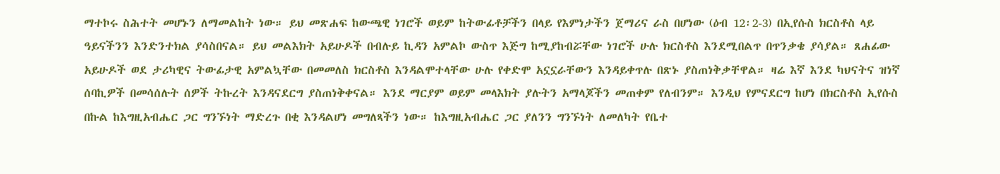ማተኮሩ ስሕተት መሆኑን ለማመልከት ነው። ይህ መጽሐፍ ከውጫዊ ነገሮች ወይም ከትውፊቶቻችን በላይ የእምነታችን ጀማሪና ራስ በሆነው (ዕብ 12፡2-3) በኢየሱስ ክርስቶስ ላይ ዓይናችንን እንድንተክል ያሳስበናል። ይህ መልእክት አይሁዶች በብሉይ ኪዳን አምልኮ ውስጥ እጅግ ከሚያከብሯቸው ነገሮች ሁሉ ክርስቶስ እንደሚበልጥ በጥንቃቄ ያሳያል። ጸሐፊው አይሁዶች ወደ ታሪካዊና ትውፊታዊ አምልኳቸው በመመለስ ክርስቶስ እንዳልሞተላቸው ሁሉ የቀድሞ አኗኗራቸውን እንዳይቀጥሉ በጽኑ ያስጠነቅቃቸዋል። ዛሬ እኛ እንደ ካህናትና ዝነኛ ሰባኪዎች በመሳሰሉት ሰዎች ትኩረት እንዳናደርግ ያስጠነቅቀናል። እንደ ማርያም ወይም መላእክት ያሉትን አማላጆችን መጠቀም የለብንም። እንዲህ የምናደርግ ከሆነ በክርስቶስ ኢየሱስ በኩል ከእግዚአብሔር ጋር ግንኙነት ማድረጉ በቂ እንዳልሆነ መግለጻችን ነው። ከእግዚአብሔር ጋር ያለንን ግንኙነት ለመለካት የቤተ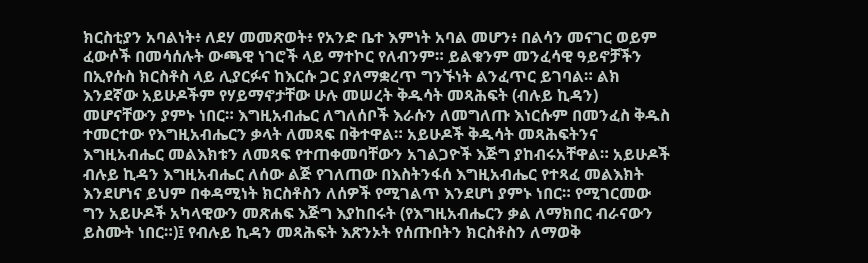ክርስቲያን አባልነት፥ ለደሃ መመጽወት፥ የአንድ ቤተ እምነት አባል መሆን፥ በልሳን መናገር ወይም ፈውሶች በመሳሰሉት ውጫዊ ነገሮች ላይ ማተኮር የለብንም። ይልቁንም መንፈሳዊ ዓይኖቻችን በኢየሱስ ክርስቶስ ላይ ሊያርፉና ከእርሱ ጋር ያለማቋረጥ ግንኙነት ልንፈጥር ይገባል። ልክ እንደኛው አይሁዶችም የሃይማኖታቸው ሁሉ መሠረት ቅዱሳት መጻሕፍት (ብሉይ ኪዳን) መሆናቸውን ያምኑ ነበር። እግዚአብሔር ለግለሰቦች እራሱን ለመግለጡ እነርሱም በመንፈስ ቅዱስ ተመርተው የእግዚአብሔርን ቃላት ለመጻፍ በቅተዋል። አይሁዶች ቅዱሳት መጻሕፍትንና እግዚአብሔር መልእክቱን ለመጻፍ የተጠቀመባቸውን አገልጋዮች እጅግ ያከብሩአቸዋል። አይሁዶች ብሉይ ኪዳን እግዚአብሔር ለሰው ልጅ የገለጠው በእስትንፋሰ እግዚአብሔር የተጻፈ መልእክት እንደሆነና ይህም በቀዳሚነት ክርስቶስን ለሰዎች የሚገልጥ እንደሆነ ያምኑ ነበር። የሚገርመው ግን አይሁዶች አካላዊውን መጽሐፍ እጅግ እያከበሩት (የእግዚአብሔርን ቃል ለማክበር ብራናውን ይስሙት ነበር።)፤ የብሉይ ኪዳን መጻሕፍት እጽንኦት የሰጡበትን ክርስቶስን ለማወቅ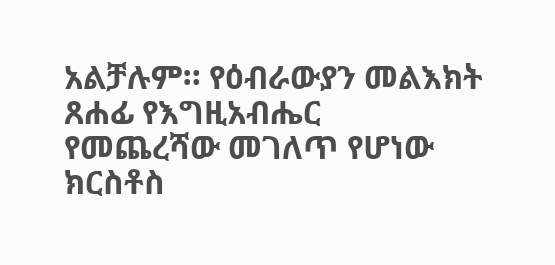አልቻሉም። የዕብራውያን መልእክት ጸሐፊ የእግዚአብሔር የመጨረሻው መገለጥ የሆነው ክርስቶስ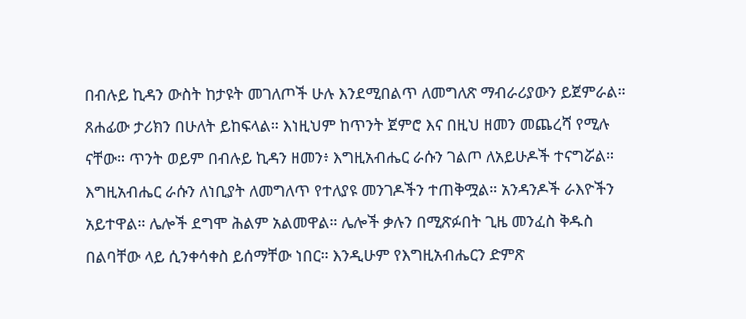በብሉይ ኪዳን ውስት ከታዩት መገለጦች ሁሉ እንደሚበልጥ ለመግለጽ ማብራሪያውን ይጀምራል። ጸሐፊው ታሪክን በሁለት ይከፍላል። እነዚህም ከጥንት ጀምሮ እና በዚህ ዘመን መጨረሻ የሚሉ ናቸው። ጥንት ወይም በብሉይ ኪዳን ዘመን፥ እግዚአብሔር ራሱን ገልጦ ለአይሁዶች ተናግሯል። እግዚአብሔር ራሱን ለነቢያት ለመግለጥ የተለያዩ መንገዶችን ተጠቅሟል። አንዳንዶች ራእዮችን አይተዋል። ሌሎች ደግሞ ሕልም አልመዋል። ሌሎች ቃሉን በሚጽፉበት ጊዜ መንፈስ ቅዱስ በልባቸው ላይ ሲንቀሳቀስ ይሰማቸው ነበር። እንዲሁም የእግዚአብሔርን ድምጽ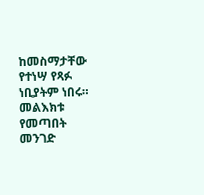ከመስማታቸው የተነሣ የጻፉ ነቢያትም ነበሩ። መልእክቱ የመጣበት መንገድ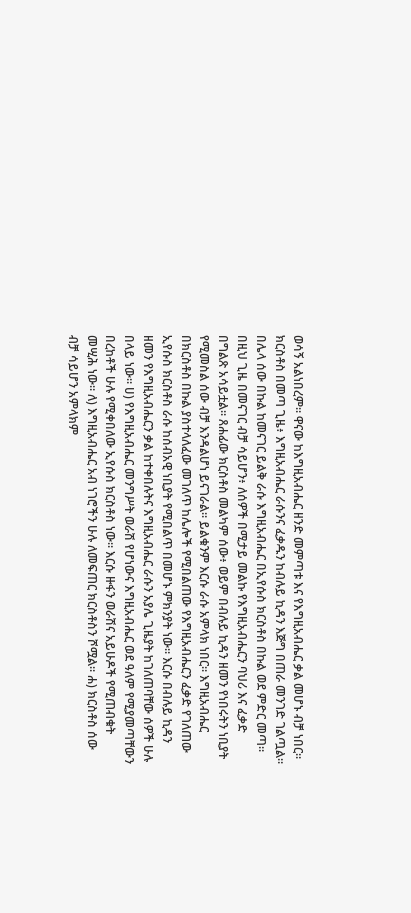ወሳኝ አልነበረም። ዋናው ከእግዚአብሔር ዘንድ መምጣቱ እና የእግዚአብሔር ቃል መሆኑ ብቻ ነበር። ክርስቶስ በመጣ ጊዜ፥ እግዚአብሔር ራሱንና ፈቃዱን ከብሉይ ኪዳን እጅግ በጠራ መንገድ ገልጧል። በሌላ ሰው በኩል ከመናገር ይልቅ ራሱ እግዚአብሔር በኢየሱስ ክርስቶስ በኩል ወደ ምድር መጣ። በዚህ ጊዜ በመናገር ብቻ ሳይሆን፥ ለሰዎች በሚታይ መልኩ የእግዚአብሔርን ባህሪ እና ፈቃድ በግልጽ አሳይቷል። ጸሐፊው ክርስቶስ መልካም ሰው፥ ወይም በብሉይ ኪዳን ዘመን የነበሩትን ነቢያት የሚመስል ሰው ብቻ እንዳልሆነ ይናገራል። ይልቁንም እርሱ ራሱ አምላክ ነበር። እግዚአብሔር በክርስቶስ በኩል ያስተላለፈው መገለጥ ከሌሎች የሚበልጠው የእግዚአብሔርን ፈቃድ የገለጠው ኢየሱስ ክርስቶስ ራሱ ከሰብአዊ ነቢያት የሚበልጥ በመሆኑ ምክንያት ነው። እርሱ በብሉይ ኪዳን ዘመን የእግዚአብሔርን ቃል ከተቀበሉትና እግዚአብሔር ራሱን አያሌ ጊዜያት ከገለጠባቸው ሰዎች ሁሉ በላይ ነው። ሀ) የእግዚአብሔር መንግሥት ወራሽ የሆነውና እግዚአብሔር ወደ ዓለም የሚያመጣቸውን በረከቶች ሁሉ የሚቀበለው ኢየሱስ ክርስቶስ ነው። እርሱ ዙፋን ወራሽና አይሁዶች የሚጠብቁት መሢሕ ነው። ለ) እግዚአብሔር አብ ነገሮችን ሁሉ ለመፍጠር ክርስቶስን ሾሟል። ሐ) ክርስቶስ ሰው ብቻ ሳይሆን አምላክም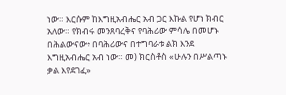ነው። እርሱም ከእግዚአብሔር አብ ጋር እኩል የሆነ ክብር አለው። የክብሩ መንጸባረቅና የባሕሪው ምሳሌ በመሆኑ በሕልውናው፥ በባሕሪውና በተግባራቱ ልክ እንደ እግዚአብሔር አብ ነው። መ) ክርስቶስ «ሁሉን በሥልጣኑ ቃል እየደገፈ»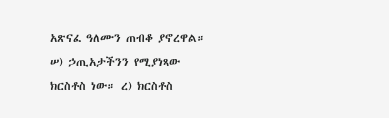አጽናፈ ዓለሙን ጠብቆ ያኖረዋል። ሠ) ኃጢአታችንን የሚያነጻው ክርስቶስ ነው። ረ) ክርስቶስ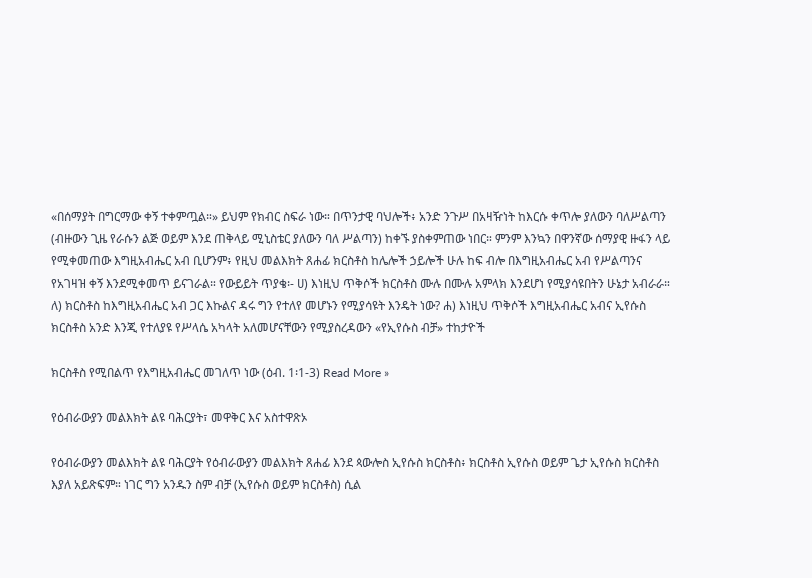«በሰማያት በግርማው ቀኝ ተቀምጧል።» ይህም የክብር ስፍራ ነው። በጥንታዊ ባህሎች፥ አንድ ንጉሥ በአዛዥነት ከእርሱ ቀጥሎ ያለውን ባለሥልጣን (ብዙውን ጊዜ የራሱን ልጅ ወይም እንደ ጠቅላይ ሚኒስቴር ያለውን ባለ ሥልጣን) ከቀኙ ያስቀምጠው ነበር። ምንም እንኳን በዋንኛው ሰማያዊ ዙፋን ላይ የሚቀመጠው እግዚአብሔር አብ ቢሆንም፥ የዚህ መልእክት ጸሐፊ ክርስቶስ ከሌሎች ኃይሎች ሁሉ ከፍ ብሎ በእግዚአብሔር አብ የሥልጣንና የአገዛዝ ቀኝ እንደሚቀመጥ ይናገራል። የውይይት ጥያቄ፡- ሀ) እነዚህ ጥቅሶች ክርስቶስ ሙሉ በሙሉ አምላክ እንደሆነ የሚያሳዩበትን ሁኔታ አብራራ። ለ) ክርስቶስ ከእግዚአብሔር አብ ጋር እኩልና ዳሩ ግን የተለየ መሆኑን የሚያሳዩት እንዴት ነው? ሐ) እነዚህ ጥቅሶች እግዚአብሔር አብና ኢየሱስ ክርስቶስ አንድ እንጂ የተለያዩ የሥላሴ አካላት አለመሆናቸውን የሚያስረዳውን «የኢየሱስ ብቻ» ተከታዮች

ክርስቶስ የሚበልጥ የእግዚአብሔር መገለጥ ነው (ዕብ. 1፡1-3) Read More »

የዕብራውያን መልእክት ልዩ ባሕርያት፣ መዋቅር እና አስተዋጽኦ

የዕብራውያን መልእክት ልዩ ባሕርያት የዕብራውያን መልእክት ጸሐፊ እንደ ጳውሎስ ኢየሱስ ክርስቶስ፥ ክርስቶስ ኢየሱስ ወይም ጌታ ኢየሱስ ክርስቶስ እያለ አይጽፍም። ነገር ግን አንዱን ስም ብቻ (ኢየሱስ ወይም ክርስቶስ) ሲል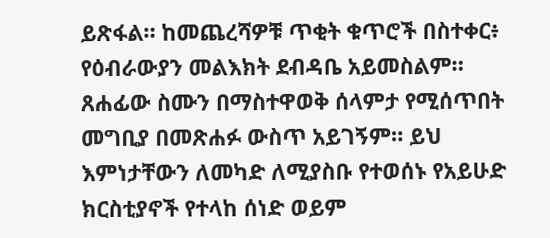ይጽፋል። ከመጨረሻዎቹ ጥቂት ቁጥሮች በስተቀር፥ የዕብራውያን መልእክት ደብዳቤ አይመስልም። ጸሐፊው ስሙን በማስተዋወቅ ሰላምታ የሚሰጥበት መግቢያ በመጽሐፉ ውስጥ አይገኝም። ይህ እምነታቸውን ለመካድ ለሚያስቡ የተወሰኑ የአይሁድ ክርስቲያኖች የተላከ ሰነድ ወይም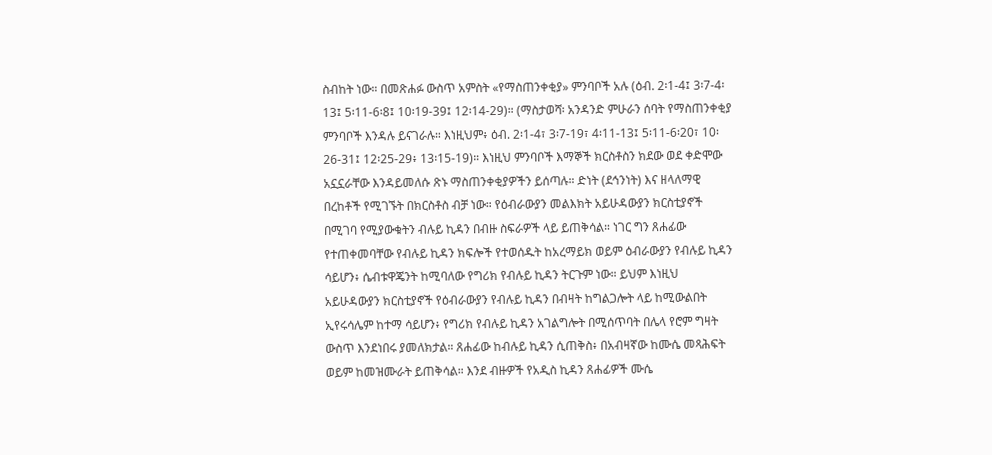ስብከት ነው። በመጽሐፉ ውስጥ አምስት «የማስጠንቀቂያ» ምንባቦች አሉ (ዕብ. 2፡1-4፤ 3፡7-4፡13፤ 5፡11-6፡8፤ 10፡19-39፤ 12፡14-29)። (ማስታወሻ፡ አንዳንድ ምሁራን ሰባት የማስጠንቀቂያ ምንባቦች እንዳሉ ይናገራሉ። እነዚህም፥ ዕብ. 2፡1-4፣ 3፡7-19፣ 4፡11-13፤ 5፡11-6፡20፣ 10፡26-31፤ 12፡25-29፥ 13፡15-19)። እነዚህ ምንባቦች እማኞች ክርስቶስን ክደው ወደ ቀድሞው አኗኗራቸው እንዳይመለሱ ጽኑ ማስጠንቀቂያዎችን ይሰጣሉ። ድነት (ደኅንነት) እና ዘላለማዊ በረከቶች የሚገኙት በክርስቶስ ብቻ ነው። የዕብራውያን መልእክት አይሁዳውያን ክርስቲያኖች በሚገባ የሚያውቁትን ብሉይ ኪዳን በብዙ ስፍራዎች ላይ ይጠቅሳል። ነገር ግን ጸሐፊው የተጠቀመባቸው የብሉይ ኪዳን ክፍሎች የተወሰዱት ከአረማይክ ወይም ዕብራውያን የብሉይ ኪዳን ሳይሆን፥ ሴብቱዋጄንት ከሚባለው የግሪክ የብሉይ ኪዳን ትርጉም ነው። ይህም እነዚህ አይሁዳውያን ክርስቲያኖች የዕብራውያን የብሉይ ኪዳን በብዛት ከግልጋሎት ላይ ከሚውልበት ኢየሩሳሌም ከተማ ሳይሆን፥ የግሪክ የብሉይ ኪዳን አገልግሎት በሚሰጥባት በሌላ የሮም ግዛት ውስጥ እንደነበሩ ያመለክታል። ጸሐፊው ከብሉይ ኪዳን ሲጠቅስ፥ በአብዛኛው ከሙሴ መጻሕፍት ወይም ከመዝሙራት ይጠቅሳል። እንደ ብዙዎች የአዲስ ኪዳን ጸሐፊዎች ሙሴ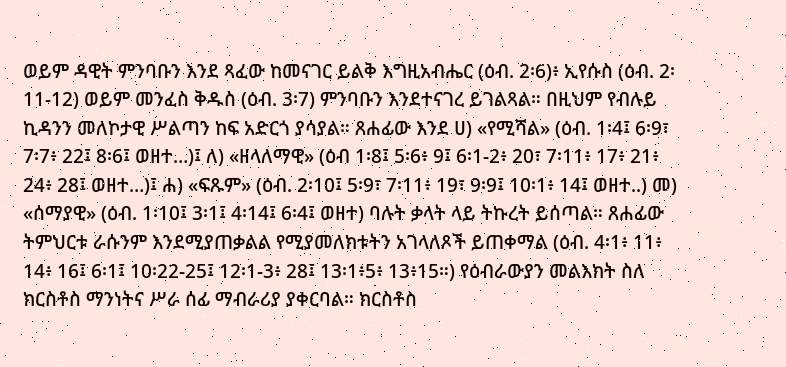ወይም ዳዊት ምንባቡን እንደ ጻፈው ከመናገር ይልቅ እግዚአብሔር (ዕብ. 2፡6)፥ ኢየሱስ (ዕብ. 2፡11-12) ወይም መንፈስ ቅዱስ (ዕብ. 3፡7) ምንባቡን እንደተናገረ ይገልጻል። በዚህም የብሉይ ኪዳንን መለኮታዊ ሥልጣን ከፍ አድርጎ ያሳያል። ጸሐፊው እንደ ሀ) «የሚሻል» (ዕብ. 1፡4፤ 6፡9፣ 7፡7፥ 22፤ 8፡6፤ ወዘተ…)፤ ለ) «ዘላለማዊ» (ዕብ 1፡8፤ 5፡6፥ 9፤ 6፡1-2፥ 20፣ 7፡11፥ 17፥ 21፥ 24፥ 28፤ ወዘተ…)፤ ሐ) «ፍጹም» (ዕብ. 2፡10፤ 5፡9፣ 7፡11፥ 19፣ 9፡9፤ 10፡1፥ 14፤ ወዘተ..) መ) «ሰማያዊ» (ዕብ. 1፡10፤ 3፡1፤ 4፡14፤ 6፡4፤ ወዘተ) ባሉት ቃላት ላይ ትኩረት ይሰጣል። ጸሐፊው ትምህርቱ ራሱንም እንደሚያጠቃልል የሚያመለክቱትን አገላለጾች ይጠቀማል (ዕብ. 4፡1፥ 11፥ 14፥ 16፤ 6፡1፤ 10፡22-25፤ 12፡1-3፥ 28፤ 13፡1፥5፥ 13፥15።) የዕብራውያን መልእክት ስለ ክርስቶስ ማንነትና ሥራ ሰፊ ማብራሪያ ያቀርባል። ክርስቶስ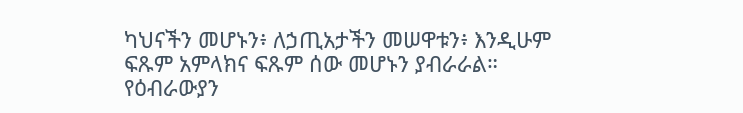ካህናችን መሆኑን፥ ለኃጢአታችን መሠዋቱን፥ እንዲሁም ፍጹም አምላክና ፍጹም ሰው መሆኑን ያብራራል። የዕብራውያን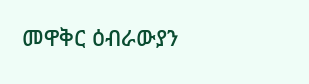መዋቅር ዕብራውያን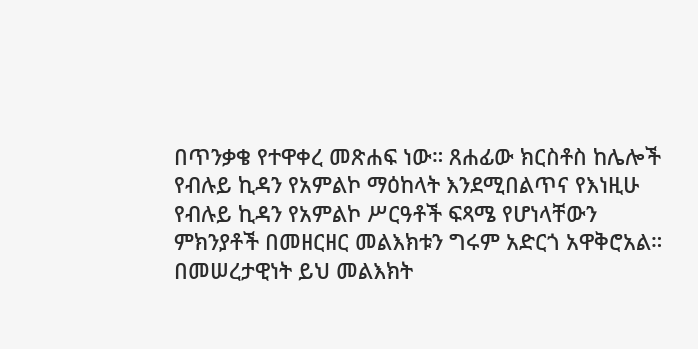በጥንቃቄ የተዋቀረ መጽሐፍ ነው። ጸሐፊው ክርስቶስ ከሌሎች የብሉይ ኪዳን የአምልኮ ማዕከላት እንደሚበልጥና የእነዚሁ የብሉይ ኪዳን የአምልኮ ሥርዓቶች ፍጻሜ የሆነላቸውን ምክንያቶች በመዘርዘር መልእክቱን ግሩም አድርጎ አዋቅሮአል። በመሠረታዊነት ይህ መልእክት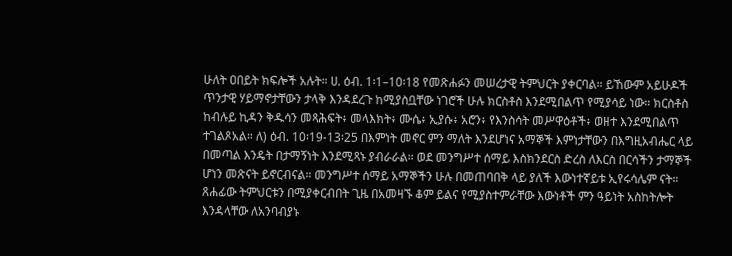ሁለት ዐበይት ክፍሎች አሉት። ሀ. ዕብ. 1፡1–10፡18 የመጽሐፉን መሠረታዊ ትምህርት ያቀርባል። ይኸውም አይሁዶች ጥንታዊ ሃይማኖታቸውን ታላቅ እንዳደረጉ ከሚያስቧቸው ነገሮች ሁሉ ክርስቶስ እንደሚበልጥ የሚያሳይ ነው። ክርስቶስ ከብሉይ ኪዳን ቅዱሳን መጻሕፍት፥ መላእክት፥ ሙሴ፥ ኢያሱ፥ አሮን፥ የእንስሳት መሥዋዕቶች፥ ወዘተ እንደሚበልጥ ተገልጾአል። ለ) ዕብ. 10፡19-13፡25 በእምነት መኖር ምን ማለት እንደሆነና አማኞች እምነታቸውን በእግዚአብሔር ላይ በመጣል እንዴት በታማኝነት እንደሚጻኑ ያብራራል። ወደ መንግሥተ ሰማይ እስክንደርስ ድረስ ለእርስ በርሳችን ታማኞች ሆነን መጽናት ይኖርብናል። መንግሥተ ሰማይ አማኞችን ሁሉ በመጠባበቅ ላይ ያለች እውነተኛይቱ ኢየሩሳሌም ናት። ጸሐፊው ትምህርቱን በሚያቀርብበት ጊዜ በአመዛኙ ቆም ይልና የሚያስተምራቸው እውነቶች ምን ዓይነት አስከትሎት እንዳላቸው ለአንባብያኑ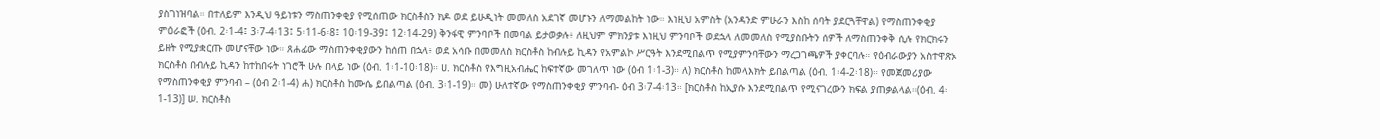ያስገነዝባል። በተለይም እንዲህ ዓይነቱን ማስጠንቀቂያ የሚሰጠው ክርስቶስን ክዶ ወደ ይሁዲነት መመለስ አደገኛ መሆኑን ለማመልከት ነው። እነዚህ አምስት (አንዳንድ ምሁራን እስከ ሰባት ያደርጓቸዋል) የማስጠንቀቂያ ምዕራፎች (ዕብ. 2፡1-4፤ 3፡7-4፡13፤ 5፡11-6፡8፤ 10፡19-39፤ 12፡14-29) ቅንፋዊ ምንባቦች በመባል ይታወቃሉ፥ ለዚህም ምክንያቱ እነዚህ ምንባቦች ወደኋላ ለመመለስ የሚያስቡትን ሰዎች ለማስጠንቀቅ ሲሉ የክርክሩን ይዘት የሚያቋርጡ መሆናቸው ነው። ጸሐፊው ማስጠንቀቂያውን ከሰጠ በኋላ፥ ወደ አሳቡ በመመለስ ክርስቶስ ከብሉይ ኪዳን የአምልኮ ሥርዓት እንደሚበልጥ የሚያምንባቸውን ማረጋገጫዎች ያቀርባሉ። የዕብራውያን አስተዋጽኦ ክርስቶስ በብሉይ ኪዳን ከተከበሩት ነገሮች ሁሉ በላይ ነው (ዕብ. 1፡1-10፡18)። ሀ. ክርስቶስ የእግዚአብሔር ከፍተኛው መገለጥ ነው (ዕብ 1፡1-3)። ለ) ክርስቶስ ከመላእክት ይበልጣል (ዕብ. 1፡4-2፡18)። የመጀመሪያው የማስጠንቀቂያ ምንባብ – (ዕብ 2፡1-4) ሐ) ክርስቶስ ከሙሴ ይበልጣል (ዕብ. 3፡1-19)። መ) ሁለተኛው የማስጠንቀቂያ ምንባብ- ዕብ 3፡7-4፡13። [ክርስቶስ ከኢያሱ እንደሚበልጥ የሚናገረውን ክፍል ያጠቃልላል።(ዕብ. 4፡1-13)] ሠ. ክርስቶስ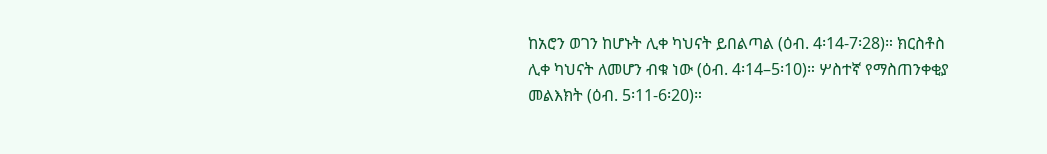ከአሮን ወገን ከሆኑት ሊቀ ካህናት ይበልጣል (ዕብ. 4፡14-7፡28)። ክርስቶስ ሊቀ ካህናት ለመሆን ብቁ ነው (ዕብ. 4፡14–5፡10)። ሦስተኛ የማስጠንቀቂያ መልእክት (ዕብ. 5፡11-6፡20)።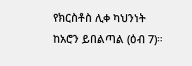የክርስቶስ ሊቀ ካህንነት ከአሮን ይበልጣል (ዕብ 7)።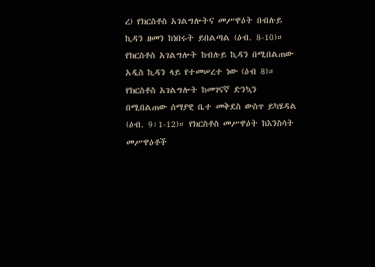ረ) የክርስቶስ አገልግሎትና መሥዋዕት በብሉይ ኪዳን ዘመን ከነበሩት ይበልጣል (ዕብ. 8-10)። የክርስቶስ አገልግሎት ከብሉይ ኪዳን በሚበልጠው አዲስ ኪዳን ላይ የተመሠረተ ነው (ዕብ 8)። የክርስቶስ አገልግሎት ከመገናኛ ድንኳን በሚበልጠው ሰማያዊ ቤተ መቅደስ ውስጥ ይካሄዳል (ዕብ. 9፡1-12)። የክርስቶስ መሥዋዕት ከእንስሳት መሥዋዕቶች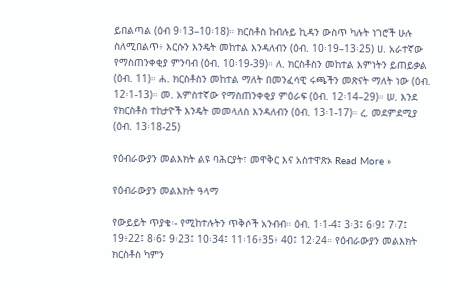ይበልጣል (ዕብ 9፡13–10፡18)። ክርስቶስ ከብሉይ ኪዳን ውስጥ ካሉት ነገሮች ሁሉ ስለሚበልጥ፥ እርሱን እንዴት መከተል እንዳለብን (ዕብ. 10፡19–13፡25) ሀ. አራተኛው የማስጠንቀቂያ ምንባብ (ዕብ. 10፡19-39)። ለ. ክርስቶስን መከተል እምነትን ይጠይቃል (ዕብ. 11)። ሐ. ክርስቶስን መከተል ማለት በመንፈሳዊ ሩጫችን መጽናት ማለት ነው (ዕብ. 12፡1-13)። መ. አምስተኛው የማስጠንቀቂያ ምዕራፍ (ዕብ. 12፡14–29)። ሠ. እንደ የክርስቶስ ተከታዮች እንዴት መመላለስ እንዳለብን (ዕብ. 13፡1-17)። ረ. መደምደሚያ (ዕብ. 13፡18-25)

የዕብራውያን መልእክት ልዩ ባሕርያት፣ መዋቅር እና አስተዋጽኦ Read More »

የዕብራውያን መልእክት ዓላማ

የውይይት ጥያቄ፡- የሚከተሉትን ጥቅሶች አንብብ። ዕብ. 1፡1-4፤ 3፡3፤ 6፡9፤ 7፡7፤ 19፥22፤ 8፡6፤ 9፡23፤ 10፡34፤ 11፡16፥35፥ 40፤ 12፡24። የዕብራውያን መልእክት ክርስቶስ ካምን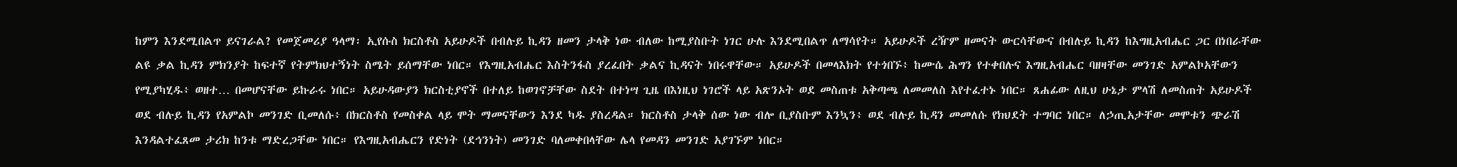ከምን እንደሚበልጥ ይናገራል? የመጀመሪያ ዓላማ፡ ኢየሱስ ክርስቶስ አይሁዶች በብሉይ ኪዳን ዘመን ታላቅ ነው ብለው ከሚያስቡት ነገር ሁሉ እንደሚበልጥ ለማሳየት። አይሁዶች ረዥም ዘመናት ውርሳቸውና በብሉይ ኪዳን ከእግዚአብሔር ጋር በነበራቸው ልዩ ቃል ኪዳን ምክንያት ከፍተኛ የትምክህተኝነት ስሜት ይሰማቸው ነበር። የእግዚአብሔር እስትንፋስ ያረፈበት ቃልና ኪዳናት ነበሩዋቸው። አይሁዶች በመላእክት የተጎበኙ፥ ከሙሴ ሕግን የተቀበሉና እግዚአብሔር ባዘዛቸው መንገድ አምልኮአቸውን የሚያካሂዱ፥ ወዘተ… በመሆናቸው ይኩራሩ ነበር። አይሁዳውያን ክርስቲያኖች በተለይ ከወገኖቻቸው ስደት በተነሣ ጊዜ በእነዚህ ነገሮች ላይ አጽንኦት ወደ መስጠቱ አቅጣጫ ለመመለስ እየተፈተኑ ነበር። ጸሐፊው ለዚህ ሁኔታ ምላሽ ለመስጠት አይሁዶች ወደ ብሉይ ኪዳን የአምልኮ መንገድ ቢመለሱ፥ በክርስቶስ የመስቀል ላይ ሞት ማመናቸውን እንደ ካዱ ያስረዳል። ክርስቶስ ታላቅ ሰው ነው ብሎ ቢያስቡም እንኳን፥ ወደ ብሉይ ኪዳን መመለሱ የክህደት ተግባር ነበር። ለኃጢአታቸው መሞቱን ጭራሽ እንዳልተፈጸመ ታሪክ ከንቱ ማድረጋቸው ነበር። የእግዚአብሔርን የድነት (ደኅንነት) መንገድ ባለመቀበላቸው ሌላ የመዳን መንገድ አያገኙም ነበር።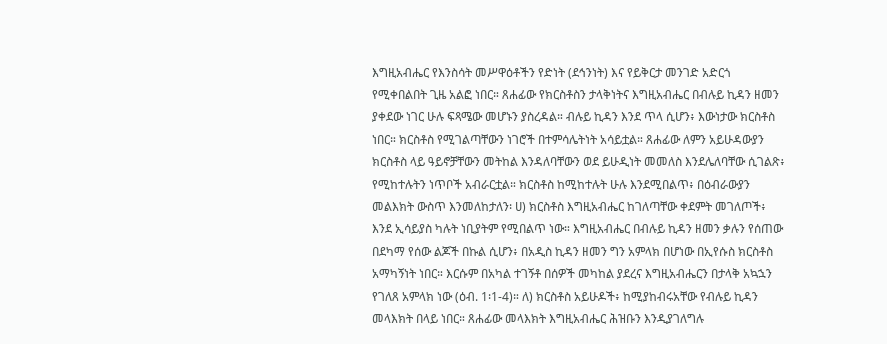እግዚአብሔር የእንስሳት መሥዋዕቶችን የድነት (ደኅንነት) እና የይቅርታ መንገድ አድርጎ የሚቀበልበት ጊዜ አልፎ ነበር። ጸሐፊው የክርስቶስን ታላቅነትና እግዚአብሔር በብሉይ ኪዳን ዘመን ያቀደው ነገር ሁሉ ፍጻሜው መሆኑን ያስረዳል። ብሉይ ኪዳን እንደ ጥላ ሲሆን፥ እውነታው ክርስቶስ ነበር። ክርስቶስ የሚገልጣቸውን ነገሮች በተምሳሌትነት አሳይቷል። ጸሐፊው ለምን አይሁዳውያን ክርስቶስ ላይ ዓይኖቻቸውን መትከል እንዳለባቸውን ወደ ይሁዲነት መመለስ እንደሌለባቸው ሲገልጽ፥ የሚከተሉትን ነጥቦች አብራርቷል። ክርስቶስ ከሚከተሉት ሁሉ እንደሚበልጥ፥ በዕብራውያን መልእክት ውስጥ እንመለከታለን፡ ሀ) ክርስቶስ እግዚአብሔር ከገለጣቸው ቀደምት መገለጦች፥ እንደ ኢሳይያስ ካሉት ነቢያትም የሚበልጥ ነው። እግዚአብሔር በብሉይ ኪዳን ዘመን ቃሉን የሰጠው በደካማ የሰው ልጆች በኩል ሲሆን፥ በአዲስ ኪዳን ዘመን ግን አምላክ በሆነው በኢየሱስ ክርስቶስ አማካኝነት ነበር። እርሱም በአካል ተገኝቶ በሰዎች መካከል ያደረና እግዚአብሔርን በታላቅ አኳኋን የገለጸ አምላክ ነው (ዕብ. 1፡1-4)። ለ) ክርስቶስ አይሁዶች፥ ከሚያከብሩአቸው የብሉይ ኪዳን መላእክት በላይ ነበር። ጸሐፊው መላእክት እግዚአብሔር ሕዝቡን እንዲያገለግሉ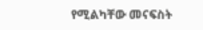የሚልካቸው መናፍስት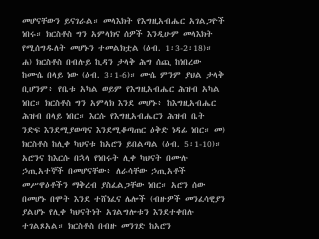መሆናቸውን ይናገራል። መላእክት የእግዚአብሔር አገልጋዮች ነበሩ። ክርስቶስ ግን አምላክና ሰዎች እንዲሁም መላእክት የሚሰግዱለት መሆኑን ተመልክቷል (ዕብ. 1፡3-2፡18)። ሐ) ክርስቶስ በብሉይ ኪዳን ታላቅ ሕግ ሰጪ ከነበረው ከሙሴ በላይ ነው (ዕብ. 3፡1-6)። ሙሴ ምንም ያህል ታላቅ ቢሆንም፥ የቤቱ አካል ወይም የእግዚአብሔር ሕዝብ አካል ነበር። ክርስቶስ ግን አምላክ እንደ መሆኑ፥ ከእግዚአብሔር ሕዝብ በላይ ነበር። እርሱ የእግዚአብሔርን ሕዝብ ቤት ንድፍ እንደሚያወጣና እንደሚቆጣጠር ዕቅድ ነዳፊ ነበር። መ) ክርስቶስ ከሊቀ ካህናቱ ከአሮን ይበልጣል (ዕብ. 5፡1-10)። አሮንና ከእርሱ በኋላ የነበሩት ሊቀ ካህናት በሙሉ ኃጢአተኞች በመሆናቸው፥ ለራሳቸው ኃጢአቶች መሥዋዕቶችን ማቅረብ ያስፈልጋቸው ነበር። አሮን ሰው በመሆኑ በሞት እንደ ተሸነፈና ሌሎች (ብዙዎች መንፈሳዊያን ያልሆኑ የሊቀ ካህናትነት አገልግሎቱን እንደተቀበሉ ተገልጾአል። ክርስቶስ በብዙ መንገድ ከአሮን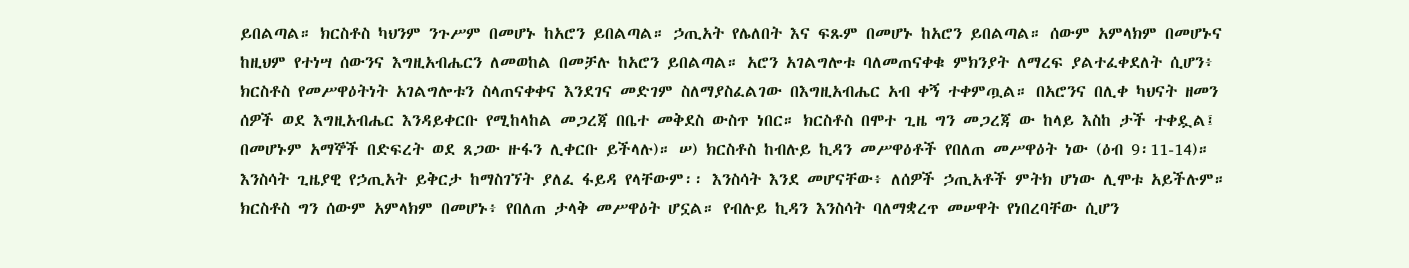ይበልጣል። ክርስቶስ ካህንም ንጉሥም በመሆኑ ከአሮን ይበልጣል። ኃጢአት የሌለበት እና ፍጹም በመሆኑ ከአሮን ይበልጣል። ሰውም አምላክም በመሆኑና ከዚህም የተነሣ ሰውንና እግዚአብሔርን ለመወከል በመቻሉ ከአሮን ይበልጣል። አሮን አገልግሎቱ ባለመጠናቀቁ ምክንያት ለማረፍ ያልተፈቀደለት ሲሆን፥ ክርስቶስ የመሥዋዕትነት አገልግሎቱን ስላጠናቀቀና እንደገና መድገም ስለማያስፈልገው በእግዚአብሔር አብ ቀኝ ተቀምጧል። በአሮንና በሊቀ ካህናት ዘመን ሰዎች ወደ እግዚአብሔር እንዳይቀርቡ የሚከላከል መጋረጃ በቤተ መቅደስ ውስጥ ነበር። ክርስቶስ በሞተ ጊዜ ግን መጋረጃ ው ከላይ እስከ ታች ተቀዷል፤ በመሆኑም አማኞች በድፍረት ወደ ጸጋው ዙፋን ሊቀርቡ ይችላሉ)። ሠ) ክርስቶስ ከብሉይ ኪዳን መሥዋዕቶች የበለጠ መሥዋዕት ነው (ዕብ 9፡11-14)። እንስሳት ጊዜያዊ የኃጢአት ይቅርታ ከማስገኘት ያለፈ ፋይዳ የላቸውም፡፡ እንስሳት እንደ መሆናቸው፥ ለሰዎች ኃጢአቶች ምትክ ሆነው ሊሞቱ አይችሉም። ክርስቶስ ግን ሰውም አምላክም በመሆኑ፥ የበለጠ ታላቅ መሥዋዕት ሆኗል። የብሉይ ኪዳን እንስሳት ባለማቋረጥ መሠዋት የነበረባቸው ሲሆን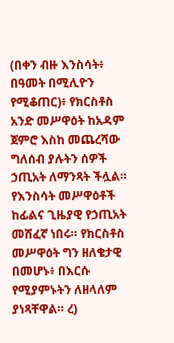(በቀን ብዙ እንስሳት፥ በዓመት በሚሊዮን የሚቆጠር)፥ የክርስቶስ አንድ መሥዋዕት ከአዳም ጀምሮ እስከ መጨረሻው ግለሰብ ያሉትን ሰዎች ኃጢአት ለማንጻት ችሏል። የእንስሳት መሥዋዕቶች ከፊልና ጊዜያዊ የኃጢአት መሸፈኛ ነበሩ። የክርስቶስ መሥዋዕት ግን ዘለቄታዊ በመሆኑ፥ በእርሱ የሚያምኑትን ለዘላለም ያነጻቸዋል። ረ)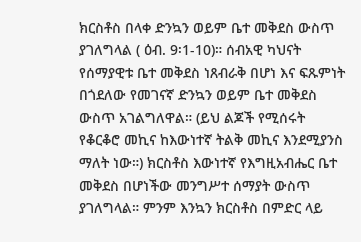ክርስቶስ በላቀ ድንኳን ወይም ቤተ መቅደስ ውስጥ ያገለግላል ( ዕብ. 9፡1-10)። ሰብአዊ ካህናት የሰማያዊቱ ቤተ መቅደስ ነጸብራቅ በሆነ እና ፍጹምነት በጎደለው የመገናኛ ድንኳን ወይም ቤተ መቅደስ ውስጥ አገልግለዋል። (ይህ ልጆች የሚሰሩት የቆርቆሮ መኪና ከእውነተኛ ትልቅ መኪና እንደሚያንስ ማለት ነው።) ክርስቶስ እውነተኛ የእግዚአብሔር ቤተ መቅደስ በሆነችው መንግሥተ ሰማያት ውስጥ ያገለግላል። ምንም እንኳን ክርስቶስ በምድር ላይ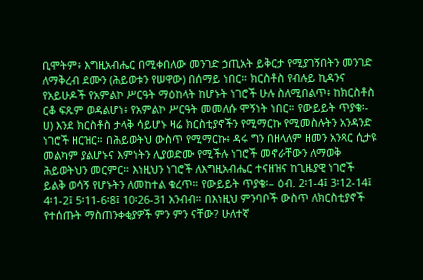ቢሞትም፥ እግዚአብሔር በሚቀበለው መንገድ ኃጢአት ይቅርታ የሚያገኝበትን መንገድ ለማቅረብ ደሙን (ሕይወቱን የሠዋው) በሰማይ ነበር። ክርስቶስ የብሉይ ኪዳንና የአይሁዶች የአምልኮ ሥርዓት ማዕከላት ከሆኑት ነገሮች ሁሉ ስለሚበልጥ፥ ከክርስቶስ ርቆ ፍጹም ወዳልሆነ፥ የአምልኮ ሥርዓት መመለሱ ሞኝነት ነበር። የውይይት ጥያቄ፡- ሀ) እንደ ክርስቶስ ታላቅ ሳይሆኑ ዛሬ ክርስቲያኖችን የሚማርኩ የሚመስሉትን አንዳንድ ነገሮች ዘርዝር። በሕይወትህ ውስጥ የሚማርኩ፥ ዳሩ ግን በዘላለም ዘመን አንጻር ሲታዩ መልካም ያልሆኑና እምነትን ሊያወድሙ የሚችሉ ነገሮች መኖራቸውን ለማወቅ ሕይወትህን መርምር። እነዚህን ነገሮች ለእግዚአብሔር ተናዘዝና ከጊዜያዊ ነገሮች ይልቅ ወሳኝ የሆኑትን ለመከተል ቁረጥ። የውይይት ጥያቄ፡– ዕብ. 2፡1-4፤ 3፡12-14፤ 4፡1-2፤ 5፡11-6፡8፤ 10፡26-31 አንብብ። በእነዚህ ምንባቦች ውስጥ ለክርስቲያኖች የተሰጡት ማስጠንቀቂያዎች ምን ምን ናቸው? ሁለተኛ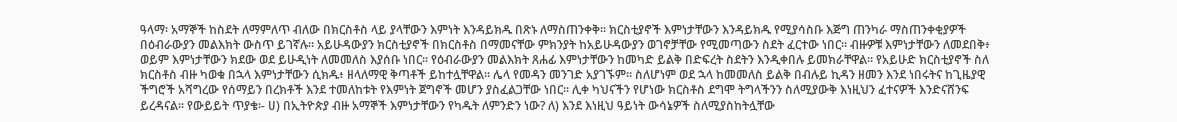ዓላማ፡ አማኞች ከስደት ለማምለጥ ብለው በክርስቶስ ላይ ያላቸውን እምነት እንዳይክዱ በጽኑ ለማስጠንቀቅ። ክርስቲያኖች እምነታቸውን እንዳይክዱ የሚያሳስቡ እጅግ ጠንካራ ማስጠንቀቂያዎች በዕብራውያን መልእክት ውስጥ ይገኛሉ። አይሁዳውያን ክርስቲያኖች በክርስቶስ በማመናቸው ምክንያት ከአይሁዳውያን ወገኖቻቸው የሚመጣውን ስደት ፈርተው ነበር። ብዙዎቹ እምነታቸውን ለመደበቅ፥ ወይም እምነታቸውን ክደው ወደ ይሁዲነት ለመመለስ እያሰቡ ነበር። የዕብራውያን መልእክት ጸሐፊ እምነታቸውን ከመካድ ይልቅ በድፍረት ስደትን እንዲቀበሉ ይመክራቸዋል። የአይሁድ ክርስቲያኖች ስለ ክርስቶስ ብዙ ካወቁ በኋላ እምነታቸውን ሲክዱ፥ ዘላለማዊ ቅጣቶች ይከተሏቸዋል። ሌላ የመዳን መንገድ አያገኙም። ስለሆነም ወደ ኋላ ከመመለስ ይልቅ በብሉይ ኪዳን ዘመን እንደ ነበሩትና ከጊዜያዊ ችግሮች አሻግረው የሰማይን በረክቶች እንደ ተመለከቱት የእምነት ጀግኖች መሆን ያስፈልጋቸው ነበር። ሊቀ ካህናችን የሆነው ክርስቶስ ደግሞ ትግላችንን ስለሚያውቅ እነዚህን ፈተናዎች እንድናሸንፍ ይረዳናል፡፡ የውይይት ጥያቄ፡- ሀ) በኢትዮጵያ ብዙ አማኞች እምነታቸውን የካዱት ለምንድን ነው? ለ) እንደ እነዚህ ዓይነት ውሳኔዎች ስለሚያስከትሏቸው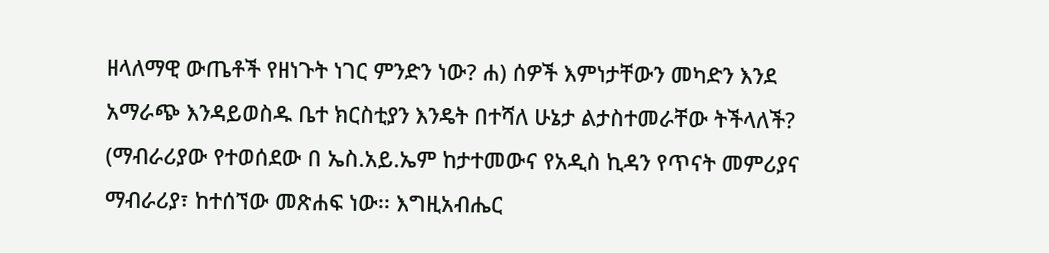ዘላለማዊ ውጤቶች የዘነጉት ነገር ምንድን ነው? ሐ) ሰዎች እምነታቸውን መካድን እንደ አማራጭ እንዳይወስዱ ቤተ ክርስቲያን እንዴት በተሻለ ሁኔታ ልታስተመራቸው ትችላለች? (ማብራሪያው የተወሰደው በ ኤስ.አይ.ኤም ከታተመውና የአዲስ ኪዳን የጥናት መምሪያና ማብራሪያ፣ ከተሰኘው መጽሐፍ ነው፡፡ እግዚአብሔር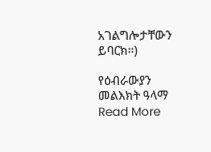አገልግሎታቸውን ይባርክ፡፡)

የዕብራውያን መልእክት ዓላማ Read More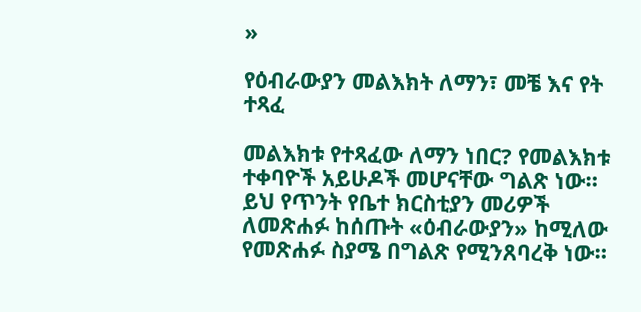»

የዕብራውያን መልእክት ለማን፣ መቼ እና የት ተጻፈ

መልእክቱ የተጻፈው ለማን ነበር? የመልእክቱ ተቀባዮች አይሁዶች መሆናቸው ግልጽ ነው። ይህ የጥንት የቤተ ክርስቲያን መሪዎች ለመጽሐፉ ከሰጡት «ዕብራውያን» ከሚለው የመጽሐፉ ስያሜ በግልጽ የሚንጸባረቅ ነው።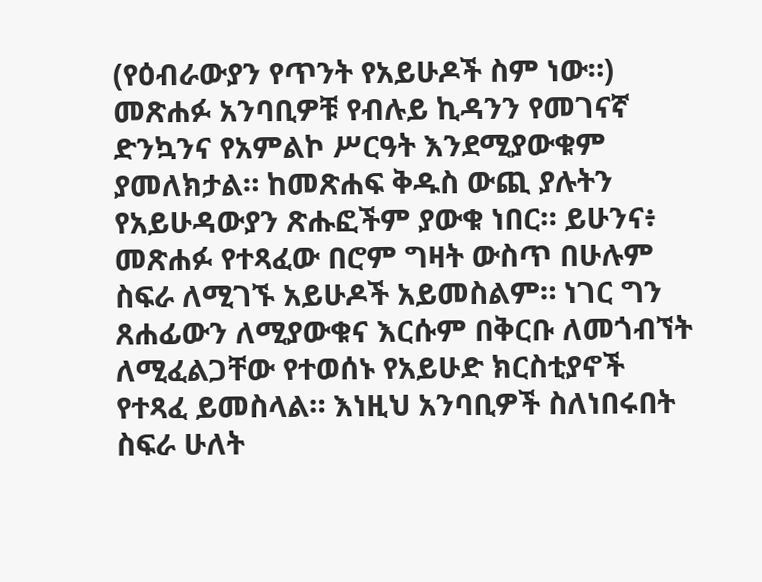(የዕብራውያን የጥንት የአይሁዶች ስም ነው።) መጽሐፉ አንባቢዎቹ የብሉይ ኪዳንን የመገናኛ ድንኳንና የአምልኮ ሥርዓት እንደሚያውቁም ያመለክታል። ከመጽሐፍ ቅዱስ ውጪ ያሉትን የአይሁዳውያን ጽሑፎችም ያውቁ ነበር። ይሁንና፥ መጽሐፉ የተጻፈው በሮም ግዛት ውስጥ በሁሉም ስፍራ ለሚገኙ አይሁዶች አይመስልም። ነገር ግን ጸሐፊውን ለሚያውቁና እርሱም በቅርቡ ለመጎብኘት ለሚፈልጋቸው የተወሰኑ የአይሁድ ክርስቲያኖች የተጻፈ ይመስላል። እነዚህ አንባቢዎች ስለነበሩበት ስፍራ ሁለት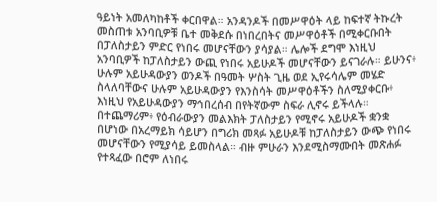ዓይነት አመለካከቶች ቀርበዋል። አንዳንዶች በመሥዋዕት ላይ ከፍተኛ ትኩረት መስጠቱ አንባቢዎቹ ቤተ መቅደሱ በነበረበትና መሥዋዕቶች በሚቀርቡበት በፓለስታይን ምድር የነበሩ መሆናቸውን ያሳያል። ሌሎች ደግሞ እነዚህ አንባቢዎች ከፓለስታይን ውጪ የነበሩ አይሁዶች መሆናቸውን ይናገራሉ። ይሁንና፥ ሁሉም አይሁዳውያን ወንዶች በዓመት ሦስት ጊዜ ወደ ኢየሩሳሌም መሄድ ስላለባቸውና ሁሉም አይሁዳውያን የእንስሳት መሥዋዕቶችን ስለሚያቀርቡ፥ እነዚህ የአይሁዳውያን ማኅበረሰብ በየትኛውም ስፍራ ሊኖሩ ይችላሉ። በተጨማሪም፥ የዕብራውያን መልእክት ፓለስታይን የሚኖሩ አይሁዶች ቋንቋ በሆነው በአረማይክ ሳይሆን በግሪክ መጻፉ አይሁዶቹ ከፓለስታይን ውጭ የነበሩ መሆናቸውን የሚያሳይ ይመስላል። ብዙ ምሁራን እንደሚስማሙበት መጽሐፉ የተጻፈው በሮም ለነበሩ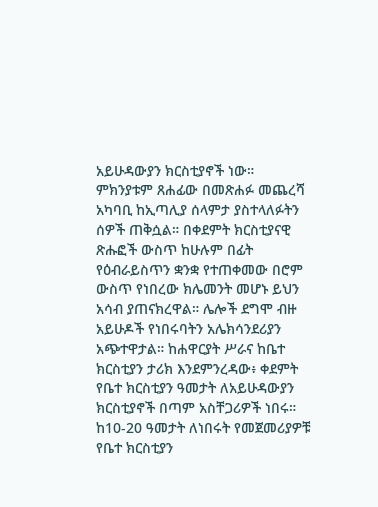አይሁዳውያን ክርስቲያኖች ነው። ምክንያቱም ጸሐፊው በመጽሐፉ መጨረሻ አካባቢ ከኢጣሊያ ሰላምታ ያስተላለፉትን ሰዎች ጠቅሷል። በቀደምት ክርስቲያናዊ ጽሑፎች ውስጥ ከሁሉም በፊት የዕብራይስጥን ቋንቋ የተጠቀመው በሮም ውስጥ የነበረው ክሌመንት መሆኑ ይህን አሳብ ያጠናክረዋል። ሌሎች ደግሞ ብዙ አይሁዶች የነበሩባትን አሌክሳንደሪያን አጭተዋታል። ከሐዋርያት ሥራና ከቤተ ክርስቲያን ታሪክ እንደምንረዳው፥ ቀደምት የቤተ ክርስቲያን ዓመታት ለአይሁዳውያን ክርስቲያኖች በጣም አስቸጋሪዎች ነበሩ። ከ10-20 ዓመታት ለነበሩት የመጀመሪያዎቹ የቤተ ክርስቲያን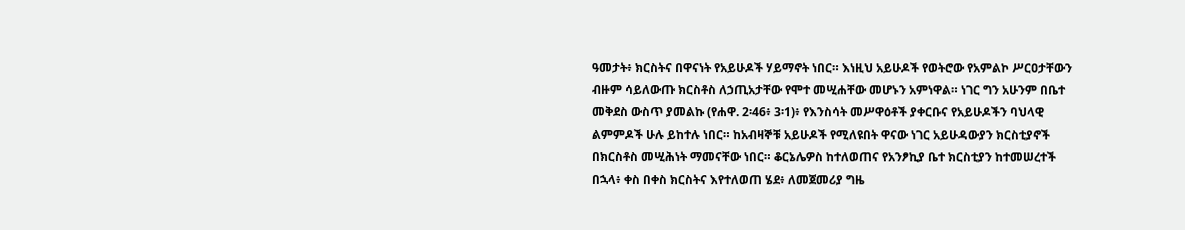ዓመታት፥ ክርስትና በዋናነት የአይሁዶች ሃይማኖት ነበር። እነዚህ አይሁዶች የወትሮው የአምልኮ ሥርዐታቸውን ብዙም ሳይለውጡ ክርስቶስ ለኃጢአታቸው የሞተ መሢሐቸው መሆኑን አምነዋል። ነገር ግን አሁንም በቤተ መቅደስ ውስጥ ያመልኩ (የሐዋ. 2፡46፥ 3፡1)፥ የእንስሳት መሥዋዕቶች ያቀርቡና የአይሁዶችን ባህላዊ ልምምዶች ሁሉ ይከተሉ ነበር። ከአብዛኞቹ አይሁዶች የሚለዩበት ዋናው ነገር አይሁዳውያን ክርስቲያኖች በክርስቶስ መሢሕነት ማመናቸው ነበር። ቆርኔሌዎስ ከተለወጠና የአንፆኪያ ቤተ ክርስቲያን ከተመሠረተች በኋላ፥ ቀስ በቀስ ክርስትና እየተለወጠ ሄደ፥ ለመጀመሪያ ግዜ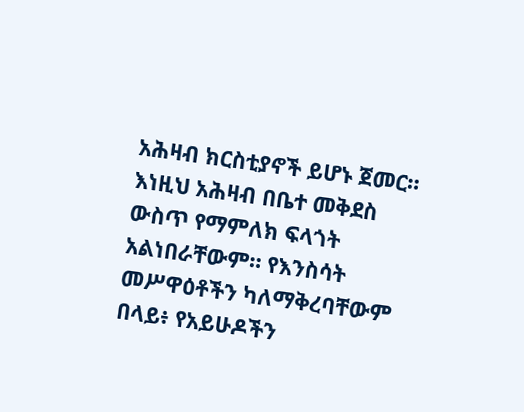አሕዛብ ክርስቲያኖች ይሆኑ ጀመር። እነዚህ አሕዛብ በቤተ መቅደስ ውስጥ የማምለክ ፍላጎት አልነበራቸውም። የእንስሳት መሥዋዕቶችን ካለማቅረባቸውም በላይ፥ የአይሁዶችን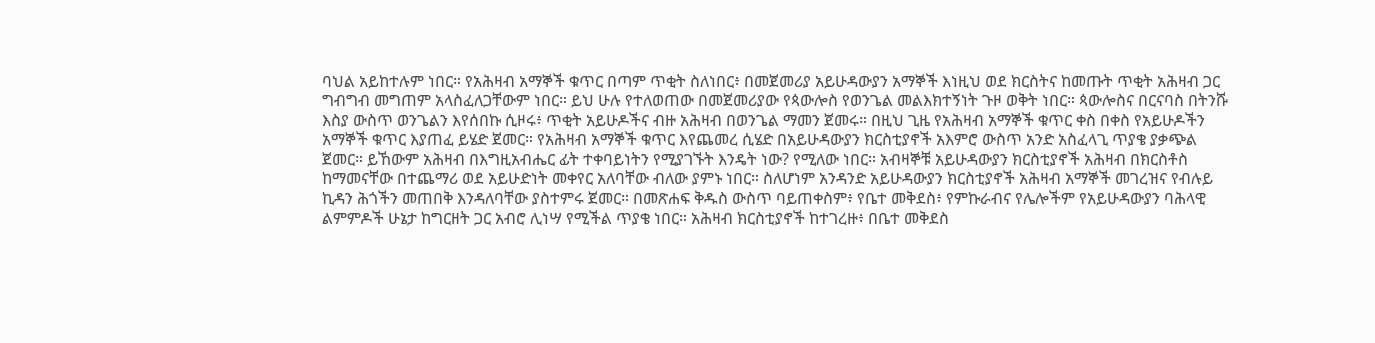ባህል አይከተሉም ነበር። የአሕዛብ አማኞች ቁጥር በጣም ጥቂት ስለነበር፥ በመጀመሪያ አይሁዳውያን አማኞች እነዚህ ወደ ክርስትና ከመጡት ጥቂት አሕዛብ ጋር ግብግብ መግጠም አላስፈለጋቸውም ነበር። ይህ ሁሉ የተለወጠው በመጀመሪያው የጳውሎስ የወንጌል መልእክተኝነት ጉዞ ወቅት ነበር። ጳውሎስና በርናባስ በትንሹ እስያ ውስጥ ወንጌልን እየሰበኩ ሲዞሩ፥ ጥቂት አይሁዶችና ብዙ አሕዛብ በወንጌል ማመን ጀመሩ። በዚህ ጊዜ የአሕዛብ አማኞች ቁጥር ቀስ በቀስ የአይሁዶችን አማኞች ቁጥር እያጠፈ ይሄድ ጀመር። የአሕዛብ አማኞች ቁጥር እየጨመረ ሲሄድ በአይሁዳውያን ክርስቲያኖች አእምሮ ውስጥ አንድ አስፈላጊ ጥያቄ ያቃጭል ጀመር። ይኸውም አሕዛብ በእግዚአብሔር ፊት ተቀባይነትን የሚያገኙት እንዴት ነው? የሚለው ነበር። አብዛኞቹ አይሁዳውያን ክርስቲያኖች አሕዛብ በክርስቶስ ከማመናቸው በተጨማሪ ወደ አይሁድነት መቀየር አለባቸው ብለው ያምኑ ነበር። ስለሆነም አንዳንድ አይሁዳውያን ክርስቲያኖች አሕዛብ አማኞች መገረዝና የብሉይ ኪዳን ሕጎችን መጠበቅ እንዳለባቸው ያስተምሩ ጀመር። በመጽሐፍ ቅዱስ ውስጥ ባይጠቀስም፥ የቤተ መቅደስ፥ የምኩራብና የሌሎችም የአይሁዳውያን ባሕላዊ ልምምዶች ሁኔታ ከግርዘት ጋር አብሮ ሊነሣ የሚችል ጥያቄ ነበር። አሕዛብ ክርስቲያኖች ከተገረዙ፥ በቤተ መቅደስ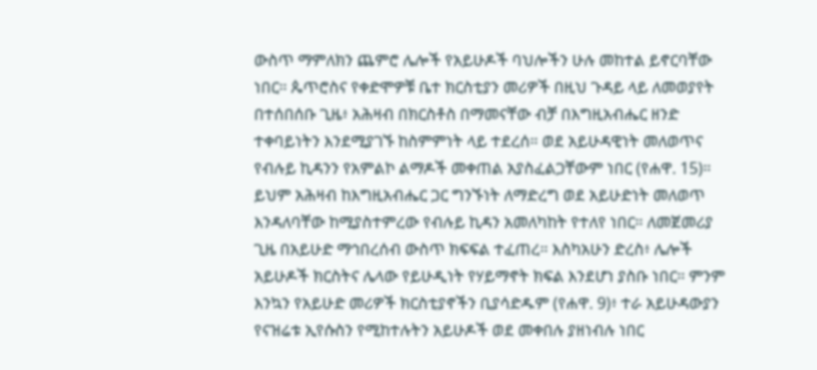ውስጥ ማምለክን ጨምሮ ሌሎች የአይሁዶች ባህሎችን ሁሉ መከተል ይኖርባቸው ነበር። ጴጥሮስና የቀድሞዎቹ ቤተ ክርስቲያን መሪዎች በዚህ ጉዳይ ላይ ለመወያየት በተሰበሰቡ ጊዜ፥ አሕዛብ በክርስቶስ በማመናቸው ብቻ በእግዚአብሔር ዘንድ ተቀባይነትን እንደሚያገኙ ከስምምነት ላይ ተደረሰ። ወደ አይሁዳዊነት መለወጥና የብሉይ ኪዳንን የአምልኮ ልማዶች መቀጠል አያስፈልጋቸውም ነበር (የሐዋ. 15)። ይህም አሕዛብ ከእግዚአብሔር ጋር ግንኙነት ለማድረግ ወደ አይሁድነት መለወጥ እንዳለባቸው ከሚያስተምረው የብሉይ ኪዳን አመለካከት የተለየ ነበር። ለመጀመሪያ ጊዜ በአይሁድ ማኅበረሰብ ውስጥ ክፍፍል ተፈጠረ። እስካአሁን ድረስ፥ ሌሎች አይሁዶች ክርስትና ሌላው የይሁዲነት የሃይማኖት ክፍል እንደሆነ ያስቡ ነበር። ምንም እንኳን የአይሁድ መሪዎች ክርስቲያኖችን ቢያሳድዱም (የሐዋ. 9)፥ ተራ አይሁዳውያን የናዝሬቱ ኢየሱስን የሚከተሉትን አይሁዶች ወደ መቀበሉ ያዘነብሉ ነበር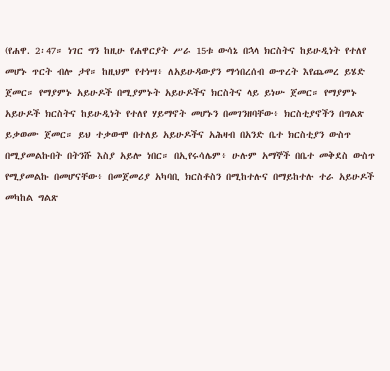(የሐዋ. 2፡47። ነገር ግን ከዚሁ የሐዋርያት ሥራ 15ቱ ውሳኔ በኋላ ክርስትና ከይሁዲነት የተለየ መሆኑ ጥርት ብሎ ታየ። ከዚህም የተነሣ፥ ለአይሁዳውያን ማኅበረሰብ ውጥረት እየጨመረ ይሄድ ጀመር። የማያምኑ አይሁዶች በሚያምኑት አይሁዶችና ክርስትና ላይ ይነሡ ጀመር። የማያምኑ አይሁዶች ክርስትና ከይሁዲነት የተለየ ሃይማኖት መሆኑን በመገንዘባቸው፥ ክርስቲያኖችን በግልጽ ይቃወሙ ጀመር። ይህ ተቃውሞ በተለይ አይሁዶችና አሕዛብ በአንድ ቤተ ክርስቲያን ውስጥ በሚያመልኩበት በትንሹ እስያ አይሎ ነበር። በኢየሩሳሌም፥ ሁሉም አማኞች በቤተ መቅደስ ውስጥ የሚያመልኩ በመሆናቸው፥ በመጀመሪያ አካባቢ ክርስቶስን በሚከተሉና በማይከተሉ ተራ አይሁዶች መካከል ግልጽ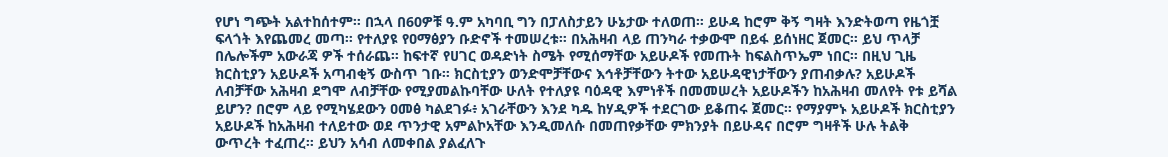የሆነ ግጭት አልተከሰተም። በኋላ በ60ዎቹ ዓ.ም አካባቢ ግን በፓለስታይን ሁኔታው ተለወጠ። ይሁዳ ከሮም ቅኝ ግዛት እንድትወጣ የዜጎቿ ፍላጎት እየጨመረ መጣ። የተለያዩ የዐማፅያን ቡድኖች ተመሠረቱ። በአሕዛብ ላይ ጠንካራ ተቃውሞ በይፋ ይሰነዘር ጀመር። ይህ ጥላቻ በሌሎችም አውራጃ ዎች ተሰራጨ። ከፍተኛ የሀገር ወዳድነት ስሜት የሚሰማቸው አይሁዶች የመጡት ከፍልስጥኤም ነበር። በዚህ ጊዜ ክርስቲያን አይሁዶች አጣብቂኝ ውስጥ ገቡ። ክርስቲያን ወንድሞቻቸውና እኅቶቻቸውን ትተው አይሁዳዊነታቸውን ያጠብቃሉ? አይሁዶች ለብቻቸው አሕዛብ ደግሞ ለብቻቸው የሚያመልኩባቸው ሁለት የተለያዩ ባዕዳዊ እምነቶች በመመሠረት አይሁዶችን ከአሕዛብ መለየት የቱ ይሻል ይሆን? በሮም ላይ የሚካሄደውን ዐመፅ ካልደገፉ፥ አገራቸውን እንደ ካዱ ከሃዲዎች ተደርገው ይቆጠሩ ጀመር። የማያምኑ አይሁዶች ክርስቲያን አይሁዶች ከአሕዛብ ተለይተው ወደ ጥንታዊ አምልኮአቸው እንዲመለሱ በመጠየቃቸው ምክንያት በይሁዳና በሮም ግዛቶች ሁሉ ትልቅ ውጥረት ተፈጠረ። ይህን አሳብ ለመቀበል ያልፈለጉ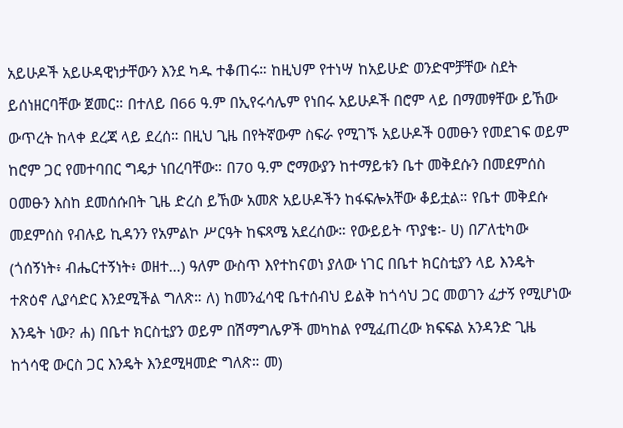አይሁዶች አይሁዳዊነታቸውን እንደ ካዱ ተቆጠሩ። ከዚህም የተነሣ ከአይሁድ ወንድሞቻቸው ስደት ይሰነዘርባቸው ጀመር። በተለይ በ66 ዓ.ም በኢየሩሳሌም የነበሩ አይሁዶች በሮም ላይ በማመፃቸው ይኸው ውጥረት ከላቀ ደረጃ ላይ ደረሰ። በዚህ ጊዜ በየትኛውም ስፍራ የሚገኙ አይሁዶች ዐመፁን የመደገፍ ወይም ከሮም ጋር የመተባበር ግዴታ ነበረባቸው። በ70 ዓ.ም ሮማውያን ከተማይቱን ቤተ መቅደሱን በመደምሰስ ዐመፁን እስከ ደመሰሱበት ጊዜ ድረስ ይኸው አመጽ አይሁዶችን ከፋፍሎአቸው ቆይቷል። የቤተ መቅደሱ መደምሰስ የብሉይ ኪዳንን የአምልኮ ሥርዓት ከፍጻሜ አደረሰው። የውይይት ጥያቄ፡- ሀ) በፖለቲካው (ጎሰኝነት፥ ብሔርተኝነት፥ ወዘተ…) ዓለም ውስጥ እየተከናወነ ያለው ነገር በቤተ ክርስቲያን ላይ እንዴት ተጽዕኖ ሊያሳድር እንደሚችል ግለጽ። ለ) ከመንፈሳዊ ቤተሰብህ ይልቅ ከጎሳህ ጋር መወገን ፈታኝ የሚሆነው እንዴት ነው? ሐ) በቤተ ክርስቲያን ወይም በሽማግሌዎች መካከል የሚፈጠረው ክፍፍል አንዳንድ ጊዜ ከጎሳዊ ውርስ ጋር እንዴት እንደሚዛመድ ግለጽ። መ)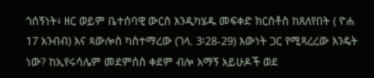ጎሰኝነት፥ ዘር ወይም ቤተሰባዊ ውርስ እንዲካሄዱ መፍቀድ ክርስቶስ ከጸለየበት ( ዮሐ 17 አንብብ) እና ጳውሎስ ካስተማረው (ገላ. 3፡28-29) እውነት ጋር የሚጻረረው እንዴት ነው? ከኢየሩሳሌም መደምሰስ ቀደም ብሎ አማኝ አይሁዶች ወደ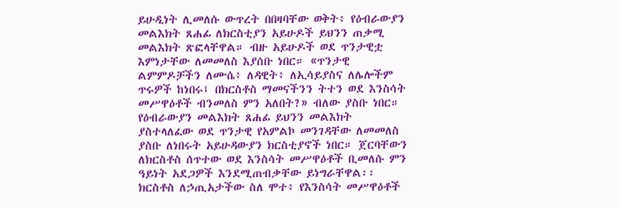ይሁዲነት ሊመለሱ ውጥረት በበዛባቸው ወቅት፥ የዕብራውያን መልእክት ጸሐፊ ለክርስቲያን አይሁዶች ይህንን ጠቃሚ መልእክት ጽፎላቸዋል። ብዙ አይሁዶች ወደ ጥንታዊቷ እምነታቸው ለመመለስ እያሰቡ ነበር። «ጥንታዊ ልምምዶቻችን ለሙሴ፥ ለዳዊት፥ ለኢሳይያስና ለሌሎችም ጥሩዎች ከነበሩ፤ በክርስቶስ ማመናችንን ትተን ወደ እንስሳት መሥዋዕቶች ብንመለስ ምን አለበት?» ብለው ያስቡ ነበር። የዕብራውያን መልእክት ጸሐፊ ይህንን መልእክት ያስተላለፈው ወደ ጥንታዊ የአምልኮ መንገዳቸው ለመመለስ ያስቡ ለነበሩት አይሁዳውያን ክርስቲያኖች ነበር። ጀርባቸውን ለክርስቶስ ሰጥተው ወደ እንስሳት መሥዋዕቶች ቢመለሱ ምን ዓይነት አደጋዎች እንደሚጠብቃቸው ይነግራቸዋል፡፡ ክርስቶስ ለኃጢአታችው ስለ ሞተ፥ የእንስሳት መሥዋዕቶች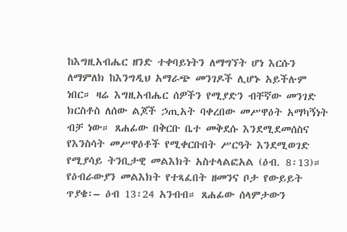ከእግዚአብሔር ዘንድ ተቀባይነትን ለማግኘት ሆነ እርሱን ለማምለክ ከእንግዲህ አማራጭ መንገዶች ሊሆኑ አይችሉም ነበር። ዛሬ እግዚአብሔር ሰዎችን የሚያድን ብቸኛው መንገድ ክርስቶስ ለሰው ልጆች ኃጢአት ባቀረበው መሥዋዕት አማካኝነት ብቻ ነው። ጸሐፊው በቅርቡ ቤተ መቅደሱ እንደሚደመሰስና የእንስሳት መሥዋዕቶች የሚቀርቡበት ሥርዓት እንደሚወገድ የሚያሳይ ትንቢታዊ መልእክት አስተላልፎአል (ዕብ. 8፡13)። የዕብራውያን መልእክት የተጻፈበት ዘመንና ቦታ የውይይት ጥያቄ፡– ዕብ 13፡24 አንብብ። ጸሐፊው ሰላምታውን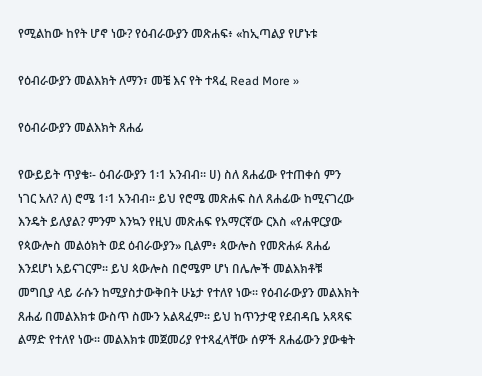የሚልከው ከየት ሆኖ ነው? የዕብራውያን መጽሐፍ፥ «ከኢጣልያ የሆኑቱ

የዕብራውያን መልእክት ለማን፣ መቼ እና የት ተጻፈ Read More »

የዕብራውያን መልእክት ጸሐፊ

የውይይት ጥያቄ፡- ዕብራውያን 1፡1 አንብብ። ሀ) ስለ ጸሐፊው የተጠቀሰ ምን ነገር አለ? ለ) ሮሜ 1፡1 አንብብ። ይህ የሮሜ መጽሐፍ ስለ ጸሐፊው ከሚናገረው እንዴት ይለያል? ምንም እንኳን የዚህ መጽሐፍ የአማርኛው ርእስ «የሐዋርያው የጳውሎስ መልዕክት ወደ ዕብራውያን» ቢልም፥ ጳውሎስ የመጽሐፉ ጸሐፊ እንደሆነ አይናገርም። ይህ ጳውሎስ በሮሜም ሆነ በሌሎች መልእክቶቹ መግቢያ ላይ ራሱን ከሚያስታውቅበት ሁኔታ የተለየ ነው። የዕብራውያን መልእክት ጸሐፊ በመልእክቱ ውስጥ ስሙን አልጻፈም። ይህ ከጥንታዊ የደብዳቤ አጻጻፍ ልማድ የተለየ ነው። መልእክቱ መጀመሪያ የተጻፈላቸው ሰዎች ጸሐፊውን ያውቁት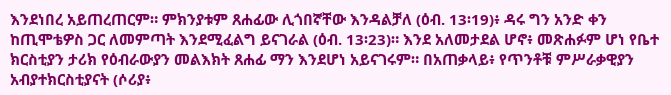እንደነበረ አይጠረጠርም። ምክንያቱም ጸሐፊው ሊጎበኛቸው እንዳልቻለ (ዕብ. 13፡19)፥ ዳሩ ግን አንድ ቀን ከጢሞቴዎስ ጋር ለመምጣት እንደሚፈልግ ይናገራል (ዕብ. 13፡23)። እንደ አለመታደል ሆኖ፥ መጽሐፉም ሆነ የቤተ ክርስቲያን ታሪክ የዕብራውያን መልእክት ጸሐፊ ማን እንደሆነ አይናገሩም። በአጠቃላይ፥ የጥንቶቹ ምሥራቃዊያን አብያተክርስቲያናት (ሶሪያ፥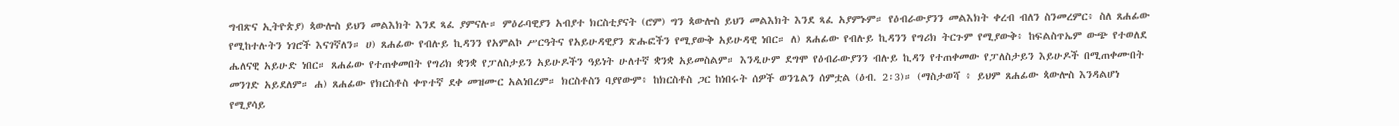ግብጽና ኢትዮጵያ) ጳውሎስ ይህን መልእክት እንደ ጻፈ ያምናሉ። ምዕራባዊያን አብያተ ክርስቲያናት (ሮም) ግን ጳውሎስ ይህን መልእክት እንደ ጻፈ አያምኑም። የዕብራውያንን መልእክት ቀረብ ብለን ስንመረምር፥ ስለ ጸሐፊው የሚከተሉትን ነገሮች እናገኛለን። ሀ) ጸሐፊው የብሉይ ኪዳንን የአምልኮ ሥርዓትና የአይሁዳዊያን ጽሑፎችን የሚያውቅ አይሁዳዊ ነበር። ለ) ጸሐፊው የብሉይ ኪዳንን የግሪክ ትርጉም የሚያውቅ፥ ከፍልስጥኤም ውጭ የተወለደ ሔለናዊ አይሁድ ነበር። ጸሐፊው የተጠቀመበት የግሪክ ቋንቋ የፓለስታይን አይሁዶችን ዓይነት ሁለተኛ ቋንቋ አይመስልም። እንዲሁም ደግሞ የዕብራውያንን ብሉይ ኪዳን የተጠቀመው የፓለስታይን እይሁዶች በሚጠቀሙበት መንገድ አይደለም። ሐ) ጸሐፊው የክርስቶስ ቀጥተኛ ደቀ መዝሙር አልነበረም። ክርስቶስን ባያየውም፥ ከክርስቶስ ጋር ከነበሩት ሰዎች ወንጌልን ሰምቷል (ዕብ. 2፡3)። (ማስታወሻ ፥ ይህም ጸሐፊው ጳውሎስ እንዳልሆነ የሚያሳይ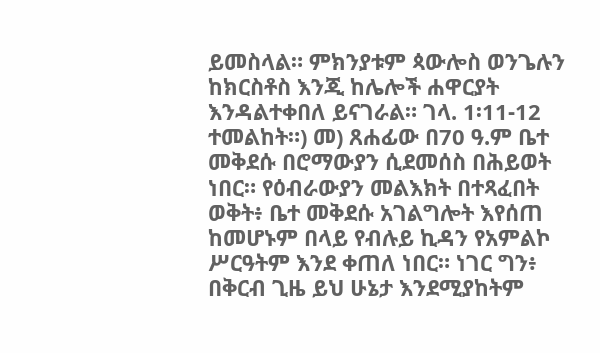ይመስላል። ምክንያቱም ጳውሎስ ወንጌሉን ከክርስቶስ እንጂ ከሌሎች ሐዋርያት እንዳልተቀበለ ይናገራል። ገላ. 1፡11-12 ተመልከት።) መ) ጸሐፊው በ70 ዓ.ም ቤተ መቅደሱ በሮማውያን ሲደመሰስ በሕይወት ነበር። የዕብራውያን መልእክት በተጻፈበት ወቅት፥ ቤተ መቅደሱ አገልግሎት እየሰጠ ከመሆኑም በላይ የብሉይ ኪዳን የአምልኮ ሥርዓትም እንደ ቀጠለ ነበር። ነገር ግን፥ በቅርብ ጊዜ ይህ ሁኔታ እንደሚያከትም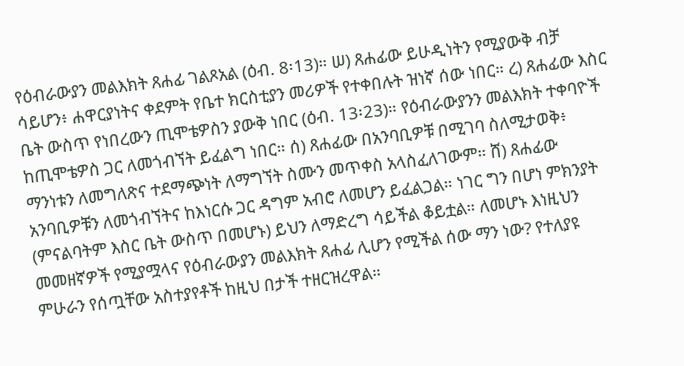የዕብራውያን መልእክት ጸሐፊ ገልጾአል (ዕብ. 8፡13)። ሠ) ጸሐፊው ይሁዲነትን የሚያውቅ ብቻ ሳይሆን፥ ሐዋርያነትና ቀደምት የቤተ ክርስቲያን መሪዎች የተቀበሉት ዝነኛ ሰው ነበር። ረ) ጸሐፊው እስር ቤት ውስጥ የነበረውን ጢሞቴዎስን ያውቅ ነበር (ዕብ. 13፡23)። የዕብራውያንን መልእክት ተቀባዮች ከጢሞቴዎስ ጋር ለመጎብኘት ይፈልግ ነበር። ሰ) ጸሐፊው በአንባቢዎቹ በሚገባ ስለሚታወቅ፥ ማንነቱን ለመግለጽና ተደማጭነት ለማግኘት ስሙን መጥቀስ አላስፈለገውም። ሸ) ጸሐፊው አንባቢዎቹን ለመጎብኘትና ከእነርሱ ጋር ዳግም አብሮ ለመሆን ይፈልጋል። ነገር ግን በሆነ ምክንያት (ምናልባትም እስር ቤት ውስጥ በመሆኑ) ይህን ለማድረግ ሳይችል ቆይቷል። ለመሆኑ እነዚህን መመዘኛዎች የሚያሟላና የዕብራውያን መልእክት ጸሐፊ ሊሆን የሚችል ሰው ማን ነው? የተለያዩ ምሁራን የሰጧቸው አስተያየቶች ከዚህ በታች ተዘርዝረዋል።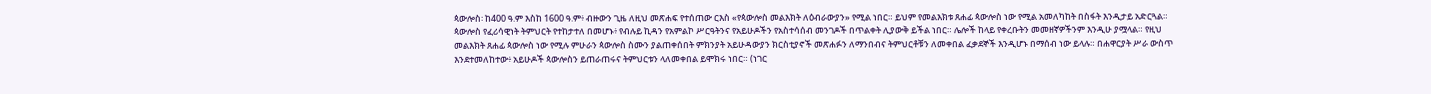ጳውሎስ፡ ከ400 ዓ.ም እስከ 1600 ዓ.ም፥ ብዙውን ጊዜ ለዚህ መጽሐፍ የተሰጠው ርእስ «የጳውሎስ መልእክት ለዕብራውያን» የሚል ነበር። ይህም የመልእክቱ ጸሐፊ ጳውሎስ ነው የሚል አመለካከት በስፋት እንዲታይ አድርጓል። ጳውሎስ የፈሪሳዊነት ትምህርት የተከታተለ በመሆኑ፥ የብሉይ ኪዳን የአምልኮ ሥርዓትንና የአይሁዶችን የአስተሳሰብ መንገዶች በጥልቀት ሊያውቅ ይችል ነበር። ሌሎች ከላይ የቀረቡትን መመዘኛዎችንም እንዲሁ ያሟላል። የዚህ መልእክት ጸሐፊ ጳውሎስ ነው የሚሉ ምሁራን ጳውሎስ ስሙን ያልጠቀሰበት ምክንያት አይሁዳውያን ክርስቲያኖች መጽሐፉን ለማንበብና ትምህርቶቹን ለመቀበል ፈቃደኞች እንዲሆኑ በማሰብ ነው ይላሉ። በሐዋርያት ሥራ ውስጥ እንደተመለከተው፥ አይሁዶች ጳውሎስን ይጠራጠሩና ትምህርቱን ላለመቀበል ይሞክሩ ነበር። (ነገር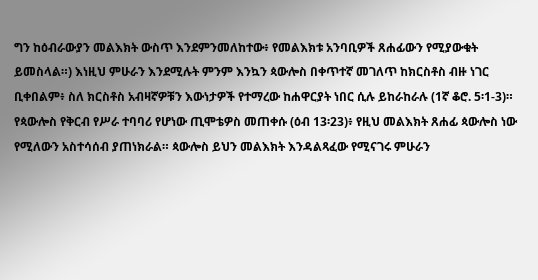ግን ከዕብራውያን መልእክት ውስጥ እንደምንመለከተው፥ የመልእክቱ አንባቢዎች ጸሐፊውን የሚያውቁት ይመስላል።) እነዚህ ምሁራን እንደሚሉት ምንም እንኳን ጳውሎስ በቀጥተኛ መገለጥ ከክርስቶስ ብዙ ነገር ቢቀበልም፥ ስለ ክርስቶስ አብዛኛዎቹን እውነታዎች የተማረው ከሐዋርያት ነበር ሲሉ ይከራከራሉ (1ኛ ቆሮ. 5፡1-3)። የጳውሎስ የቅርብ የሥራ ተባባሪ የሆነው ጢሞቴዎስ መጠቀሱ (ዕብ 13፡23)፥ የዚህ መልእክት ጸሐፊ ጳውሎስ ነው የሚለውን አስተሳሰብ ያጠነክራል። ጳውሎስ ይህን መልእክት እንዳልጻፈው የሚናገሩ ምሁራን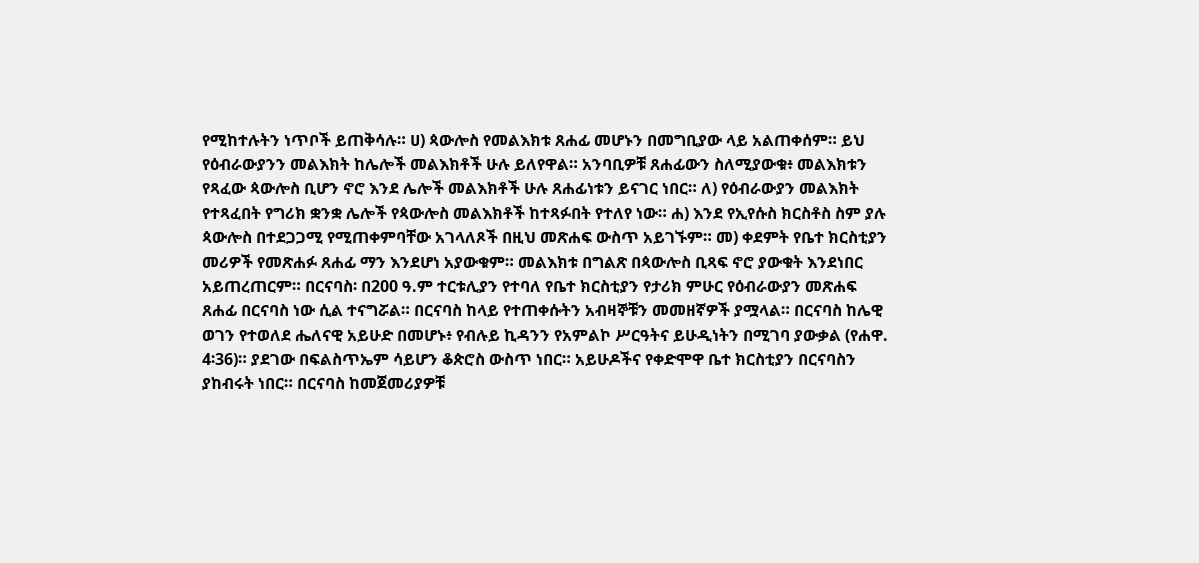የሚከተሉትን ነጥቦች ይጠቅሳሉ። ሀ) ጳውሎስ የመልእክቱ ጸሐፊ መሆኑን በመግቢያው ላይ አልጠቀሰም። ይህ የዕብራውያንን መልእክት ከሌሎች መልእክቶች ሁሉ ይለየዋል። አንባቢዎቹ ጸሐፊውን ስለሚያውቁ፥ መልእክቱን የጻፈው ጳውሎስ ቢሆን ኖሮ እንደ ሌሎች መልእክቶች ሁሉ ጸሐፊነቱን ይናገር ነበር። ለ) የዕብራውያን መልእክት የተጻፈበት የግሪክ ቋንቋ ሌሎች የጳውሎስ መልእክቶች ከተጻፉበት የተለየ ነው። ሐ) እንደ የኢየሱስ ክርስቶስ ስም ያሉ ጳውሎስ በተደጋጋሚ የሚጠቀምባቸው አገላለጾች በዚህ መጽሐፍ ውስጥ አይገኙም። መ) ቀደምት የቤተ ክርስቲያን መሪዎች የመጽሐፉ ጸሐፊ ማን እንደሆነ አያውቁም። መልእክቱ በግልጽ በጳውሎስ ቢጻፍ ኖሮ ያውቁት እንደነበር አይጠረጠርም። በርናባስ፡ በ200 ዓ.ም ተርቱሊያን የተባለ የቤተ ክርስቲያን የታሪክ ምሁር የዕብራውያን መጽሐፍ ጸሐፊ በርናባስ ነው ሲል ተናግሯል። በርናባስ ከላይ የተጠቀሱትን አብዛኞቹን መመዘኛዎች ያሟላል። በርናባስ ከሌዊ ወገን የተወለደ ሔለናዊ አይሁድ በመሆኑ፥ የብሉይ ኪዳንን የአምልኮ ሥርዓትና ይሁዲነትን በሚገባ ያውቃል (የሐዋ. 4፡36)። ያደገው በፍልስጥኤም ሳይሆን ቆጵሮስ ውስጥ ነበር። አይሁዶችና የቀድሞዋ ቤተ ክርስቲያን በርናባስን ያከብሩት ነበር። በርናባስ ከመጀመሪያዎቹ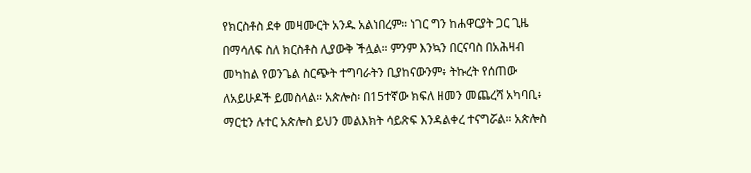የክርስቶስ ደቀ መዛሙርት አንዱ አልነበረም። ነገር ግን ከሐዋርያት ጋር ጊዜ በማሳለፍ ስለ ክርስቶስ ሊያውቅ ችሏል። ምንም እንኳን በርናባስ በአሕዛብ መካከል የወንጌል ስርጭት ተግባራትን ቢያከናውንም፥ ትኩረት የሰጠው ለአይሁዶች ይመስላል። አጵሎስ፡ በ15ተኛው ክፍለ ዘመን መጨረሻ አካባቢ፥ ማርቲን ሉተር አጵሎስ ይህን መልእክት ሳይጽፍ እንዳልቀረ ተናግሯል። አጵሎስ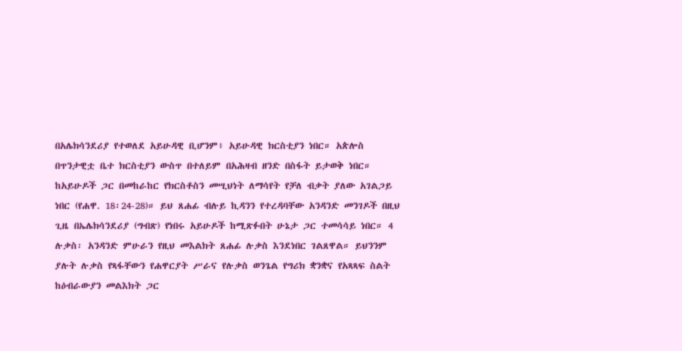በአሌክሳንደሪያ የተወለደ አይሁዳዊ ቢሆንም፥ አይሁዳዊ ክርስቲያን ነበር። አጵሎስ በጥንታዊቷ ቤተ ክርስቲያን ውስጥ በተለይም በአሕዛብ ዘንድ በስፋት ይታወቅ ነበር። ከአይሁዶች ጋር በመከራከር የክርስቶስን መሢህነት ለማሳየት የቻለ ብቃት ያለው አገልጋይ ነበር (የሐዋ. 18፡24-28)። ይህ ጸሐፊ ብሉይ ኪዳንን የተረዳባቸው አንዳንድ መንገዶች በዚህ ጊዜ በኤሌክሳንደሪያ (ግብጽ) የነበሩ አይሁዶች ከሚጽፉበት ሁኔታ ጋር ተመሳሳይ ነበር። 4 ሉቃስ፡ አንዳንድ ምሁራን የዚህ መእልክት ጸሐፊ ሉቃስ እንደነበር ገልጸዋል። ይህንንም ያሉት ሉቃስ የጻፋቸውን የሐዋርያት ሥራና የሉቃስ ወንጌል የግሪክ ቋንቋና የአጻጻፍ ስልት ከዕብራውያን መልእክት ጋር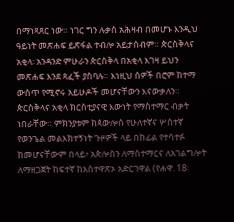በማነጻጸር ነው። ነገር ግን ሉቃስ አሕዛብ በመሆኑ እንዲህ ዓይነት መጽሐፍ ይጽፋል ተብሎ አይታሰብም። ጵርስቅላና አቂላ፡ አንዳንድ ምሁራን ጵርስቅላ በአቂላ እገዛ ይህን መጽሐፍ እንደ ጻፈች ያስባሉ። እነዚህ ሰዎች በሮም ከተማ ውስጥ የሚኖሩ አይሁዶች መሆናቸውን እናውቃለን። ጵርስቅላና አቂላ ክርስቲያናዊ እውነት የማስተማር ብቃት ነበራቸው። ምክንያቱም ከጳውሎስ የሁለተኛና ሦስተኛ የወንጌል መልእክተኝነት ጉዞዎች ላይ በከፊል የተሳተፉ ከመሆናቸውም በላይ፥ አጵሎስን ለማስተማርና ለአገልግሎት ለማዘጋጀት ከፍተኛ ከአስተዋጽኦ አድርገዋል (የሐዋ. 18፡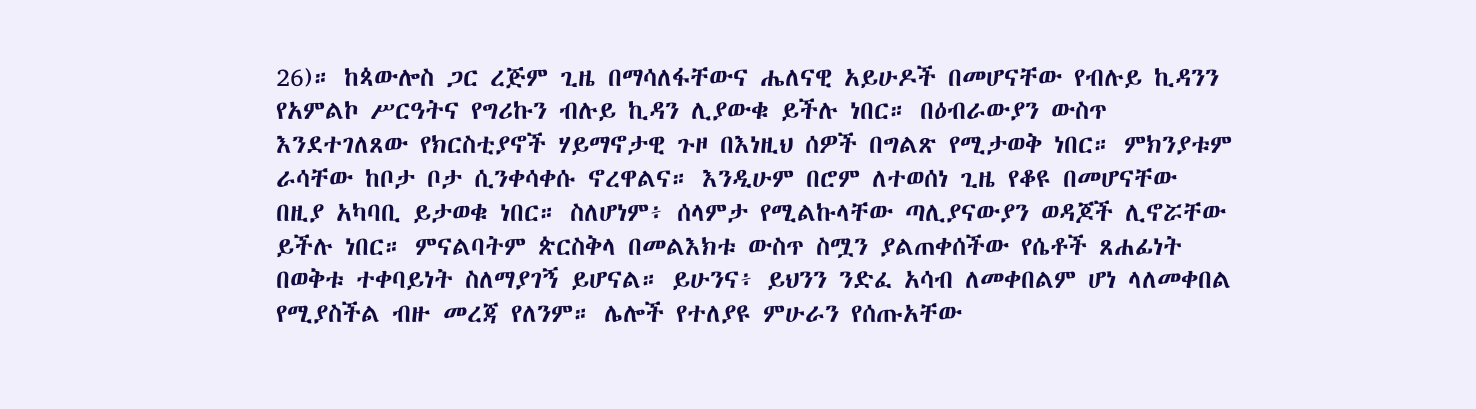26)። ከጳውሎስ ጋር ረጅም ጊዜ በማሳለፋቸውና ሔለናዊ አይሁዶች በመሆናቸው የብሉይ ኪዳንን የአምልኮ ሥርዓትና የግሪኩን ብሉይ ኪዳን ሊያውቁ ይችሉ ነበር። በዕብራውያን ውስጥ እንደተገለጸው የክርስቲያኖች ሃይማኖታዊ ጉዞ በእነዚህ ሰዎች በግልጽ የሚታወቅ ነበር። ምክንያቱም ራሳቸው ከቦታ ቦታ ሲንቀሳቀሱ ኖረዋልና። እንዲሁም በሮም ለተወሰነ ጊዜ የቆዩ በመሆናቸው በዚያ አካባቢ ይታወቁ ነበር። ስለሆነም፥ ሰላምታ የሚልኩላቸው ጣሊያናውያን ወዳጆች ሊኖሯቸው ይችሉ ነበር። ምናልባትም ጵርስቅላ በመልእክቱ ውስጥ ስሟን ያልጠቀሰችው የሴቶች ጸሐፊነት በወቅቱ ተቀባይነት ስለማያገኝ ይሆናል። ይሁንና፥ ይህንን ንድፈ አሳብ ለመቀበልም ሆነ ላለመቀበል የሚያስችል ብዙ መረጃ የለንም። ሌሎች የተለያዩ ምሁራን የሰጡአቸው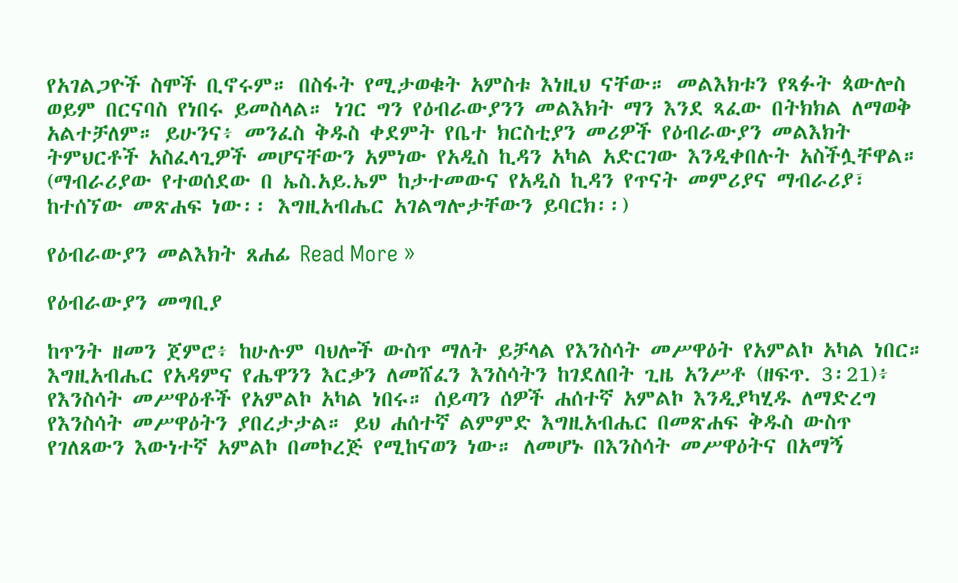የአገልጋዮች ስሞች ቢኖሩም። በስፋት የሚታወቁት አምስቱ እነዚህ ናቸው። መልእክቱን የጻፉት ጳውሎስ ወይም በርናባስ የነበሩ ይመስላል። ነገር ግን የዕብራውያንን መልእክት ማን እንደ ጻፈው በትክክል ለማወቅ አልተቻለም። ይሁንና፥ መንፈስ ቅዱስ ቀደምት የቤተ ክርስቲያን መሪዎች የዕብራውያን መልእክት ትምህርቶች አስፈላጊዎች መሆናቸውን አምነው የአዲስ ኪዳን አካል አድርገው እንዲቀበሉት አስችሏቸዋል። (ማብራሪያው የተወሰደው በ ኤስ.አይ.ኤም ከታተመውና የአዲስ ኪዳን የጥናት መምሪያና ማብራሪያ፣ ከተሰኘው መጽሐፍ ነው፡፡ እግዚአብሔር አገልግሎታቸውን ይባርክ፡፡)

የዕብራውያን መልእክት ጸሐፊ Read More »

የዕብራውያን መግቢያ

ከጥንት ዘመን ጀምሮ፥ ከሁሉም ባህሎች ውስጥ ማለት ይቻላል የእንስሳት መሥዋዕት የአምልኮ አካል ነበር። እግዚአብሔር የአዳምና የሔዋንን እርቃን ለመሸፈን እንስሳትን ከገደለበት ጊዜ አንሥቶ (ዘፍጥ. 3፡21)፥ የእንስሳት መሥዋዕቶች የአምልኮ አካል ነበሩ። ሰይጣን ሰዎች ሐሰተኛ አምልኮ እንዲያካሂዱ ለማድረግ የእንስሳት መሥዋዕትን ያበረታታል። ይህ ሐሰተኛ ልምምድ እግዚአብሔር በመጽሐፍ ቅዱስ ውስጥ የገለጸውን እውነተኛ አምልኮ በመኮረጅ የሚከናወን ነው። ለመሆኑ በእንስሳት መሥዋዕትና በአማኝ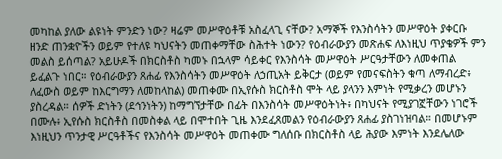መካከል ያለው ልዩነት ምንድን ነው? ዛሬም መሥዋዕቶቹ አስፈላጊ ናቸው? አማኞች የእንስሳትን መሥዋዕት ያቀርቡ ዘንድ ጠንቋዮችን ወይም የተለዩ ካህናትን መጠቀማቸው ስሕተት ነውን? የዕብራውያን መጽሐፍ ለእነዚህ ጥያቄዎች ምን መልስ ይሰጣል? አይሁዶች በክርስቶስ ካመኑ በኋላም ሳይቀር የእንስሳት መሥዋዕት ሥርዓታቸውን ለመቀጠል ይፈልጉ ነበር። የዕብራውያን ጸሐፊ የእንስሳትን መሥዋዕት ለኃጢአት ይቅርታ (ወይም የመናፍስትን ቁጣ ለማብረድ፥ ለፈውስ ወይም ከእርግማን ለመከላከል) መጠቀሙ በኢየሱስ ክርስቶስ ሞት ላይ ያላንን እምነት የሚቃረን መሆኑን ያስረዳል። ሰዎች ድነትን (ደኅንነትን) ከማግኘታቸው በፊት በእንስሳት መሥዋዕትነት፥ በካህናት የሚያገኟቸውን ነገሮች በሙሉ፥ ኢየሱስ ክርስቶስ በመስቀል ላይ በሞተበት ጊዜ እንደፈጸመልን የዕብራውያን ጸሐፊ ያስገነዝባል። በመሆኑም እነዚህን ጥንታዊ ሥርዓቶችና የእንስሳት መሥዋዕት መጠቀሙ ግለሰቡ በክርስቶስ ላይ ሕያው እምነት እንደሌለው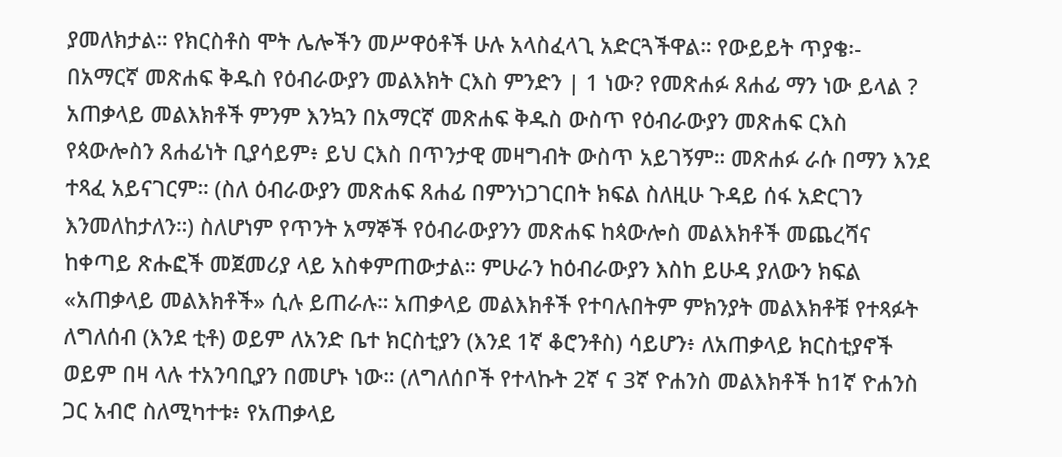ያመለክታል። የክርስቶስ ሞት ሌሎችን መሥዋዕቶች ሁሉ አላስፈላጊ አድርጓችዋል። የውይይት ጥያቄ፡- በአማርኛ መጽሐፍ ቅዱስ የዕብራውያን መልእክት ርእስ ምንድን | 1 ነው? የመጽሐፉ ጸሐፊ ማን ነው ይላል ? አጠቃላይ መልእክቶች ምንም እንኳን በአማርኛ መጽሐፍ ቅዱስ ውስጥ የዕብራውያን መጽሐፍ ርእስ የጳውሎስን ጸሐፊነት ቢያሳይም፥ ይህ ርእስ በጥንታዊ መዛግብት ውስጥ አይገኝም። መጽሐፉ ራሱ በማን እንደ ተጻፈ አይናገርም። (ስለ ዕብራውያን መጽሐፍ ጸሐፊ በምንነጋገርበት ክፍል ስለዚሁ ጉዳይ ሰፋ አድርገን እንመለከታለን።) ስለሆነም የጥንት አማኞች የዕብራውያንን መጽሐፍ ከጳውሎስ መልእክቶች መጨረሻና ከቀጣይ ጽሑፎች መጀመሪያ ላይ አስቀምጠውታል። ምሁራን ከዕብራውያን እስከ ይሁዳ ያለውን ክፍል «አጠቃላይ መልእክቶች» ሲሉ ይጠራሉ። አጠቃላይ መልእክቶች የተባሉበትም ምክንያት መልእክቶቹ የተጻፉት ለግለሰብ (እንደ ቲቶ) ወይም ለአንድ ቤተ ክርስቲያን (እንደ 1ኛ ቆሮንቶስ) ሳይሆን፥ ለአጠቃላይ ክርስቲያኖች ወይም በዛ ላሉ ተአንባቢያን በመሆኑ ነው። (ለግለሰቦች የተላኩት 2ኛ ና 3ኛ ዮሐንስ መልእክቶች ከ1ኛ ዮሐንስ ጋር አብሮ ስለሚካተቱ፥ የአጠቃላይ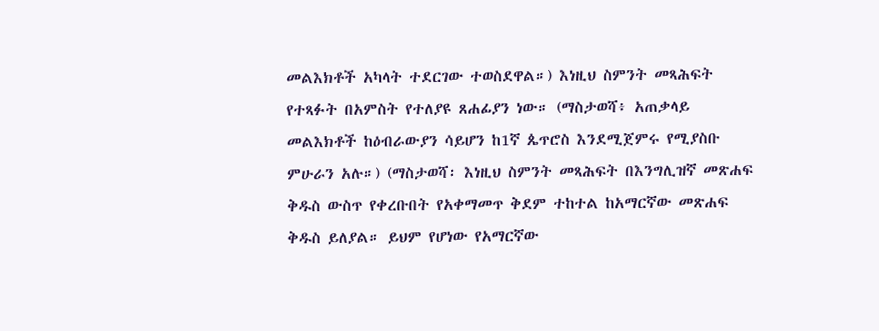መልእክቶች አካላት ተደርገው ተወስደዋል።) እነዚህ ስምንት መጻሕፍት የተጻፉት በአምስት የተለያዩ ጸሐፊያን ነው። (ማስታወሻ፥ አጠቃላይ መልእክቶች ከዕብራውያን ሳይሆን ከ1ኛ ጴጥሮስ እንደሚጀምሩ የሚያስቡ ምሁራን አሉ።) (ማስታወሻ፡ እነዚህ ስምንት መጻሕፍት በእንግሊዝኛ መጽሐፍ ቅዱስ ውስጥ የቀረቡበት የአቀማመጥ ቅደም ተከተል ከአማርኛው መጽሐፍ ቅዱስ ይለያል። ይህም የሆነው የአማርኛው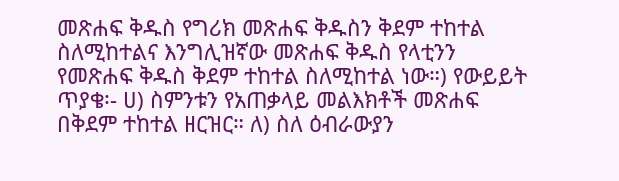መጽሐፍ ቅዱስ የግሪክ መጽሐፍ ቅዱስን ቅደም ተከተል ስለሚከተልና እንግሊዝኛው መጽሐፍ ቅዱስ የላቲንን የመጽሐፍ ቅዱስ ቅደም ተከተል ስለሚከተል ነው።) የውይይት ጥያቄ፡- ሀ) ስምንቱን የአጠቃላይ መልእክቶች መጽሐፍ በቅደም ተከተል ዘርዝር። ለ) ስለ ዕብራውያን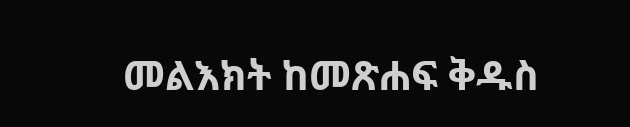መልእክት ከመጽሐፍ ቅዱስ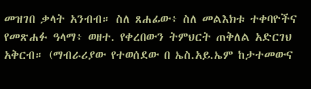መዝገበ ቃላት አንብብ። ስለ ጸሐፊው፥ ስለ መልእክቱ ተቀባዮችና የመጽሐፉ ዓላማ፥ ወዘተ. የቀረበውን ትምህርት ጠቅለል አድርገህ አቅርብ። (ማብራሪያው የተወሰደው በ ኤስ.አይ.ኤም ከታተመውና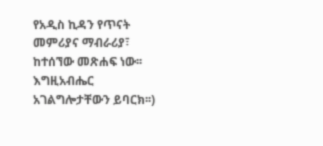የአዲስ ኪዳን የጥናት መምሪያና ማብራሪያ፣ ከተሰኘው መጽሐፍ ነው፡፡ እግዚአብሔር አገልግሎታቸውን ይባርክ፡፡)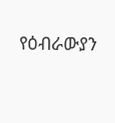የዕብራውያን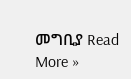መግቢያ Read More »